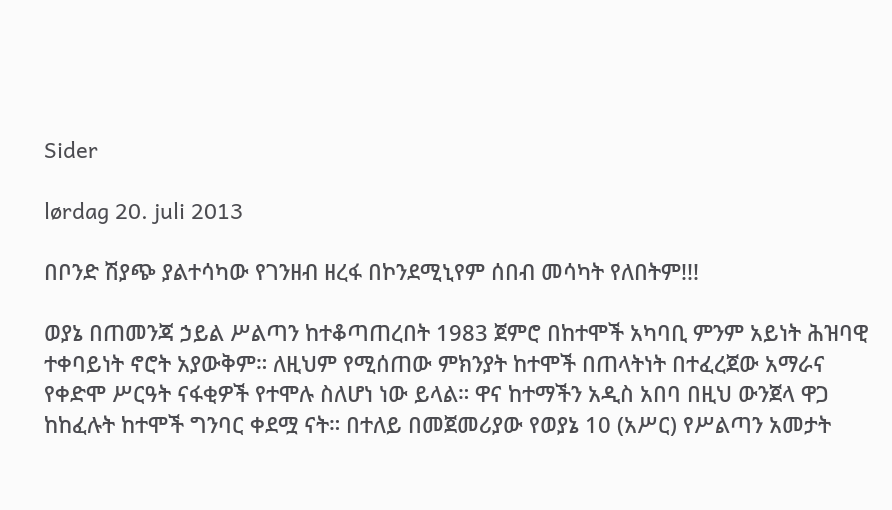Sider

lørdag 20. juli 2013

በቦንድ ሽያጭ ያልተሳካው የገንዘብ ዘረፋ በኮንደሚኒየም ሰበብ መሳካት የለበትም!!!

ወያኔ በጠመንጃ ኃይል ሥልጣን ከተቆጣጠረበት 1983 ጀምሮ በከተሞች አካባቢ ምንም አይነት ሕዝባዊ ተቀባይነት ኖሮት አያውቅም። ለዚህም የሚሰጠው ምክንያት ከተሞች በጠላትነት በተፈረጀው አማራና የቀድሞ ሥርዓት ናፋቂዎች የተሞሉ ስለሆነ ነው ይላል። ዋና ከተማችን አዲስ አበባ በዚህ ውንጀላ ዋጋ ከከፈሉት ከተሞች ግንባር ቀደሟ ናት። በተለይ በመጀመሪያው የወያኔ 10 (አሥር) የሥልጣን አመታት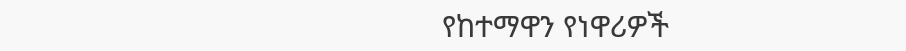የከተማዋን የነዋሪዎች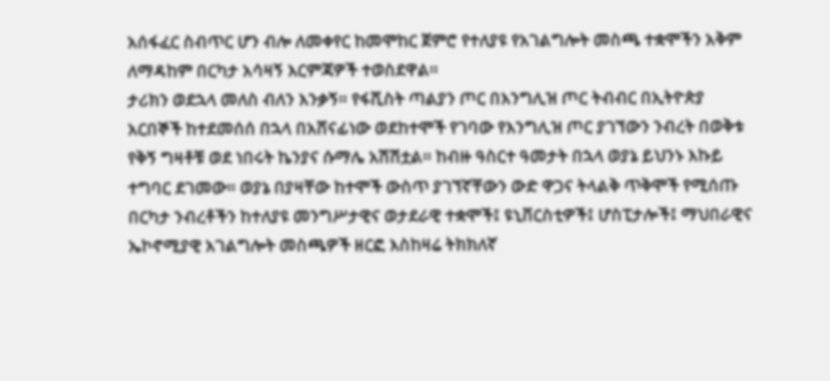አሰፋፈር ስብጥር ሆን ብሎ ለመቀየር ከመሞከር ጀምሮ የተለያዩ የአገልግሎት መስጫ ተቋሞችን አቅም ለማዳከም በርካታ አሳዛኝ እርምጃዎች ተወስደዋል።
ታሪክን ወደኋላ መለስ ብለን እንቃኝ። የፋሺስት ጣልያን ጦር በእንግሊዝ ጦር ትብብር በኢትዮጵያ አርበኞች ከተደመሰሰ በኋላ በአሸናፊነው ወደከተሞች የገባው የእንግሊዝ ጦር ያገኘውን ንብረት በወቅቱ የቅኝ ግዛቶቹ ወደ ነበሩት ኬንያና ሱማሌ አሽሽቷል። ከብዙ ዓስርተ ዓመታት በኋላ ወያኔ ይህንኑ እኩይ ተግባር ደገመው። ወያኔ በያዛቸው ከተሞች ውስጥ ያገኘኛቸውን ውድ ዋጋና ትላልቅ ጥቅሞች የሚሰጡ በርካታ ንብረቶችን ከተለያዩ መንግሥታዊና ወታደራዊ ተቋሞች፤ ዩኒቨርስቲዎች፤ ሆስፒታሎች፤ ማህበራዊና ኤኮኖሚያዊ አገልግሎት መስጫዎች ዘርፎ እስከዛሬ ትክክለኛ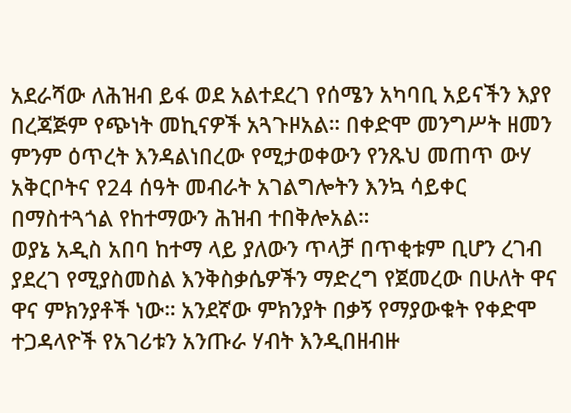አደራሻው ለሕዝብ ይፋ ወደ አልተደረገ የሰሜን አካባቢ አይናችን እያየ በረጃጅም የጭነት መኪናዎች አጓጉዞአል። በቀድሞ መንግሥት ዘመን ምንም ዕጥረት እንዳልነበረው የሚታወቀውን የንጹህ መጠጥ ውሃ አቅርቦትና የ24 ሰዓት መብራት አገልግሎትን እንኳ ሳይቀር በማስተጓጎል የከተማውን ሕዝብ ተበቅሎአል።
ወያኔ አዲስ አበባ ከተማ ላይ ያለውን ጥላቻ በጥቂቱም ቢሆን ረገብ ያደረገ የሚያስመስል እንቅስቃሴዎችን ማድረግ የጀመረው በሁለት ዋና ዋና ምክንያቶች ነው። አንደኛው ምክንያት በቃኝ የማያውቁት የቀድሞ ተጋዳላዮች የአገሪቱን አንጡራ ሃብት እንዲበዘብዙ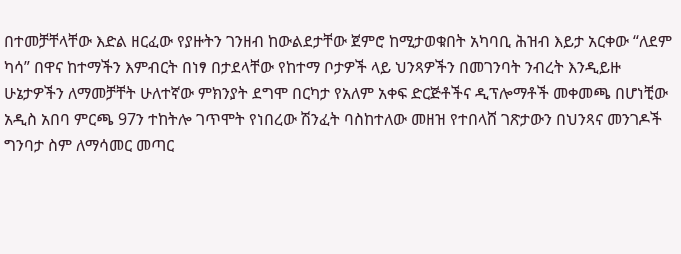በተመቻቸላቸው እድል ዘርፈው የያዙትን ገንዘብ ከውልደታቸው ጀምሮ ከሚታወቁበት አካባቢ ሕዝብ እይታ አርቀው “ለደም ካሳ” በዋና ከተማችን እምብርት በነፃ በታደላቸው የከተማ ቦታዎች ላይ ህንጻዎችን በመገንባት ንብረት እንዲይዙ ሁኔታዎችን ለማመቻቸት ሁለተኛው ምክንያት ደግሞ በርካታ የአለም አቀፍ ድርጅቶችና ዲፕሎማቶች መቀመጫ በሆነቺው አዲስ አበባ ምርጫ 97ን ተከትሎ ገጥሞት የነበረው ሽንፈት ባስከተለው መዘዝ የተበላሸ ገጽታውን በህንጻና መንገዶች ግንባታ ስም ለማሳመር መጣር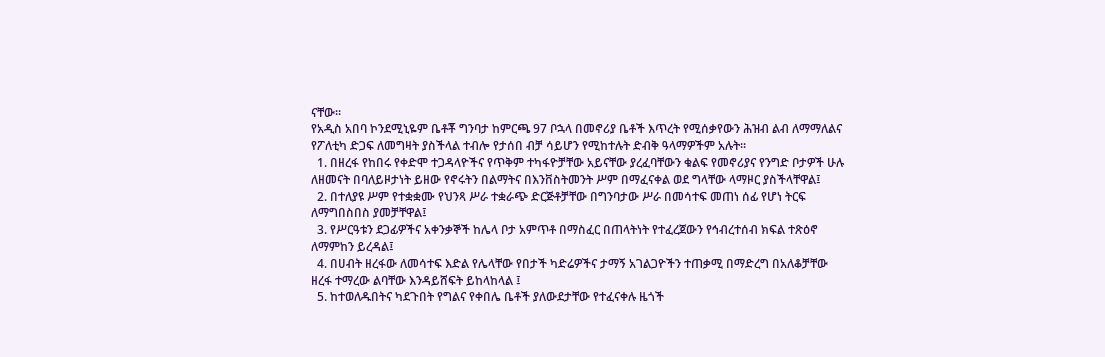ናቸው።
የአዲስ አበባ ኮንደሚኒዬም ቤቶቾ ግንባታ ከምርጫ 97 ቦኋላ በመኖሪያ ቤቶች እጥረት የሚሰቃየውን ሕዝብ ልብ ለማማለልና የፖለቲካ ድጋፍ ለመግዛት ያስችላል ተብሎ የታሰበ ብቻ ሳይሆን የሚከተሉት ድብቅ ዓላማዎችም አሉት።
  1. በዘረፋ የከበሩ የቀድሞ ተጋዳላዮችና የጥቅም ተካፋዮቻቸው አይናቸው ያረፈባቸውን ቁልፍ የመኖሪያና የንግድ ቦታዎች ሁሉ ለዘመናት በባለይዞታነት ይዘው የኖሩትን በልማትና በእንቨስትመንት ሥም በማፈናቀል ወደ ግላቸው ላማዞር ያስችላቸዋል፤
  2. በተለያዩ ሥም የተቋቋሙ የህንጻ ሥራ ተቋራጭ ድርጅቶቻቸው በግንባታው ሥራ በመሳተፍ መጠነ ሰፊ የሆነ ትርፍ ለማግበስበስ ያመቻቸዋል፤
  3. የሥርዓቱን ደጋፊዎችና አቀንቃኞች ከሌላ ቦታ አምጥቶ በማስፈር በጠላትነት የተፈረጀውን የኅብረተሰብ ክፍል ተጽዕኖ ለማምከን ይረዳል፤
  4. በሀብት ዘረፋው ለመሳተፍ እድል የሌላቸው የበታች ካድሬዎችና ታማኝ አገልጋዮችን ተጠቃሚ በማድረግ በአለቆቻቸው ዘረፋ ተማረው ልባቸው እንዳይሸፍት ይከላከላል ፤
  5. ከተወለዱበትና ካደጉበት የግልና የቀበሌ ቤቶች ያለውደታቸው የተፈናቀሉ ዜጎች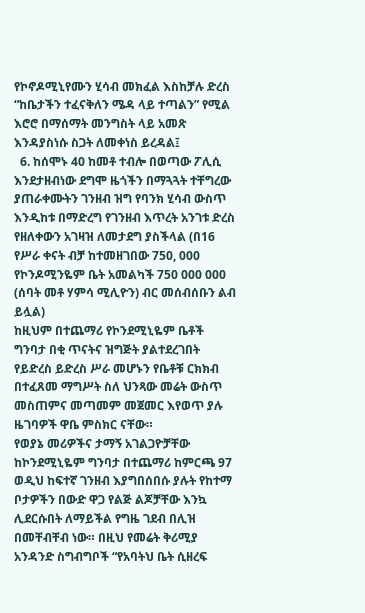የኮኖዶሚኒየሙን ሂሳብ መክፈል እስከቻሉ ድረስ “ከቤታችን ተፈናቅለን ሜዳ ላይ ተጣልን” የሚል እሮሮ በማሰማት መንግስት ላይ አመጽ እንዳያስነሱ ስጋት ለመቀነስ ይረዳል፤
  6. ከሰሞኑ 40 ከመቶ ተብሎ በወጣው ፖሊሲ እንደታዘብነው ደግሞ ዜጎችን በማጓጓት ተቸግረው ያጠራቀሙትን ገንዘብ ዝግ የባንክ ሂሳብ ውስጥ እንዲከቱ በማድረግ የገንዘብ እጥረት አንገቱ ድረስ የዘለቀውን አገዛዝ ለመታደግ ያስችላል (በ16 የሥራ ቀናት ብቻ ከተመዘገበው 750, 000 የኮንዶሚንዬም ቤት አመልካች 750 000 000 (ሰባት መቶ ሃምሳ ሚሊዮን) ብር መሰብሰቡን ልብ ይሏል)
ከዚህም በተጨማሪ የኮንደሚኒዬም ቤቶች ግንባታ በቂ ጥናትና ዝግጅት ያልተደረገበት የይድረስ ይድረስ ሥራ መሆኑን የቤቶቹ ርክክብ በተፈጸመ ማግሥት ስለ ህንጻው መሬት ውስጥ መስጠምና መጣመም መጀመር እየወጥ ያሉ ዜገባዎች ዋቤ ምስክር ናቸው።
የወያኔ መሪዎችና ታማኝ አገልጋዮቻቸው ከኮንደሚኒዬም ግንባታ በተጨማሪ ከምርጫ 97 ወዲህ ከፍተኛ ገንዘብ እያግበሰበሱ ያሉት የከተማ ቦታዎችን በውድ ዋጋ የልጅ ልጆቻቸው እንኳ ሊደርሱበት ለማይችል የግዜ ገደብ በሊዝ በመቸብቸብ ነው። በዚህ የመሬት ቅሪሚያ አንዳንድ ስግብግቦች “የአባትህ ቤት ሲዘረፍ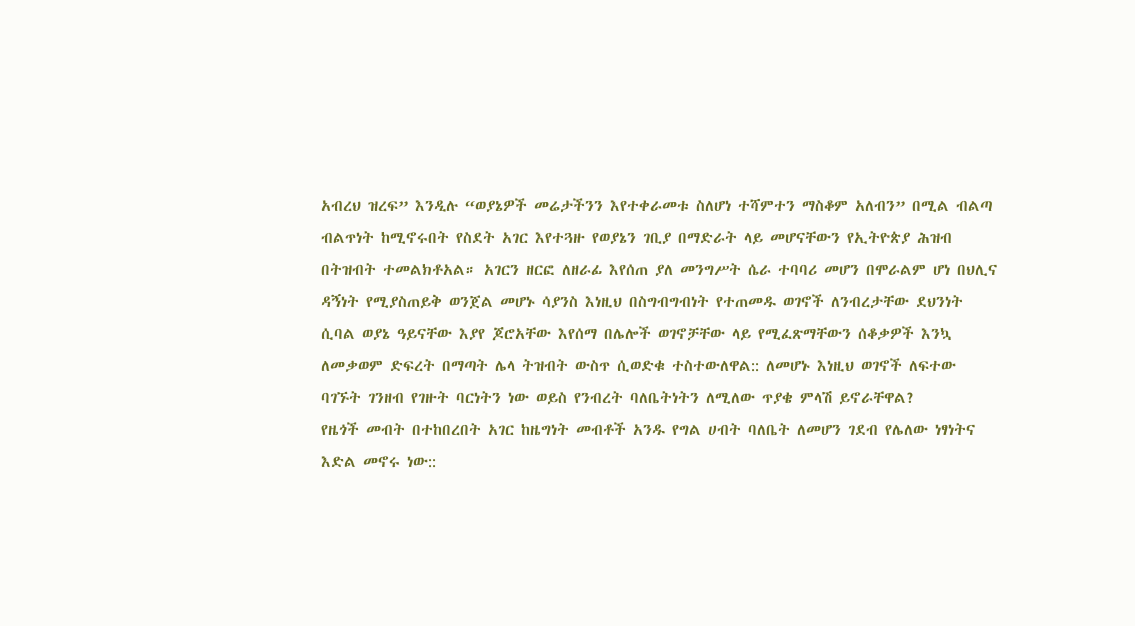አብረህ ዝረፍ” እንዲሉ “ወያኔዎች መሬታችንን እየተቀራመቱ ስለሆነ ተሻምተን ማስቆም አለብን” በሚል ብልጣ ብልጥነት ከሚኖሩበት የስደት አገር እየተጓዙ የወያኔን ገቢያ በማድራት ላይ መሆናቸውን የኢትዮጵያ ሕዝብ በትዝብት ተመልክቶአል። አገርን ዘርፎ ለዘራፊ እየሰጠ ያለ መንግሥት ሴራ ተባባሪ መሆን በሞራልም ሆነ በህሊና ዳኝነት የሚያስጠይቅ ወንጀል መሆኑ ሳያንስ እነዚህ በስግብግብነት የተጠመዱ ወገኖች ለንብረታቸው ደህንነት ሲባል ወያኔ ዓይናቸው እያየ ጆሮአቸው እየሰማ በሌሎች ወገኖቻቸው ላይ የሚፈጽማቸውን ሰቆቃዎች እንኳ ለመቃወም ድፍረት በማጣት ሌላ ትዝብት ውስጥ ሲወድቁ ተስተውለዋል:: ለመሆኑ እነዚህ ወገኖች ለፍተው ባገኙት ገንዘብ የገዙት ባርነትን ነው ወይስ የንብረት ባለቤትነትን ለሚለው ጥያቄ ምላሽ ይኖራቸዋል?
የዜጎች መብት በተከበረበት አገር ከዜግነት መብቶች አንዱ የግል ሀብት ባለቤት ለመሆን ገደብ የሌለው ነፃነትና እድል መኖሩ ነው::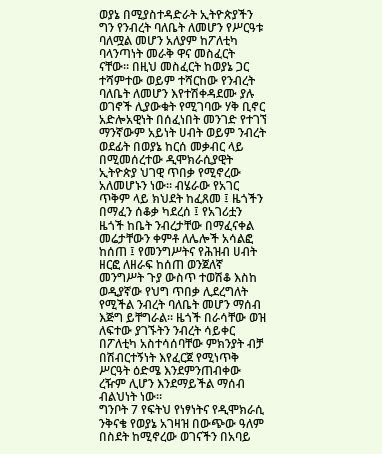ወያኔ በሚያስተዳድራት ኢትዮጵያችን ግን የንብረት ባለቤት ለመሆን የሥርዓቱ ባለሟል መሆን አለያም ከፖለቲካ ባላንጣነት መራቅ ዋና መስፈርት ናቸው። በዚህ መስፈርት ከወያኔ ጋር ተሻምተው ወይም ተሻርከው የንብረት ባለቤት ለመሆን እየተሽቀዳደሙ ያሉ ወገኖች ሊያውቁት የሚገባው ሃቅ ቢኖር አድሎአዊነት በሰፈነበት መንገድ የተገኘ ማንኛውም አይነት ሀብት ወይም ንብረት ወደፊት በወያኔ ከርሰ መቃብር ላይ በሚመሰረተው ዲሞክራሲያዊት ኢትዮጵያ ህገዊ ጥበቃ የሚኖረው አለመሆኑን ነው። ብሄራው የአገር ጥቅም ላይ ክህደት ከፈጸመ ፤ ዜጎችን በማፈን ሰቆቃ ካደረሰ ፤ የአገሪቷን ዜጎች ከቤት ንብረታቸው በማፈናቀል መሬታቸውን ቀምቶ ለሌሎች አሳልፎ ከሰጠ ፤ የመንግሥትና የሕዝብ ሀብት ዘርፎ ለዘራፍ ከሰጠ ወንጀለኛ መንግሥት ጉያ ውስጥ ተወሽቆ እስከ ወዲያኛው የህግ ጥበቃ ሊደረግለት የሚችል ንብረት ባለቤት መሆን ማሰብ እጅግ ይቸግራል። ዜጎች በራሳቸው ወዝ ለፍተው ያገኙትን ንብረት ሳይቀር በፖለቲካ አስተሳሰባቸው ምክንያት ብቻ በሽብርተኝነት እየፈርጀ የሚነጥቅ ሥርዓት ዕድሜ እንደምንጠብቀው ረዥም ሊሆን እንደማይችል ማሰብ ብልህነት ነው።
ግንቦት 7 የፍትህ የነፃነትና የዲሞክራሲ ንቅናቄ የወያኔ አገዛዝ በውጭው ዓለም በስደት ከሚኖረው ወገናችን በአባይ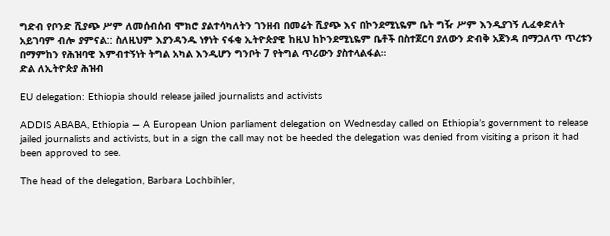ግድብ የቦንድ ሺያጭ ሥም ለመሰብሰብ ሞክሮ ያልተሳካለትን ገንዘብ በመሬት ሺያጭ እና በኮንደሚኒዬም ቤት ግዥ ሥም እንዲያገኝ ሊፈቀድለት አይገባም ብሎ ያምናል:: ስለዚህም እያንዳንዱ ነፃነት ናፋቂ ኢትዮጵያዊ ከዚህ ከኮንደሚኒዬም ቤቶች በስተጀርባ ያለውን ድብቅ አጀንዳ በማጋለጥ ጥረቱን በማምከን የሕዝባዊ እምብተኝነት ትግል አካል እንዲሆን ግንቦት 7 የትግል ጥሪውን ያስተላልፋል።
ድል ለኢትዮጵያ ሕዝብ

EU delegation: Ethiopia should release jailed journalists and activists

ADDIS ABABA, Ethiopia — A European Union parliament delegation on Wednesday called on Ethiopia’s government to release jailed journalists and activists, but in a sign the call may not be heeded the delegation was denied from visiting a prison it had been approved to see.

The head of the delegation, Barbara Lochbihler,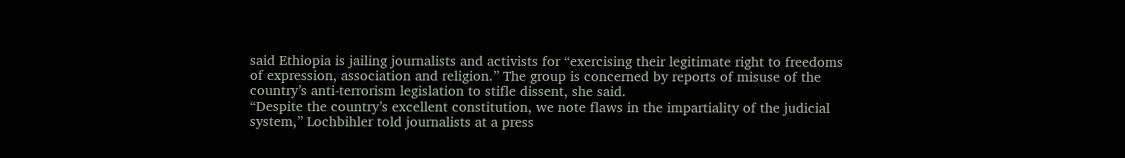said Ethiopia is jailing journalists and activists for “exercising their legitimate right to freedoms of expression, association and religion.” The group is concerned by reports of misuse of the country’s anti-terrorism legislation to stifle dissent, she said.
“Despite the country’s excellent constitution, we note flaws in the impartiality of the judicial system,” Lochbihler told journalists at a press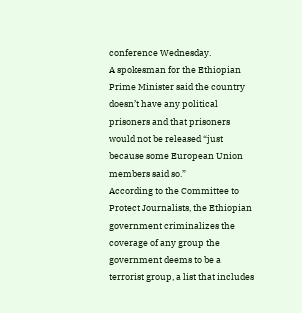conference Wednesday.
A spokesman for the Ethiopian Prime Minister said the country doesn’t have any political prisoners and that prisoners would not be released “just because some European Union members said so.”
According to the Committee to Protect Journalists, the Ethiopian government criminalizes the coverage of any group the government deems to be a terrorist group, a list that includes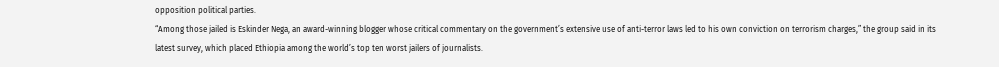opposition political parties.
“Among those jailed is Eskinder Nega, an award-winning blogger whose critical commentary on the government’s extensive use of anti-terror laws led to his own conviction on terrorism charges,” the group said in its latest survey, which placed Ethiopia among the world’s top ten worst jailers of journalists.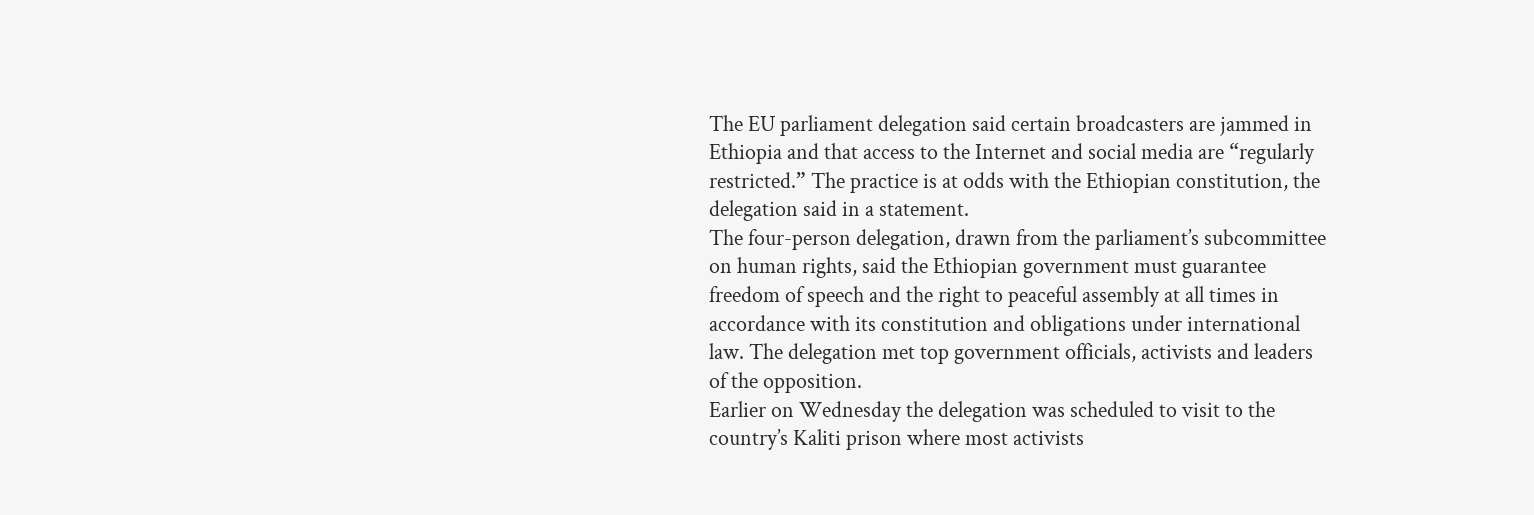The EU parliament delegation said certain broadcasters are jammed in Ethiopia and that access to the Internet and social media are “regularly restricted.” The practice is at odds with the Ethiopian constitution, the delegation said in a statement.
The four-person delegation, drawn from the parliament’s subcommittee on human rights, said the Ethiopian government must guarantee freedom of speech and the right to peaceful assembly at all times in accordance with its constitution and obligations under international law. The delegation met top government officials, activists and leaders of the opposition.
Earlier on Wednesday the delegation was scheduled to visit to the country’s Kaliti prison where most activists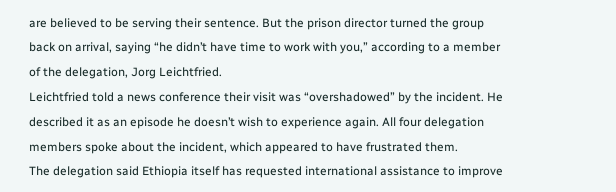are believed to be serving their sentence. But the prison director turned the group back on arrival, saying “he didn’t have time to work with you,” according to a member of the delegation, Jorg Leichtfried.
Leichtfried told a news conference their visit was “overshadowed” by the incident. He described it as an episode he doesn’t wish to experience again. All four delegation members spoke about the incident, which appeared to have frustrated them.
The delegation said Ethiopia itself has requested international assistance to improve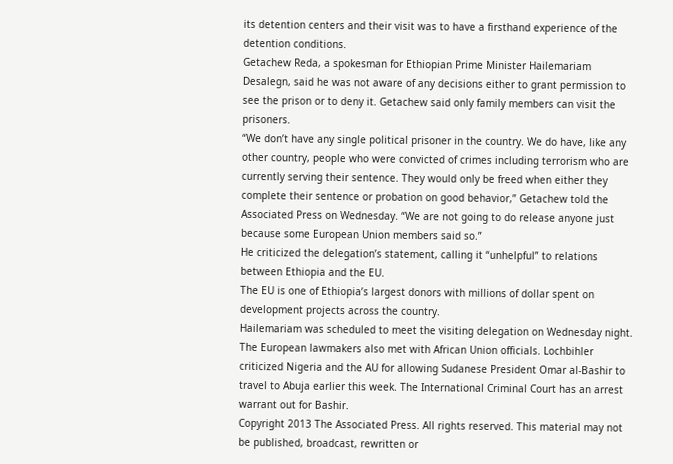its detention centers and their visit was to have a firsthand experience of the detention conditions.
Getachew Reda, a spokesman for Ethiopian Prime Minister Hailemariam Desalegn, said he was not aware of any decisions either to grant permission to see the prison or to deny it. Getachew said only family members can visit the prisoners.
“We don’t have any single political prisoner in the country. We do have, like any other country, people who were convicted of crimes including terrorism who are currently serving their sentence. They would only be freed when either they complete their sentence or probation on good behavior,” Getachew told the Associated Press on Wednesday. “We are not going to do release anyone just because some European Union members said so.”
He criticized the delegation’s statement, calling it “unhelpful” to relations between Ethiopia and the EU.
The EU is one of Ethiopia’s largest donors with millions of dollar spent on development projects across the country.
Hailemariam was scheduled to meet the visiting delegation on Wednesday night.
The European lawmakers also met with African Union officials. Lochbihler criticized Nigeria and the AU for allowing Sudanese President Omar al-Bashir to travel to Abuja earlier this week. The International Criminal Court has an arrest warrant out for Bashir.
Copyright 2013 The Associated Press. All rights reserved. This material may not be published, broadcast, rewritten or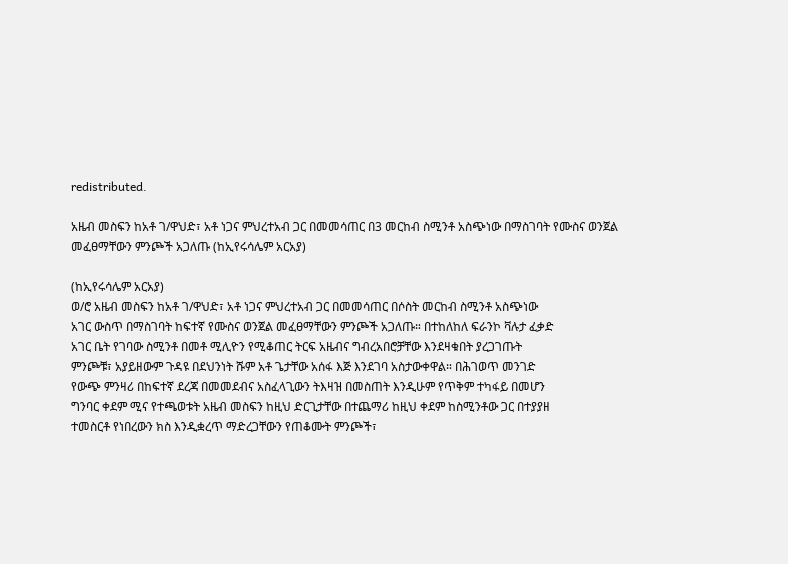redistributed.

አዜብ መስፍን ከአቶ ገ/ዋህድ፣ አቶ ነጋና ምህረተአብ ጋር በመመሳጠር በ3 መርከብ ስሚንቶ አስጭነው በማስገባት የሙስና ወንጀል መፈፀማቸውን ምንጮች አጋለጡ (ከኢየሩሳሌም አርአያ)

(ከኢየሩሳሌም አርአያ)
ወ/ሮ አዜብ መስፍን ከአቶ ገ/ዋህድ፣ አቶ ነጋና ምህረተአብ ጋር በመመሳጠር በሶስት መርከብ ስሚንቶ አስጭነው
አገር ውስጥ በማስገባት ከፍተኛ የሙስና ወንጀል መፈፀማቸውን ምንጮች አጋለጡ። በተከለከለ ፍራንኮ ቫሉታ ፈቃድ
አገር ቤት የገባው ስሚንቶ በመቶ ሚሊዮን የሚቆጠር ትርፍ አዜብና ግብረአበሮቻቸው እንደዛቁበት ያረጋገጡት
ምንጮቹ፣ አያይዘውም ጉዳዩ በደህንነት ሹም አቶ ጌታቸው አሰፋ እጅ እንደገባ አስታውቀዋል። በሕገወጥ መንገድ
የውጭ ምንዛሪ በከፍተኛ ደረጃ በመመደብና አስፈላጊውን ትእዛዝ በመስጠት እንዲሁም የጥቅም ተካፋይ በመሆን
ግንባር ቀደም ሚና የተጫወቱት አዜብ መስፍን ከዚህ ድርጊታቸው በተጨማሪ ከዚህ ቀደም ከስሚንቶው ጋር በተያያዘ
ተመስርቶ የነበረውን ክስ እንዲቋረጥ ማድረጋቸውን የጠቆሙት ምንጮች፣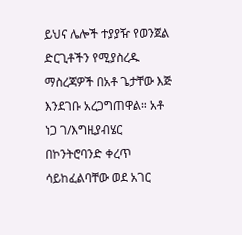ይህና ሌሎች ተያያዥ የወንጀል
ድርጊቶችን የሚያስረዱ ማስረጃዎች በአቶ ጌታቸው እጅ እንደገቡ አረጋግጠዋል። አቶ ነጋ ገ/እግዚያብሄር
በኮንትሮባንድ ቀረጥ ሳይከፈልባቸው ወደ አገር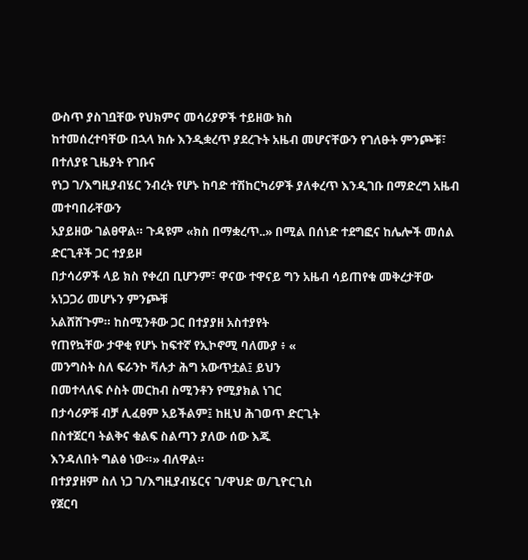ውስጥ ያስገቧቸው የህክምና መሳሪያዎች ተይዘው ክስ
ከተመሰረተባቸው በኋላ ክሱ እንዲቋረጥ ያደረጉት አዜብ መሆናቸውን የገለፁት ምንጮቹ፣ በተለያዩ ጊዜያት የገቡና
የነጋ ገ/እግዚያብሄር ንብረት የሆኑ ከባድ ተሽከርካሪዎች ያለቀረጥ እንዲገቡ በማድረግ አዜብ መተባበራቸውን
አያይዘው ገልፀዋል። ጉዳዩም «ክስ በማቋረጥ..» በሚል በሰነድ ተደግፎና ከሌሎች መሰል ድርጊቶች ጋር ተያይዞ
በታሳሪዎች ላይ ክስ የቀረበ ቢሆንም፣ ዋናው ተዋናይ ግን አዜብ ሳይጠየቁ መቅረታቸው አነጋጋሪ መሆኑን ምንጮቹ
አልሸሸጉም። ከስሚንቶው ጋር በተያያዘ አስተያየት
የጠየኳቸው ታዋቂ የሆኑ ከፍተኛ የኢኮኖሚ ባለሙያ ፥ «
መንግስት ስለ ፍራንኮ ቫሉታ ሕግ አውጥቷል፤ ይህን
በመተላለፍ ሶስት መርከብ ስሚንቶን የሚያክል ነገር
በታሳሪዎቹ ብቻ ሊፈፀም አይችልም፤ ከዚህ ሕገወጥ ድርጊት
በስተጀርባ ትልቅና ቁልፍ ስልጣን ያለው ሰው እጁ
እንዳለበት ግልፅ ነው።» ብለዋል።
በተያያዘም ስለ ነጋ ገ/እግዚያብሄርና ገ/ዋህድ ወ/ጊዮርጊስ
የጀርባ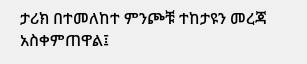ታሪክ በተመለከተ ምንጮቹ ተከታዩን መረጃ
አስቀምጠዋል፤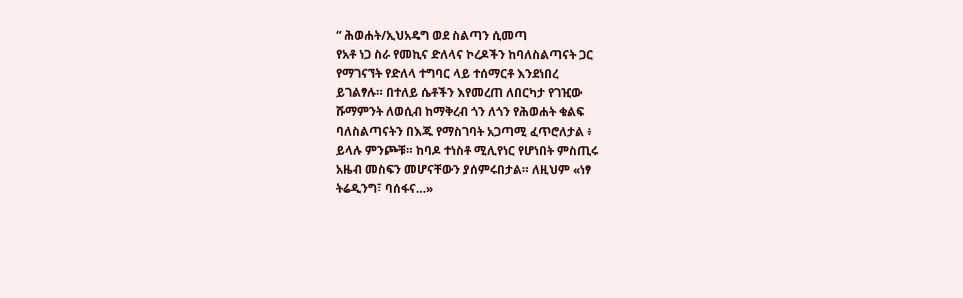“ ሕወሐት/ኢህአዴግ ወደ ስልጣን ሲመጣ
የአቶ ነጋ ስራ የመኪና ድለላና ኮረዶችን ከባለስልጣናት ጋር
የማገናኘት የድለላ ተግባር ላይ ተሰማርቶ እንደነበረ
ይገልፃሉ። በተለይ ሴቶችን እየመረጠ ለበርካታ የገዢው
ሹማምንት ለወሲብ ከማቅረብ ጎን ለጎን የሕወሐት ቁልፍ
ባለስልጣናትን በእጁ የማስገባት አጋጣሚ ፈጥሮለታል ፥
ይላሉ ምንጮቹ። ከባዶ ተነስቶ ሚሊየነር የሆነበት ምስጢሩ
አዜብ መስፍን መሆናቸውን ያሰምሩበታል። ለዚህም «ነፃ
ትሬዲንግ፣ ባሰፋና…»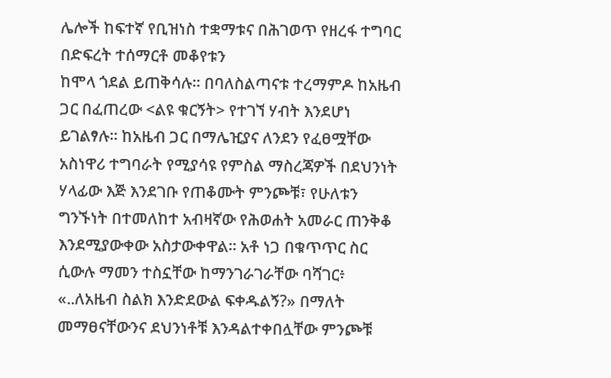ሌሎች ከፍተኛ የቢዝነስ ተቋማቱና በሕገወጥ የዘረፋ ተግባር በድፍረት ተሰማርቶ መቆየቱን
ከሞላ ጎደል ይጠቅሳሉ። በባለስልጣናቱ ተረማምዶ ከአዜብ ጋር በፈጠረው <ልዩ ቁርኝት> የተገኘ ሃብት እንደሆነ
ይገልፃሉ። ከአዜብ ጋር በማሌዢያና ለንደን የፈፀሟቸው አስነዋሪ ተግባራት የሚያሳዩ የምስል ማስረጃዎች በደህንነት
ሃላፊው እጅ እንደገቡ የጠቆሙት ምንጮቹ፣ የሁለቱን ግንኙነት በተመለከተ አብዛኛው የሕወሐት አመራር ጠንቅቆ
እንደሚያውቀው አስታውቀዋል። አቶ ነጋ በቁጥጥር ስር ሲውሉ ማመን ተስኗቸው ከማንገራገራቸው ባሻገር፥
«..ለአዜብ ስልክ እንድደውል ፍቀዱልኝ?» በማለት መማፀናቸውንና ደህንነቶቹ እንዳልተቀበሏቸው ምንጮቹ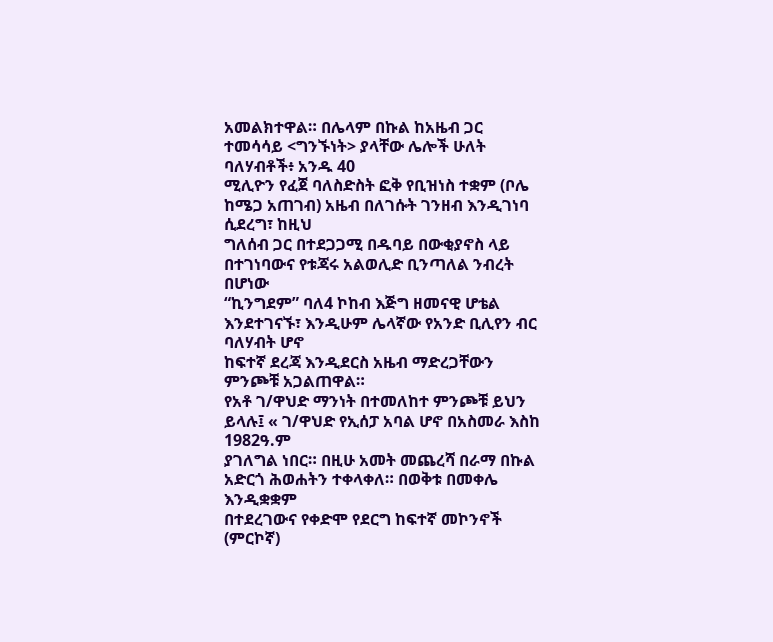አመልክተዋል። በሌላም በኩል ከአዜብ ጋር ተመሳሳይ <ግንኙነት> ያላቸው ሌሎች ሁለት ባለሃብቶች፥ አንዱ 40
ሚሊዮን የፈጀ ባለስድስት ፎቅ የቢዝነስ ተቋም (ቦሌ ከሜጋ አጠገብ) አዜብ በለገሱት ገንዘብ እንዲገነባ ሲደረግ፣ ከዚህ
ግለሰብ ጋር በተደጋጋሚ በዱባይ በውቂያኖስ ላይ በተገነባውና የቱጃሩ አልወሊድ ቢንጣለል ንብረት በሆነው
“ኪንግደም” ባለ4 ኮከብ እጅግ ዘመናዊ ሆቴል እንደተገናኙ፣ እንዲሁም ሌላኛው የአንድ ቢሊየን ብር ባለሃብት ሆኖ
ከፍተኛ ደረጃ እንዲደርስ አዜብ ማድረጋቸውን ምንጮቹ አጋልጠዋል።
የአቶ ገ/ዋህድ ማንነት በተመለከተ ምንጮቹ ይህን ይላሉ፤ « ገ/ዋህድ የኢሰፓ አባል ሆኖ በአስመራ እስከ 1982ዓ.ም
ያገለግል ነበር። በዚሁ አመት መጨረሻ በራማ በኩል አድርጎ ሕወሐትን ተቀላቀለ። በወቅቱ በመቀሌ እንዲቋቋም
በተደረገውና የቀድሞ የደርግ ከፍተኛ መኮንኖች (ምርኮኛ)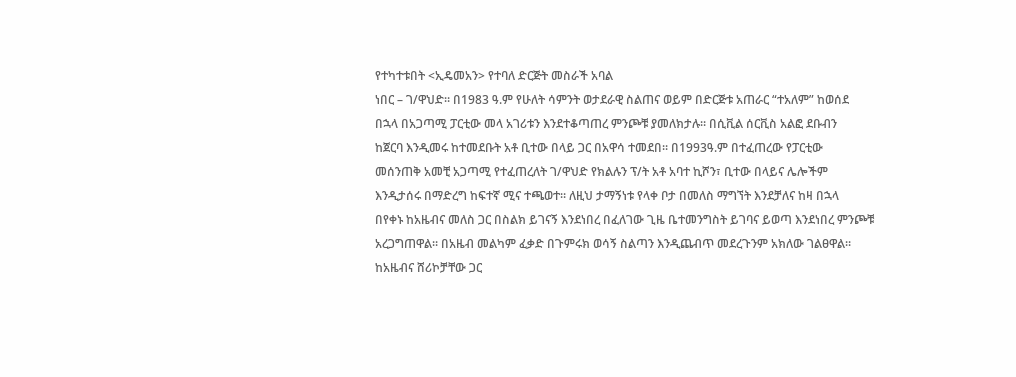የተካተቱበት <ኢዴመአን> የተባለ ድርጅት መስራች አባል
ነበር – ገ/ዋህድ። በ1983 ዓ.ም የሁለት ሳምንት ወታደራዊ ስልጠና ወይም በድርጅቱ አጠራር “ተአለም” ከወሰደ
በኋላ በአጋጣሚ ፓርቲው መላ አገሪቱን እንደተቆጣጠረ ምንጮቹ ያመለክታሉ። በሲቪል ሰርቪስ አልፎ ደቡብን
ከጀርባ እንዲመሩ ከተመደቡት አቶ ቢተው በላይ ጋር በአዋሳ ተመደበ። በ1993ዓ.ም በተፈጠረው የፓርቲው
መሰንጠቅ አመቺ አጋጣሚ የተፈጠረለት ገ/ዋህድ የክልሉን ፕ/ት አቶ አባተ ኪሾን፣ ቢተው በላይና ሌሎችም
እንዲታሰሩ በማድረግ ከፍተኛ ሚና ተጫወተ። ለዚህ ታማኝነቱ የላቀ ቦታ በመለስ ማግኘት እንደቻለና ከዛ በኋላ
በየቀኑ ከአዜብና መለስ ጋር በስልክ ይገናኝ እንደነበረ በፈለገው ጊዜ ቤተመንግስት ይገባና ይወጣ እንደነበረ ምንጮቹ
አረጋግጠዋል። በአዜብ መልካም ፈቃድ በጉምሩክ ወሳኝ ስልጣን እንዲጨብጥ መደረጉንም አክለው ገልፀዋል።
ከአዜብና ሸሪኮቻቸው ጋር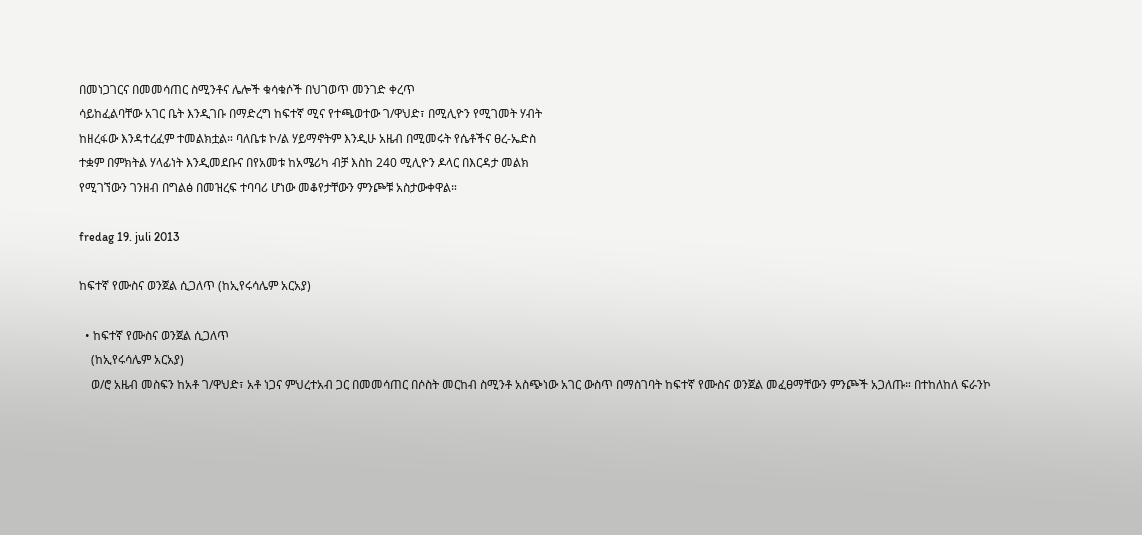በመነጋገርና በመመሳጠር ስሚንቶና ሌሎች ቁሳቁሶች በህገወጥ መንገድ ቀረጥ
ሳይከፈልባቸው አገር ቤት እንዲገቡ በማድረግ ከፍተኛ ሚና የተጫወተው ገ/ዋህድ፣ በሚሊዮን የሚገመት ሃብት
ከዘረፋው እንዳተረፈም ተመልክቷል። ባለቤቱ ኮ/ል ሃይማኖትም እንዲሁ አዜብ በሚመሩት የሴቶችና ፀረ-ኤድስ
ተቋም በምክትል ሃላፊነት እንዲመደቡና በየአመቱ ከአሜሪካ ብቻ እስከ 240 ሚሊዮን ዶላር በእርዳታ መልክ
የሚገኘውን ገንዘብ በግልፅ በመዝረፍ ተባባሪ ሆነው መቆየታቸውን ምንጮቹ አስታውቀዋል።

fredag 19. juli 2013

ከፍተኛ የሙስና ወንጀል ሲጋለጥ (ከኢየሩሳሌም አርአያ)

  • ከፍተኛ የሙስና ወንጀል ሲጋለጥ
    (ከኢየሩሳሌም አርአያ)
    ወ/ሮ አዜብ መስፍን ከአቶ ገ/ዋህድ፣ አቶ ነጋና ምህረተአብ ጋር በመመሳጠር በሶስት መርከብ ስሚንቶ አስጭነው አገር ውስጥ በማስገባት ከፍተኛ የሙስና ወንጀል መፈፀማቸውን ምንጮች አጋለጡ። በተከለከለ ፍራንኮ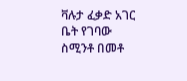ቫሉታ ፈቃድ አገር ቤት የገባው ስሚንቶ በመቶ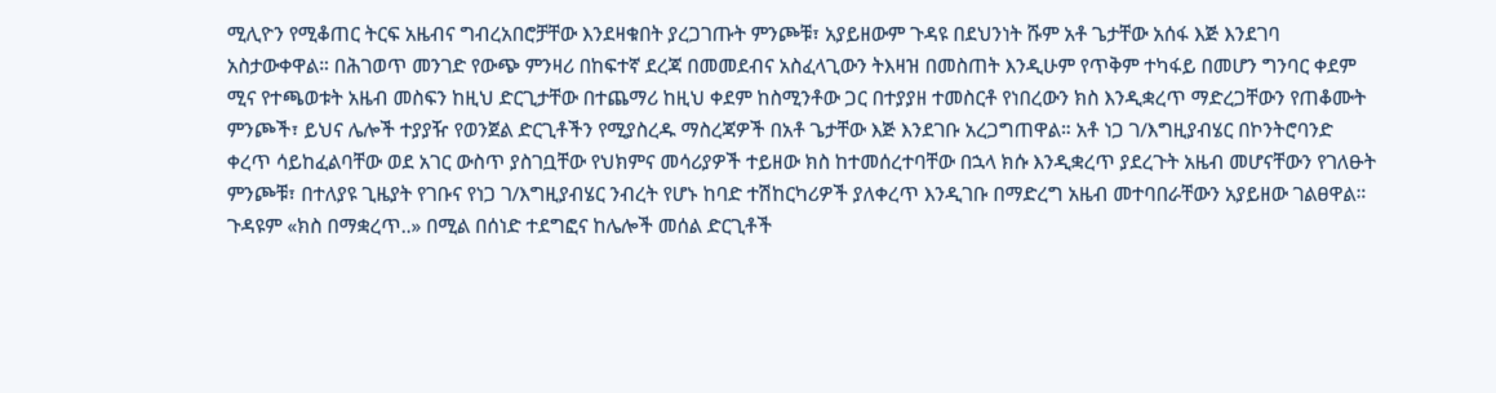ሚሊዮን የሚቆጠር ትርፍ አዜብና ግብረአበሮቻቸው እንደዛቁበት ያረጋገጡት ምንጮቹ፣ አያይዘውም ጉዳዩ በደህንነት ሹም አቶ ጌታቸው አሰፋ እጅ እንደገባ አስታውቀዋል። በሕገወጥ መንገድ የውጭ ምንዛሪ በከፍተኛ ደረጃ በመመደብና አስፈላጊውን ትእዛዝ በመስጠት እንዲሁም የጥቅም ተካፋይ በመሆን ግንባር ቀደም ሚና የተጫወቱት አዜብ መስፍን ከዚህ ድርጊታቸው በተጨማሪ ከዚህ ቀደም ከስሚንቶው ጋር በተያያዘ ተመስርቶ የነበረውን ክስ እንዲቋረጥ ማድረጋቸውን የጠቆሙት ምንጮች፣ ይህና ሌሎች ተያያዥ የወንጀል ድርጊቶችን የሚያስረዱ ማስረጃዎች በአቶ ጌታቸው እጅ እንደገቡ አረጋግጠዋል። አቶ ነጋ ገ/እግዚያብሄር በኮንትሮባንድ ቀረጥ ሳይከፈልባቸው ወደ አገር ውስጥ ያስገቧቸው የህክምና መሳሪያዎች ተይዘው ክስ ከተመሰረተባቸው በኋላ ክሱ እንዲቋረጥ ያደረጉት አዜብ መሆናቸውን የገለፁት ምንጮቹ፣ በተለያዩ ጊዜያት የገቡና የነጋ ገ/እግዚያብሄር ንብረት የሆኑ ከባድ ተሽከርካሪዎች ያለቀረጥ እንዲገቡ በማድረግ አዜብ መተባበራቸውን አያይዘው ገልፀዋል። ጉዳዩም «ክስ በማቋረጥ..» በሚል በሰነድ ተደግፎና ከሌሎች መሰል ድርጊቶች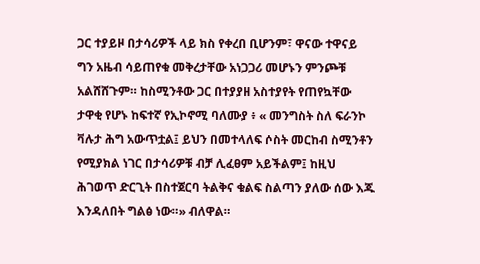ጋር ተያይዞ በታሳሪዎች ላይ ክስ የቀረበ ቢሆንም፣ ዋናው ተዋናይ ግን አዜብ ሳይጠየቁ መቅረታቸው አነጋጋሪ መሆኑን ምንጮቹ አልሸሸጉም። ከስሚንቶው ጋር በተያያዘ አስተያየት የጠየኳቸው ታዋቂ የሆኑ ከፍተኛ የኢኮኖሚ ባለሙያ ፥ « መንግስት ስለ ፍራንኮ ቫሉታ ሕግ አውጥቷል፤ ይህን በመተላለፍ ሶስት መርከብ ስሚንቶን የሚያክል ነገር በታሳሪዎቹ ብቻ ሊፈፀም አይችልም፤ ከዚህ ሕገወጥ ድርጊት በስተጀርባ ትልቅና ቁልፍ ስልጣን ያለው ሰው እጁ እንዳለበት ግልፅ ነው።» ብለዋል።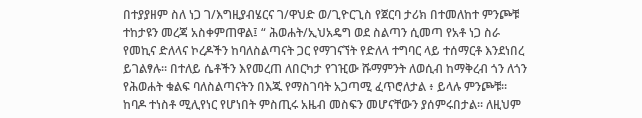በተያያዘም ስለ ነጋ ገ/እግዚያብሄርና ገ/ዋህድ ወ/ጊዮርጊስ የጀርባ ታሪክ በተመለከተ ምንጮቹ ተከታዩን መረጃ አስቀምጠዋል፤ “ ሕወሐት/ኢህአዴግ ወደ ስልጣን ሲመጣ የአቶ ነጋ ስራ የመኪና ድለላና ኮረዶችን ከባለስልጣናት ጋር የማገናኘት የድለላ ተግባር ላይ ተሰማርቶ እንደነበረ ይገልፃሉ። በተለይ ሴቶችን እየመረጠ ለበርካታ የገዢው ሹማምንት ለወሲብ ከማቅረብ ጎን ለጎን የሕወሐት ቁልፍ ባለስልጣናትን በእጁ የማስገባት አጋጣሚ ፈጥሮለታል ፥ ይላሉ ምንጮቹ። ከባዶ ተነስቶ ሚሊየነር የሆነበት ምስጢሩ አዜብ መስፍን መሆናቸውን ያሰምሩበታል። ለዚህም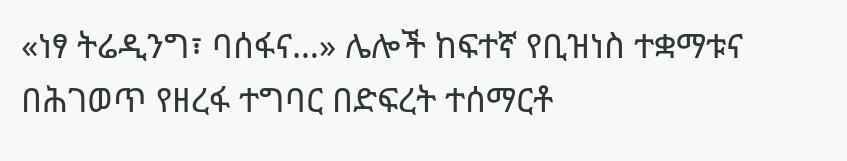«ነፃ ትሬዲንግ፣ ባሰፋና…» ሌሎች ከፍተኛ የቢዝነስ ተቋማቱና በሕገወጥ የዘረፋ ተግባር በድፍረት ተሰማርቶ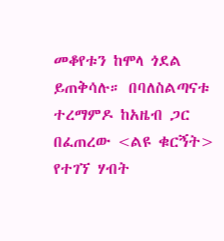መቆየቱን ከሞላ ጎደል ይጠቅሳሉ። በባለስልጣናቱ ተረማምዶ ከአዜብ ጋር በፈጠረው <ልዩ ቁርኝት> የተገኘ ሃብት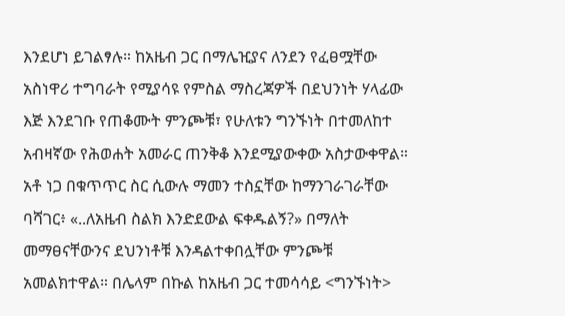እንደሆነ ይገልፃሉ። ከአዜብ ጋር በማሌዢያና ለንደን የፈፀሟቸው አስነዋሪ ተግባራት የሚያሳዩ የምስል ማስረጃዎች በደህንነት ሃላፊው እጅ እንደገቡ የጠቆሙት ምንጮቹ፣ የሁለቱን ግንኙነት በተመለከተ አብዛኛው የሕወሐት አመራር ጠንቅቆ እንደሚያውቀው አስታውቀዋል። አቶ ነጋ በቁጥጥር ስር ሲውሉ ማመን ተስኗቸው ከማንገራገራቸው ባሻገር፥ «..ለአዜብ ስልክ እንድደውል ፍቀዱልኝ?» በማለት መማፀናቸውንና ደህንነቶቹ እንዳልተቀበሏቸው ምንጮቹ አመልክተዋል። በሌላም በኩል ከአዜብ ጋር ተመሳሳይ <ግንኙነት>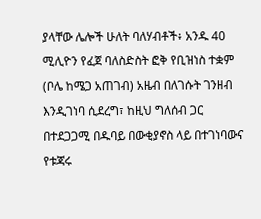ያላቸው ሌሎች ሁለት ባለሃብቶች፥ አንዱ 40 ሚሊዮን የፈጀ ባለስድስት ፎቅ የቢዝነስ ተቋም (ቦሌ ከሜጋ አጠገብ) አዜብ በለገሱት ገንዘብ እንዲገነባ ሲደረግ፣ ከዚህ ግለሰብ ጋር በተደጋጋሚ በዱባይ በውቂያኖስ ላይ በተገነባውና የቱጃሩ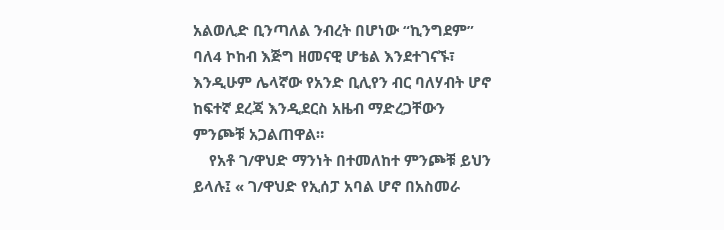አልወሊድ ቢንጣለል ንብረት በሆነው “ኪንግደም” ባለ4 ኮከብ እጅግ ዘመናዊ ሆቴል እንደተገናኙ፣ እንዲሁም ሌላኛው የአንድ ቢሊየን ብር ባለሃብት ሆኖ ከፍተኛ ደረጃ እንዲደርስ አዜብ ማድረጋቸውን ምንጮቹ አጋልጠዋል።
    የአቶ ገ/ዋህድ ማንነት በተመለከተ ምንጮቹ ይህን ይላሉ፤ « ገ/ዋህድ የኢሰፓ አባል ሆኖ በአስመራ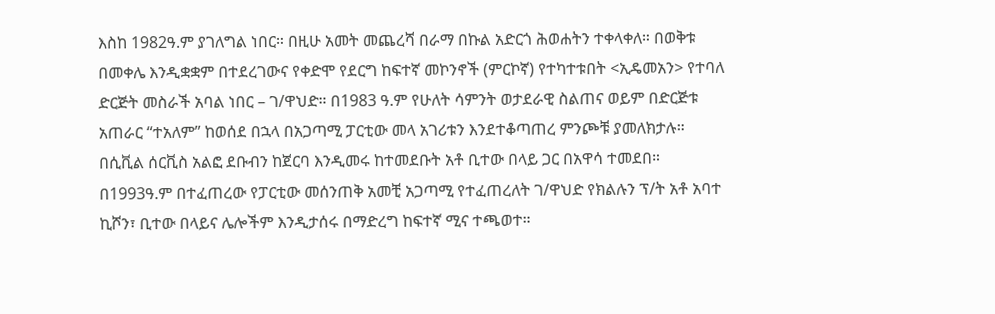እስከ 1982ዓ.ም ያገለግል ነበር። በዚሁ አመት መጨረሻ በራማ በኩል አድርጎ ሕወሐትን ተቀላቀለ። በወቅቱ በመቀሌ እንዲቋቋም በተደረገውና የቀድሞ የደርግ ከፍተኛ መኮንኖች (ምርኮኛ) የተካተቱበት <ኢዴመአን> የተባለ ድርጅት መስራች አባል ነበር – ገ/ዋህድ። በ1983 ዓ.ም የሁለት ሳምንት ወታደራዊ ስልጠና ወይም በድርጅቱ አጠራር “ተአለም” ከወሰደ በኋላ በአጋጣሚ ፓርቲው መላ አገሪቱን እንደተቆጣጠረ ምንጮቹ ያመለክታሉ። በሲቪል ሰርቪስ አልፎ ደቡብን ከጀርባ እንዲመሩ ከተመደቡት አቶ ቢተው በላይ ጋር በአዋሳ ተመደበ። በ1993ዓ.ም በተፈጠረው የፓርቲው መሰንጠቅ አመቺ አጋጣሚ የተፈጠረለት ገ/ዋህድ የክልሉን ፕ/ት አቶ አባተ ኪሾን፣ ቢተው በላይና ሌሎችም እንዲታሰሩ በማድረግ ከፍተኛ ሚና ተጫወተ።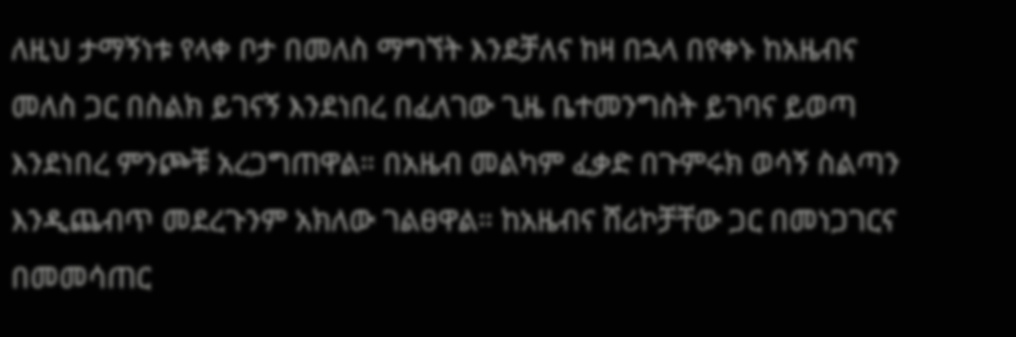ለዚህ ታማኝነቱ የላቀ ቦታ በመለስ ማግኘት እንደቻለና ከዛ በኋላ በየቀኑ ከአዜብና መለስ ጋር በስልክ ይገናኝ እንደነበረ በፈለገው ጊዜ ቤተመንግስት ይገባና ይወጣ እንደነበረ ምንጮቹ አረጋግጠዋል። በአዜብ መልካም ፈቃድ በጉምሩክ ወሳኝ ስልጣን እንዲጨብጥ መደረጉንም አክለው ገልፀዋል። ከአዜብና ሸሪኮቻቸው ጋር በመነጋገርና በመመሳጠር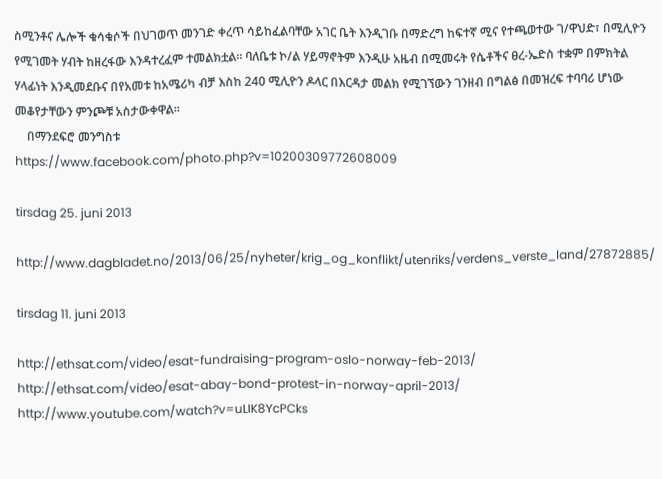ስሚንቶና ሌሎች ቁሳቁሶች በህገወጥ መንገድ ቀረጥ ሳይከፈልባቸው አገር ቤት እንዲገቡ በማድረግ ከፍተኛ ሚና የተጫወተው ገ/ዋህድ፣ በሚሊዮን የሚገመት ሃብት ከዘረፋው እንዳተረፈም ተመልክቷል። ባለቤቱ ኮ/ል ሃይማኖትም እንዲሁ አዜብ በሚመሩት የሴቶችና ፀረ-ኤድስ ተቋም በምክትል ሃላፊነት እንዲመደቡና በየአመቱ ከአሜሪካ ብቻ እስከ 240 ሚሊዮን ዶላር በእርዳታ መልክ የሚገኘውን ገንዘብ በግልፅ በመዝረፍ ተባባሪ ሆነው መቆየታቸውን ምንጮቹ አስታውቀዋል።
    በማንደፍሮ መንግስቱ
https://www.facebook.com/photo.php?v=10200309772608009

tirsdag 25. juni 2013

http://www.dagbladet.no/2013/06/25/nyheter/krig_og_konflikt/utenriks/verdens_verste_land/27872885/

tirsdag 11. juni 2013

http://ethsat.com/video/esat-fundraising-program-oslo-norway-feb-2013/
http://ethsat.com/video/esat-abay-bond-protest-in-norway-april-2013/
http://www.youtube.com/watch?v=uLIK8YcPCks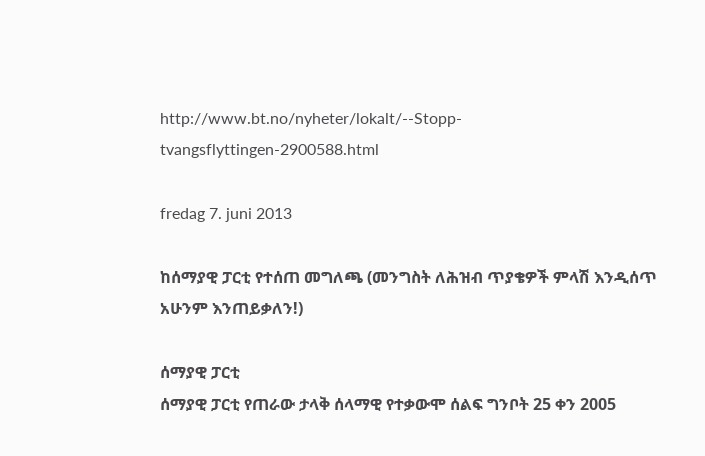http://www.bt.no/nyheter/lokalt/--Stopp-tvangsflyttingen-2900588.html

fredag 7. juni 2013

ከሰማያዊ ፓርቲ የተሰጠ መግለጫ (መንግስት ለሕዝብ ጥያቄዎች ምላሽ እንዲሰጥ አሁንም እንጠይቃለን!)

ሰማያዊ ፓርቲ
ሰማያዊ ፓርቲ የጠራው ታላቅ ሰላማዊ የተቃውሞ ሰልፍ ግንቦት 25 ቀን 2005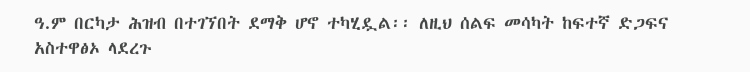ዓ.ም በርካታ ሕዝብ በተገኘበት ደማቅ ሆኖ ተካሂዷል፡፡ ለዚህ ሰልፍ መሳካት ከፍተኛ ድጋፍና አስተዋፅኦ ላደረጉ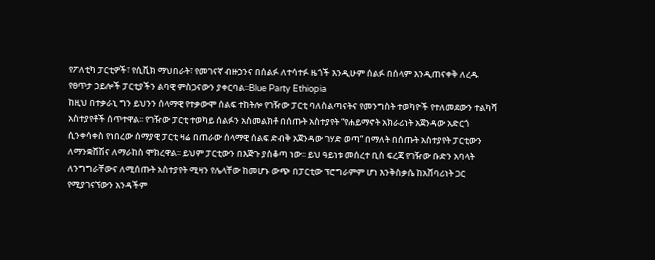የፖለቲካ ፓርቲዎች፣ የሲቪክ ማህበራት፣ የመገናኛ ብዙኃንና በሰልፉ ለተሳተፉ ዜጎች እንዲሁም ሰልፉ በሰላም እንዲጠናቀቅ ለረዱ የፀጥታ ኃይሎች ፓርቲያችን ልባዊ ምስጋናውን ያቀርባል፡፡Blue Party Ethiopia
ከዚህ በተቃራኒ ግን ይህንን ሰላማዊ የተቃውሞ ሰልፍ ተከትሎ የገዥው ፓርቲ ባለስልጣናትና የመንግስት ተወካዮች የተለመደውን ተልካሻ አስተያየቶች ሰጥተዋል፡፡ የገዥው ፓርቲ ተወካይ ሰልፉን አስመልክቶ በሰጡት አስተያየት “የሐይማኖት አክራሪነት አጀንዳው አድርጎ ሲንቀሳቀስ የነበረው ሰማያዊ ፓርቲ ዛሬ በጠራው ሰላማዊ ሰልፍ ድብቅ አጀንዳው ገሃድ ወጣ” በማለት በሰጡት አስተያየት ፓርቲውን ለማንቋሸሽና ለማራከስ ሞክረዋል፡፡ ይህም ፓርቲውን በእጅጉ ያስቆጣ ነው፡፡ ይህ ዓይነቱ መሰረተ ቢስ ፍረጃ የገዥው ቡድን አባላት ለንግግራቸውና ለሚሰጡት አስተያየት ሚዛን የሌላቸው ከመሆኑ ውጭ በፓርቲው ፕሮግራምም ሆነ እንቅስቃሴ ከአሸባሪነት ጋር የሚያገናኘውን አንዳችም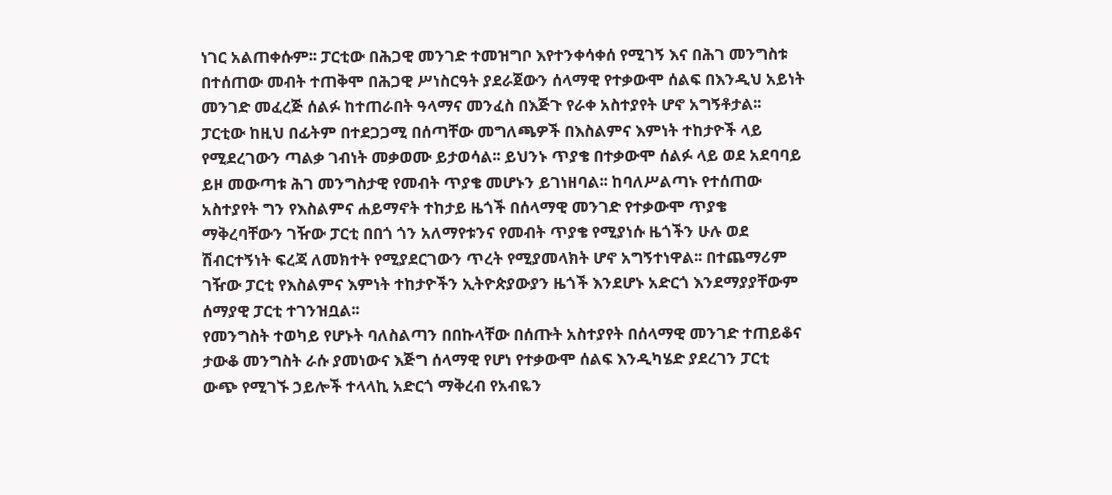ነገር አልጠቀሱም፡፡ ፓርቲው በሕጋዊ መንገድ ተመዝግቦ እየተንቀሳቀሰ የሚገኝ እና በሕገ መንግስቱ በተሰጠው መብት ተጠቅሞ በሕጋዊ ሥነስርዓት ያደራጀውን ሰላማዊ የተቃውሞ ሰልፍ በእንዲህ አይነት መንገድ መፈረጅ ሰልፉ ከተጠራበት ዓላማና መንፈስ በእጅጉ የራቀ አስተያየት ሆኖ አግኝቶታል፡፡
ፓርቲው ከዚህ በፊትም በተደጋጋሚ በሰጣቸው መግለጫዎች በእስልምና እምነት ተከታዮች ላይ የሚደረገውን ጣልቃ ገብነት መቃወሙ ይታወሳል፡፡ ይህንኑ ጥያቄ በተቃውሞ ሰልፉ ላይ ወደ አደባባይ ይዞ መውጣቱ ሕገ መንግስታዊ የመብት ጥያቄ መሆኑን ይገነዘባል፡፡ ከባለሥልጣኑ የተሰጠው አስተያየት ግን የእስልምና ሐይማኖት ተከታይ ዜጎች በሰላማዊ መንገድ የተቃውሞ ጥያቄ ማቅረባቸውን ገዥው ፓርቲ በበጎ ጎን አለማየቱንና የመብት ጥያቄ የሚያነሱ ዜጎችን ሁሉ ወደ ሽብርተኝነት ፍረጃ ለመክተት የሚያደርገውን ጥረት የሚያመላክት ሆኖ አግኝተነዋል፡፡ በተጨማሪም ገዥው ፓርቲ የእስልምና እምነት ተከታዮችን ኢትዮጵያውያን ዜጎች እንደሆኑ አድርጎ እንደማያያቸውም ሰማያዊ ፓርቲ ተገንዝቧል፡፡
የመንግስት ተወካይ የሆኑት ባለስልጣን በበኩላቸው በሰጡት አስተያየት በሰላማዊ መንገድ ተጠይቆና ታውቆ መንግስት ራሱ ያመነውና እጅግ ሰላማዊ የሆነ የተቃውሞ ሰልፍ እንዲካሄድ ያደረገን ፓርቲ ውጭ የሚገኙ ኃይሎች ተላላኪ አድርጎ ማቅረብ የአብዬን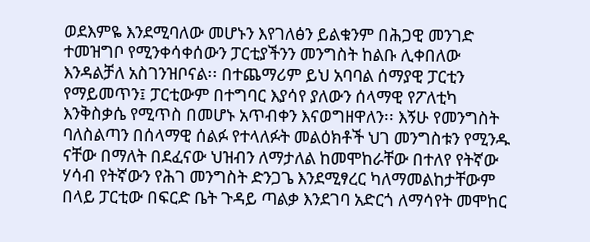ወደእምዬ እንደሚባለው መሆኑን እየገለፅን ይልቁንም በሕጋዊ መንገድ ተመዝግቦ የሚንቀሳቀሰውን ፓርቲያችንን መንግስት ከልቡ ሊቀበለው እንዳልቻለ አስገንዝቦናል፡፡ በተጨማሪም ይህ አባባል ሰማያዊ ፓርቲን የማይመጥን፤ ፓርቲውም በተግባር እያሳየ ያለውን ሰላማዊ የፖለቲካ እንቅስቃሴ የሚጥስ በመሆኑ አጥብቀን እናወግዘዋለን፡፡ እኝሁ የመንግስት ባለስልጣን በሰላማዊ ሰልፉ የተላለፉት መልዕክቶች ህገ መንግስቱን የሚንዱ ናቸው በማለት በደፈናው ህዝብን ለማታለል ከመሞከራቸው በተለየ የትኛው ሃሳብ የትኛውን የሕገ መንግስት ድንጋጌ እንደሚፃረር ካለማመልከታቸውም በላይ ፓርቲው በፍርድ ቤት ጉዳይ ጣልቃ እንደገባ አድርጎ ለማሳየት መሞከር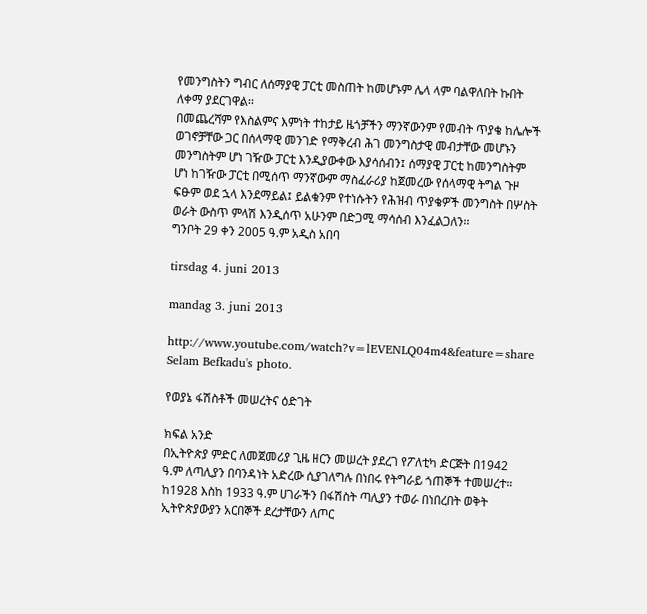የመንግስትን ግብር ለሰማያዊ ፓርቲ መስጠት ከመሆኑም ሌላ ላም ባልዋለበት ኩበት ለቀማ ያደርገዋል፡፡
በመጨረሻም የእስልምና እምነት ተከታይ ዜጎቻችን ማንኛውንም የመብት ጥያቄ ከሌሎች ወገኖቻቸው ጋር በሰላማዊ መንገድ የማቅረብ ሕገ መንግስታዊ መብታቸው መሆኑን መንግስትም ሆነ ገዥው ፓርቲ እንዲያውቀው እያሳሰብን፤ ሰማያዊ ፓርቲ ከመንግስትም ሆነ ከገዥው ፓርቲ በሚሰጥ ማንኛውም ማስፈራሪያ ከጀመረው የሰላማዊ ትግል ጉዞ ፍፁም ወደ ኋላ እንደማይል፤ ይልቁንም የተነሱትን የሕዝብ ጥያቄዎች መንግስት በሦስት ወራት ውስጥ ምላሽ እንዲሰጥ አሁንም በድጋሚ ማሳሰብ እንፈልጋለን፡፡
ግንቦት 29 ቀን 2005 ዓ.ም አዲስ አበባ

tirsdag 4. juni 2013

mandag 3. juni 2013

http://www.youtube.com/watch?v=lEVENLQ04m4&feature=share
Selam Befkadu's photo.

የወያኔ ፋሽስቶች መሠረትና ዕድገት

ክፍል አንድ
በኢትዮጵያ ምድር ለመጀመሪያ ጊዜ ዘርን መሠረት ያደረገ የፖለቲካ ድርጅት በ1942 ዓ.ም ለጣሊያን በባንዳነት አድረው ሲያገለግሉ በነበሩ የትግራይ ጎጠኞች ተመሠረተ። ከ1928 እስከ 1933 ዓ.ም ሀገራችን በፋሽስት ጣሊያን ተወራ በነበረበት ወቅት ኢትዮጵያውያን አርበኞች ደረታቸውን ለጦር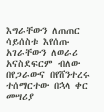እግራቸውን ለጠጠር ሳይሰስቱ እየሰጡ አገራቸውን ለወራሪ አናስደፍርም ብለው በየጋራውና በየሸንተረሩ ተሰማርተው በኋላ ቀር መሣሪያ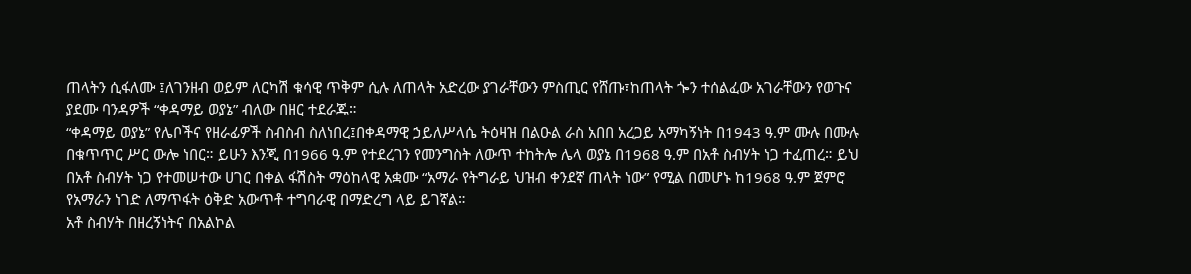ጠላትን ሲፋለሙ ፤ለገንዘብ ወይም ለርካሽ ቁሳዊ ጥቅም ሲሉ ለጠላት አድረው ያገራቸውን ምስጢር የሸጡ፣ከጠላት ጐን ተሰልፈው አገራቸውን የወጉና ያደሙ ባንዳዎች “ቀዳማይ ወያኔ” ብለው በዘር ተደራጁ።
“ቀዳማይ ወያኔ” የሌቦችና የዘራፊዎች ስብስብ ስለነበረ፤በቀዳማዊ ኃይለሥላሴ ትዕዛዝ በልዑል ራስ አበበ አረጋይ አማካኝነት በ1943 ዓ.ም ሙሉ በሙሉ በቁጥጥር ሥር ውሎ ነበር። ይሁን እንጂ በ1966 ዓ.ም የተደረገን የመንግስት ለውጥ ተከትሎ ሌላ ወያኔ በ1968 ዓ.ም በአቶ ስብሃት ነጋ ተፈጠረ። ይህ በአቶ ስብሃት ነጋ የተመሠተው ሀገር በቀል ፋሽስት ማዕከላዊ አቋሙ “አማራ የትግራይ ህዝብ ቀንደኛ ጠላት ነው” የሚል በመሆኑ ከ1968 ዓ.ም ጀምሮ የአማራን ነገድ ለማጥፋት ዕቅድ አውጥቶ ተግባራዊ በማድረግ ላይ ይገኛል።
አቶ ስብሃት በዘረኝነትና በአልኮል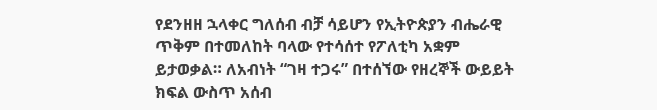የደንዘዘ ኋላቀር ግለሰብ ብቻ ሳይሆን የኢትዮጵያን ብሔራዊ ጥቅም በተመለከት ባላው የተሳሰተ የፖለቲካ አቋም ይታወቃል። ለአብነት “ገዛ ተጋሩ” በተሰኘው የዘረኞች ውይይት ክፍል ውስጥ አሰብ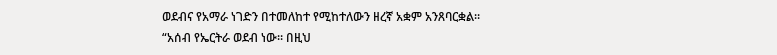ወደብና የአማራ ነገድን በተመለከተ የሚከተለውን ዘረኛ አቋም አንጸባርቋል። “አሰብ የኤርትራ ወደብ ነው። በዚህ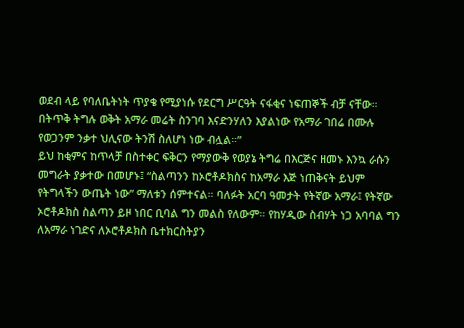ወደብ ላይ የባለቤትነት ጥያቄ የሚያነሱ የደርግ ሥርዓት ናፋቂና ነፍጠኞች ብቻ ናቸው። በትጥቅ ትግሉ ወቅት አማራ መሬት ስንገባ እናድንሃለን እያልነው የአማራ ገበሬ በሙሉ የወጋንም ንቃተ ህሊናው ትንሽ ስለሆነ ነው ብሏል።”
ይህ ከቂምና ከጥላቻ በስተቀር ፍቅርን የማያውቅ የወያኔ ትግሬ በእርጅና ዘመኑ እንኳ ራሱን መግራት ያቃተው በመሆኑ፤ “ስልጣንን ከኦሮቶዶክስና ከአማራ እጅ ነጠቅናት ይህም የትግላችን ውጤት ነው” ማለቱን ሰምተናል። ባለፉት አርባ ዓመታት የትኛው አማራ፤ የትኛው ኦሮቶዶክስ ስልጣን ይዞ ነበር ቢባል ግን መልስ የለውም። የከሃዲው ስብሃት ነጋ አባባል ግን ለአማራ ነገድና ለኦሮቶዶክስ ቤተክርስትያን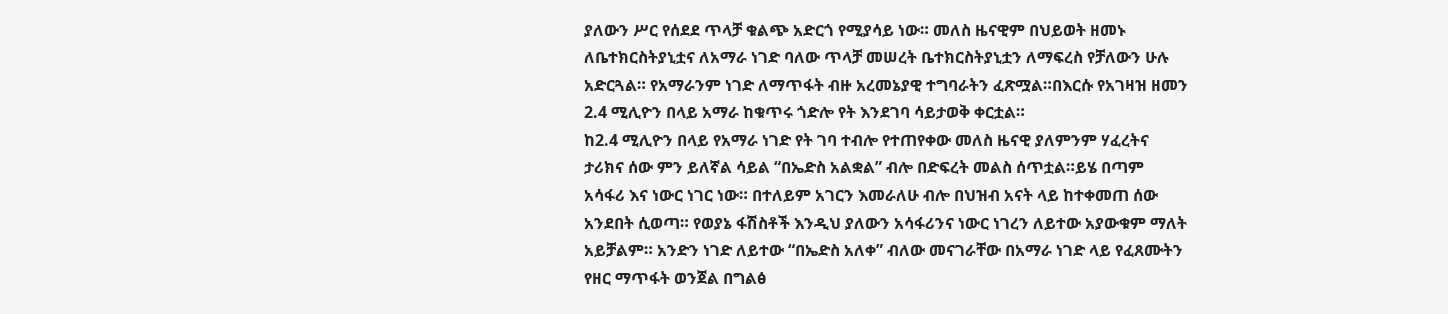ያለውን ሥር የሰደደ ጥላቻ ቁልጭ አድርጎ የሚያሳይ ነው። መለስ ዜናዊም በህይወት ዘመኑ ለቤተክርስትያኒቷና ለአማራ ነገድ ባለው ጥላቻ መሠረት ቤተክርስትያኒቷን ለማፍረስ የቻለውን ሁሉ አድርጓል። የአማራንም ነገድ ለማጥፋት ብዙ አረመኔያዊ ተግባራትን ፈጽሟል።በእርሱ የአገዛዝ ዘመን 2.4 ሚሊዮን በላይ አማራ ከቁጥሩ ጎድሎ የት እንደገባ ሳይታወቅ ቀርቷል።
ከ2.4 ሚሊዮን በላይ የአማራ ነገድ የት ገባ ተብሎ የተጠየቀው መለስ ዜናዊ ያለምንም ሃፈረትና ታሪክና ሰው ምን ይለኛል ሳይል “በኤድስ አልቋል” ብሎ በድፍረት መልስ ሰጥቷል።ይሄ በጣም አሳፋሪ እና ነውር ነገር ነው። በተለይም አገርን እመራለሁ ብሎ በህዝብ አናት ላይ ከተቀመጠ ሰው አንደበት ሲወጣ። የወያኔ ፋሽስቶች እንዲህ ያለውን አሳፋሪንና ነውር ነገረን ለይተው አያውቁም ማለት አይቻልም። አንድን ነገድ ለይተው “በኤድስ አለቀ” ብለው መናገራቸው በአማራ ነገድ ላይ የፈጸሙትን የዘር ማጥፋት ወንጀል በግልፅ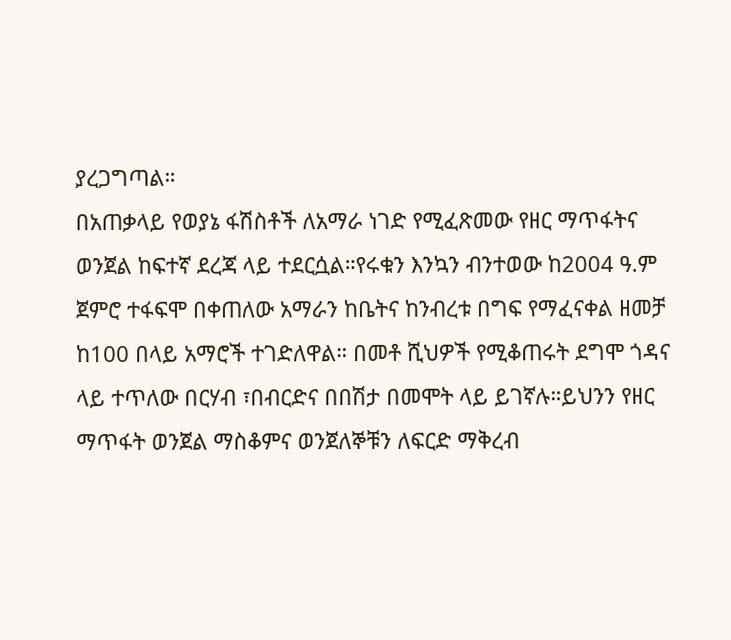ያረጋግጣል።
በአጠቃላይ የወያኔ ፋሽስቶች ለአማራ ነገድ የሚፈጽመው የዘር ማጥፋትና ወንጀል ከፍተኛ ደረጃ ላይ ተደርሷል።የሩቁን እንኳን ብንተወው ከ2004 ዓ.ም ጀምሮ ተፋፍሞ በቀጠለው አማራን ከቤትና ከንብረቱ በግፍ የማፈናቀል ዘመቻ ከ100 በላይ አማሮች ተገድለዋል። በመቶ ሺህዎች የሚቆጠሩት ደግሞ ጎዳና ላይ ተጥለው በርሃብ ፣በብርድና በበሽታ በመሞት ላይ ይገኛሉ።ይህንን የዘር ማጥፋት ወንጀል ማስቆምና ወንጀለኞቹን ለፍርድ ማቅረብ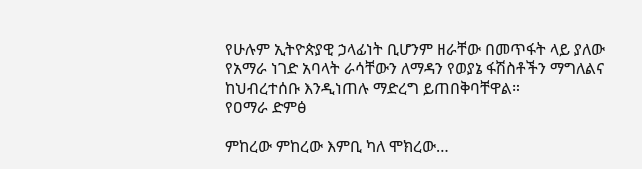የሁሉም ኢትዮጵያዊ ኃላፊነት ቢሆንም ዘራቸው በመጥፋት ላይ ያለው የአማራ ነገድ አባላት ራሳቸውን ለማዳን የወያኔ ፋሽስቶችን ማግለልና ከህብረተሰቡ እንዲነጠሉ ማድረግ ይጠበቅባቸዋል።
የዐማራ ድምፅ

ምከረው ምከረው እምቢ ካለ ሞክረው…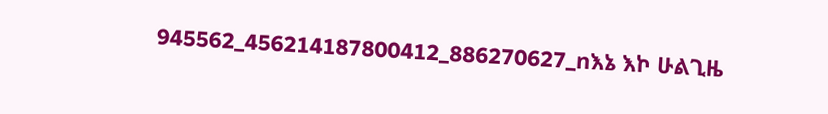945562_456214187800412_886270627_nእኔ እኮ ሁልጊዜ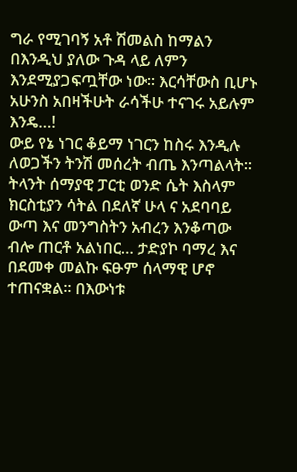ግራ የሚገባኝ አቶ ሽመልስ ከማልን በእንዲህ ያለው ጉዳ ላይ ለምን እንደሚያጋፍጧቸው ነው፡፡ እርሳቸውስ ቢሆኑ አሁንስ አበዛችሁት ራሳችሁ ተናገሩ አይሉም እንዴ…!
ውይ የኔ ነገር ቆይማ ነገርን ከስሩ እንዲሉ ለወጋችን ትንሽ መሰረት ብጤ እንጣልላት፡፡
ትላንት ሰማያዊ ፓርቲ ወንድ ሴት እስላም ክርስቲያን ሳትል በደለኛ ሁላ ና አደባባይ ውጣ እና መንግስትን አብረን እንቆጣው ብሎ ጠርቶ አልነበር… ታድያኮ ባማረ እና በደመቀ መልኩ ፍፁም ሰላማዊ ሆኖ ተጠናቋል፡፡ በእውነቱ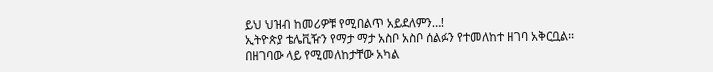ይህ ህዝብ ከመሪዎቹ የሚበልጥ አይደለምን…!
ኢትዮጵያ ቴሌቪዥን የማታ ማታ አስቦ አስቦ ሰልፉን የተመለከተ ዘገባ አቅርቧል፡፡ በዘገባው ላይ የሚመለከታቸው አካል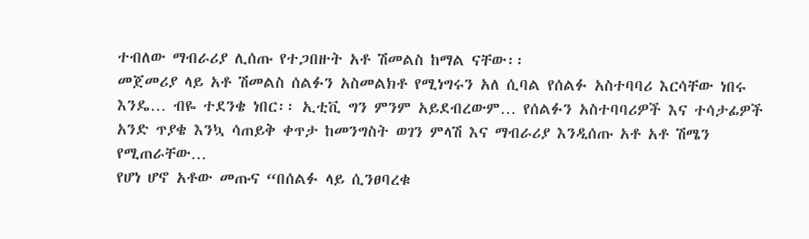ተብለው ማብራሪያ ሊሰጡ የተጋበዙት አቶ ሽመልስ ከማል ናቸው፡፡
መጀመሪያ ላይ አቶ ሽመልስ ሰልፉን አስመልክቶ የሚነግሩን አለ ሲባል የሰልፉ አስተባባሪ እርሳቸው ነበሩ እንዴ… ብዬ ተደንቄ ነበር፡፡ ኢቲቪ ግን ምንም አይደብረውም… የሰልፉን አስተባባሪዎች እና ተሳታፊዎች አንድ ጥያቄ እንኳ ሳጠይቅ ቀጥታ ከመንግስት ወገን ምላሽ እና ማብራሪያ እንዲሰጡ አቶ አቶ ሽሜን የሚጠራቸው…
የሆነ ሆኖ አቶው መጡና “በሰልፉ ላይ ሲንፀባረቁ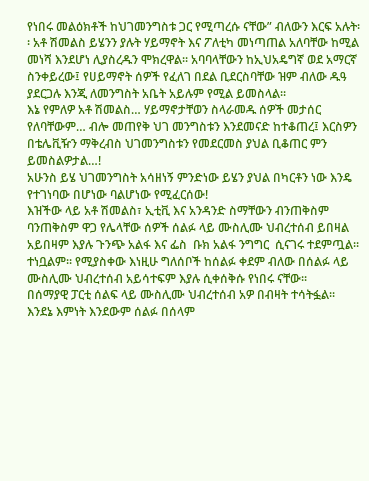የነበሩ መልዕክቶች ከህገመንግስቱ ጋር የሚጣረሱ ናቸው” ብለውን እርፍ አሉት፡፡ አቶ ሽመልስ ይሄንን ያሉት ሃይማኖት እና ፖለቲካ መነጣጠል አለባቸው ከሚል መነሻ እንደሆነ ሊያስረዱን ሞክረዋል፡፡ አባባላቸውን ከኢህአዴግኛ ወደ አማርኛ ስንቀይረው፤ የሀይማኖት ሰዎች የፈለገ በደል ቢደርስባቸው ዝም ብለው ዱዓ ያደርጋሉ እንጂ ለመንግስት አቤት አይሉም የሚል ይመስላል፡፡
እኔ የምለዎ አቶ ሽመልስ… ሃይማኖታቸወን ስላራመዱ ሰዎች መታሰር የለባቸውም… ብሎ መጠየቅ ህገ መንግስቱን እንደመናድ ከተቆጠረ፤ እርስዎን በቴሌቪዥን ማቅረብስ ህገመንግስቱን የመደርመስ ያህል ቢቆጠር ምን ይመስልዎታል…!
አሁንስ ይሄ ህገመንግስት አሳዘነኝ ምንድነው ይሄን ያህል በካርቶን ነው እንዴ የተገነባው በሆነው ባልሆነው የሚፈርሰው!
እዝችው ላይ አቶ ሽመልስ፣ ኢቲቪ እና አንዳንድ ስማቸውን ብንጠቅስም ባንጠቅስም ዋጋ የሌላቸው ሰዎች ሰልፉ ላይ ሙስሊሙ ህብረተሰብ ይበዛል አይበዛም እያሉ ጉንጭ አልፋ እና ፌስ  ቡክ አልፋ ንግግር  ሲናገሩ ተደምጧል፡፡ ተነቧልም፡፡ የሚያስቀው እነዚሁ ግለሰቦች ከሰልፉ ቀደም ብለው በሰልፉ ላይ ሙስሊሙ ህብረተሰብ አይሳተፍም እያሉ ሲቀሰቅሱ የነበሩ ናቸው፡፡
በሰማያዊ ፓርቲ ሰልፍ ላይ ሙስሊሙ ህብረተሰብ አዎ በብዛት ተሳትፏል፡፡ እንደኔ እምነት እንደውም ሰልፉ በሰላም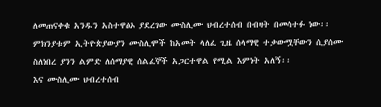ለመጠናቀቁ አንዱን አስተዋፅኦ ያደረገው ሙስሊሙ ህብረተሰብ በብዛት በመሳተፉ ነው፡፡ ምክንያቱም ኢትዮጵያውያን ሙስሊሞች ከአመት ላለፈ ጊዜ ሰላማዊ ተቃውሟቸውን ሲያሰሙ ስለነበረ ያንን ልምድ ለሰማያዊ ሰልፈኞች አጋርተዋል የሚል እምነት አለኝ፡፡
እና ሙስሊሙ ህብረተሰብ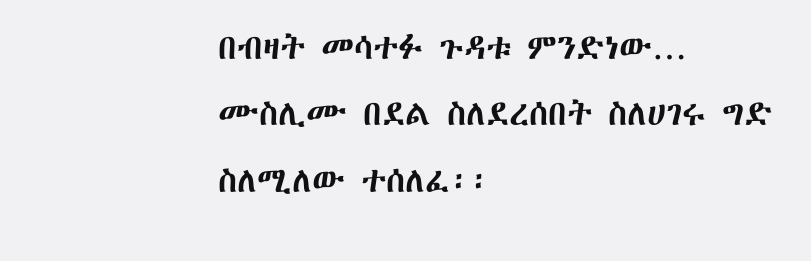በብዛት መሳተፉ ጉዳቱ ምንድነው… ሙስሊሙ በደል ስለደረሰበት ስለሀገሩ ግድ ስለሚለው ተሰለፈ፡፡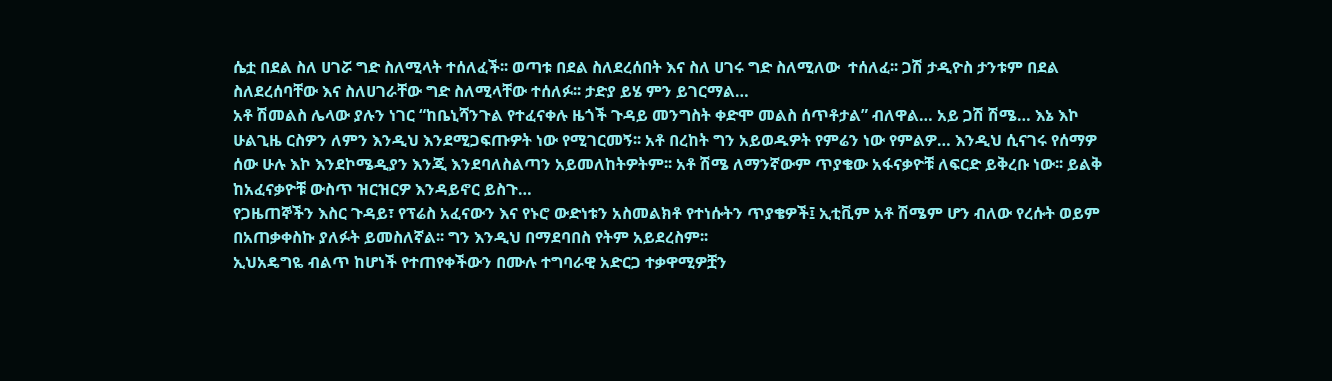ሴቷ በደል ስለ ሀገሯ ግድ ስለሚላት ተሰለፈች፡፡ ወጣቱ በደል ስለደረሰበት እና ስለ ሀገሩ ግድ ስለሚለው  ተሰለፈ፡፡ ጋሽ ታዲዮስ ታንቱም በደል ስለደረሰባቸው እና ስለሀገራቸው ግድ ስለሚላቸው ተሰለፉ፡፡ ታድያ ይሄ ምን ይገርማል…
አቶ ሽመልስ ሌላው ያሉን ነገር “ከቤኒሻንጉል የተፈናቀሉ ዜጎች ጉዳይ መንግስት ቀድሞ መልስ ሰጥቶታል” ብለዋል… አይ ጋሽ ሽሜ… እኔ እኮ ሁልጊዜ ርስዎን ለምን እንዲህ እንደሚጋፍጡዎት ነው የሚገርመኝ፡፡ አቶ በረከት ግን አይወዱዎት የምሬን ነው የምልዎ… እንዲህ ሲናገሩ የሰማዎ ሰው ሁሉ እኮ እንደኮሜዲያን እንጂ እንደባለስልጣን አይመለከትዎትም፡፡ አቶ ሽሜ ለማንኛውም ጥያቄው አፋናቃዮቹ ለፍርድ ይቅረቡ ነው፡፡ ይልቅ ከአፈናቃዮቹ ውስጥ ዝርዝርዎ እንዳይኖር ይስጉ…
የጋዜጠኞችን እስር ጉዳይ፣ የፕሬስ አፈናውን እና የኑሮ ውድነቱን አስመልክቶ የተነሱትን ጥያቄዎች፤ ኢቲቪም አቶ ሽሜም ሆን ብለው የረሱት ወይም በአጠቃቀስኩ ያለፉት ይመስለኛል፡፡ ግን እንዲህ በማደባበስ የትም አይደረስም፡፡
ኢህአዴግዬ ብልጥ ከሆነች የተጠየቀችውን በሙሉ ተግባራዊ አድርጋ ተቃዋሚዎቿን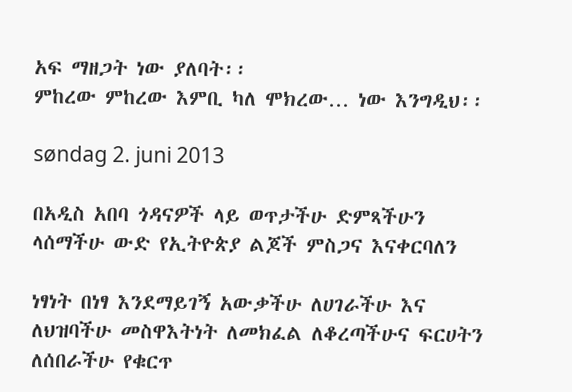አፍ ማዘጋት ነው ያለባት፡፡
ምከረው ምከረው እምቢ ካለ ሞክረው… ነው እንግዲህ፡፡

søndag 2. juni 2013

በአዲስ አበባ ጎዳናዎች ላይ ወጥታችሁ ድምጻችሁን ላሰማችሁ ውድ የኢትዮጵያ ልጆች ምስጋና እናቀርባለን

ነፃነት በነፃ እንደማይገኝ አውቃችሁ ለሀገራችሁ እና ለህዝባችሁ መስዋእትነት ለመክፈል ለቆረጣችሁና ፍርሀትን ለሰበራችሁ የቁርጥ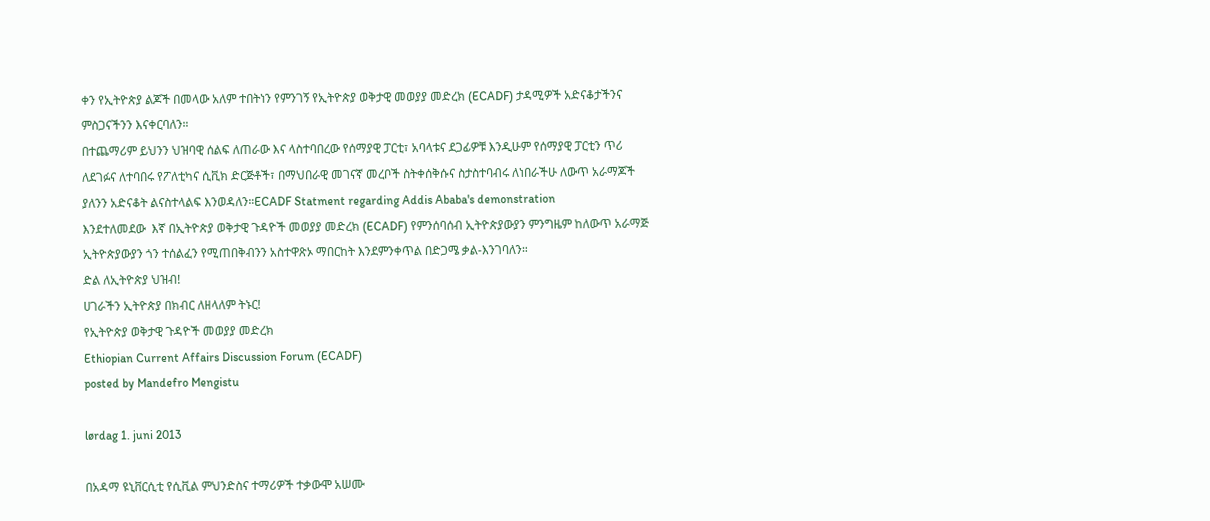ቀን የኢትዮጵያ ልጆች በመላው አለም ተበትነን የምንገኝ የኢትዮጵያ ወቅታዊ መወያያ መድረክ (ECADF) ታዳሚዎች አድናቆታችንና ምስጋናችንን እናቀርባለን።
በተጨማሪም ይህንን ህዝባዊ ሰልፍ ለጠራው እና ላስተባበረው የሰማያዊ ፓርቲ፣ አባላቱና ደጋፊዎቹ እንዲሁም የሰማያዊ ፓርቲን ጥሪ ለደገፉና ለተባበሩ የፖለቲካና ሲቪክ ድርጅቶች፣ በማህበራዊ መገናኛ መረቦች ስትቀሰቅሱና ስታስተባብሩ ለነበራችሁ ለውጥ አራማጆች ያለንን አድናቆት ልናስተላልፍ እንወዳለን።ECADF Statment regarding Addis Ababa's demonstration
እንደተለመደው  እኛ በኢትዮጵያ ወቅታዊ ጉዳዮች መወያያ መድረክ (ECADF) የምንሰባሰብ ኢትዮጵያውያን ምንግዜም ከለውጥ አራማጅ ኢትዮጵያውያን ጎን ተሰልፈን የሚጠበቅብንን አስተዋጽኦ ማበርከት እንደምንቀጥል በድጋሜ ቃል-እንገባለን።
ድል ለኢትዮጵያ ህዝብ!
ሀገራችን ኢትዮጵያ በክብር ለዘላለም ትኑር!
የኢትዮጵያ ወቅታዊ ጉዳዮች መወያያ መድረክ
Ethiopian Current Affairs Discussion Forum (ECADF)
posted by Mandefro Mengistu

lørdag 1. juni 2013

በአዳማ ዩኒቨርሲቲ የሲቪል ምህንድስና ተማሪዎች ተቃውሞ አሠሙ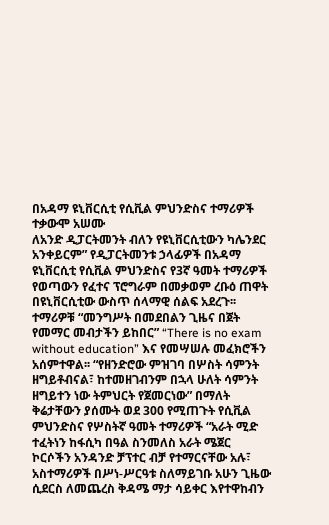በአዳማ ዩኒቨርሲቲ የሲቪል ምህንድስና ተማሪዎች ተቃውሞ አሠሙ
ለአንድ ዲፓርትመንት ብለን የዩኒቨርሲቲውን ካሌንደር አንቀይርም” የዲፓርትመንቱ ኃላፊዎች በአዳማ ዩኒቨርሲቲ የሲቪል ምህንድስና የ3ኛ ዓመት ተማሪዎች የወጣውን የፈተና ፕሮግራም በመቃወም ረቡዕ ጠዋት በዩኒቨርሲቲው ውስጥ ሰላማዊ ሰልፍ አደረጉ፡፡ ተማሪዎቹ “መንግሥት በመደበልን ጊዜና በጀት የመማር መብታችን ይከበር” “There is no exam without education” እና የመሣሠሉ መፈክሮችን አሰምተዋል፡፡ “የዘንድሮው ምዝገባ በሦስት ሳምንት ዘግይቶብናል፣ ከተመዘገብንም በኋላ ሁለት ሳምንት ዘግይተን ነው ትምህርት የጀመርነው” በማለት ቅሬታቸውን ያሰሙት ወደ 300 የሚጠጉት የሲቪል ምህንድስና የሦስትኛ ዓመት ተማሪዎች “አራት ሚድ ተፈትነን ከፋሲካ በዓል ስንመለስ አራት ሜጀር ኮርሶችን አንዳንድ ቻፕተር ብቻ የተማርናቸው አሉ፣ አስተማሪዎች በሥነ-ሥርዓቱ ስለማይገቡ አሁን ጊዜው ሲደርስ ለመጨረስ ቅዳሜ ማታ ሳይቀር እየተዋከብን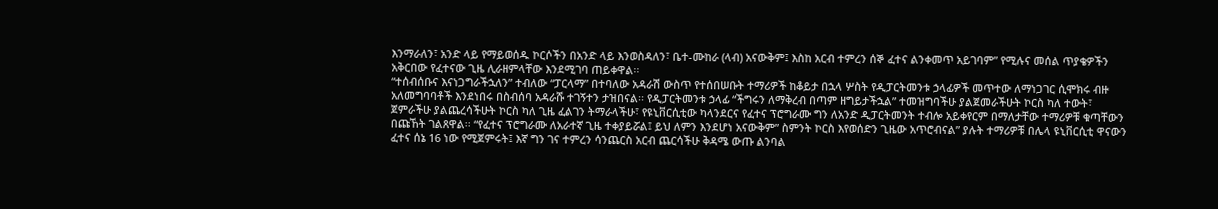እንማራለን፣ አንድ ላይ የማይወሰዱ ኮርሶችን በአንድ ላይ እንወስዳለን፣ ቤተ-ሙከራ (ላብ) አናውቅም፤ እስከ አርብ ተምረን ሰኞ ፈተና ልንቀመጥ አይገባም” የሚሉና መሰል ጥያቄዎችን አቅርበው የፈተናው ጊዜ ሊራዘምላቸው እንደሚገባ ጠይቀዋል፡፡
“ተሰብሰቡና እናነጋግራችኋለን” ተብለው “ፓርላማ” በተባለው አዳራሽ ውስጥ የተሰበሠቡት ተማሪዎች ከቆይታ በኋላ ሦስት የዲፓርትመንቱ ኃላፊዎች መጥተው ለማነጋገር ሲሞክሩ ብዙ አለመግባባቶች እንደነበሩ በስብሰባ አዳራሹ ተገኝተን ታዝበናል፡፡ የዲፓርትመንቱ ኃላፊ “ችግሩን ለማቅረብ በጣም ዘግይታችኋል” ተመዝግባችሁ ያልጀመራችሁት ኮርስ ካለ ተውት፣ ጀምራችሁ ያልጨረሳችሁት ኮርስ ካለ ጊዜ ፈልገን ትማራላችሁ፣ የዩኒቨርሲቲው ካላንደርና የፈተና ፕሮግራሙ ግን ለአንድ ዲፓርትመንት ተብሎ አይቀየርም በማለታቸው ተማሪዎቹ ቁጣቸውን በጩኸት ገልጸዋል፡፡ “የፈተና ፕሮግራሙ ለአራተኛ ጊዜ ተቀያይሯል፤ ይህ ለምን እንደሆነ አናውቅም” ስምንት ኮርስ እየወሰድን ጊዜው አጥሮብናል” ያሉት ተማሪዎቹ በሌላ ዩኒቨርሲቲ ዋናውን ፈተና ሰኔ 16 ነው የሚጀምሩት፤ እኛ ግን ገና ተምረን ሳንጨርስ አርብ ጨርሳችሁ ቅዳሜ ውጡ ልንባል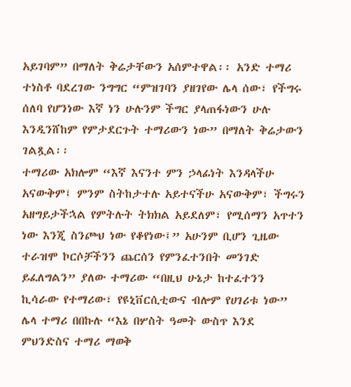አይገባም” በማለት ቅሬታቸውን አሰምተዋል፡፡ አንድ ተማሪ ተነስቶ ባደረገው ንግግር “ምዝገባን ያዘገየው ሌላ ሰው፣ የችግሩ ሰለባ የሆንነው እኛ ነን ሁሉንም ችግር ያላጠፋነውን ሁሉ እንዲንሸከም የምታደርጉት ተማሪውን ነው” በማለት ቅሬታውን ገልጿል፡፡
ተማሪው አክሎም “እኛ እናንተ ምን ኃላፊነት እንዳላችሁ አናውቅም፤ ምንም ስትከታተሉ አይተናችሁ አናውቅም፣ ችግሩን አዘግይታችኋል የምትሉት ትክክል አይደለም፣ የሚሰማን አጥተን ነው እንጂ ስንጮህ ነው የቆየነው፤” አሁንም ቢሆን ጊዜው ተራዝሞ ኮርሶቻችንን ጨርሰን የምንፈተንበት መንገድ ይፈለግልን” ያለው ተማሪው “በዚህ ሁኔታ ከተፈተንን ኪሳራው የተማሪው፣ የዩኒቨርሲቲውና ብሎም የሀገሪቱ ነው” ሌላ ተማሪ በበኩሉ “እኔ በሦስት ዓመት ውስጥ እንደ ምህንድስና ተማሪ ማወቅ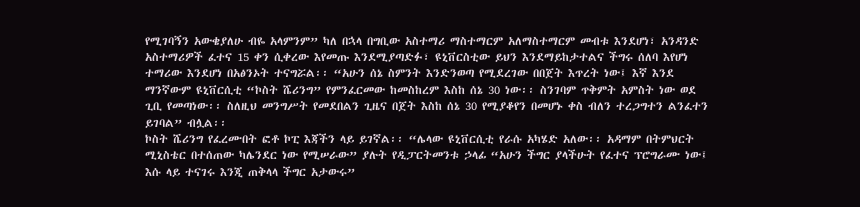የሚገባኝን አውቄያለሁ ብዬ አላምንም” ካለ በኋላ በግቢው አስተማሪ ማስተማርም አለማስተማርም መብቱ እንደሆነ፣ አንዳንድ አስተማሪዎች ፈተና 15 ቀን ሲቀረው እየመጡ እንደሚያጣድፉ፣ ዩኒቨርስቲው ይህን እንደማይከታተልና ችግሩ ሰለባ እየሆነ ተማሪው እንደሆነ በአፅንኦት ተናግሯል፡፡ “አሁን ሰኔ ስምንት እንድንወጣ የሚደረገው በበጀት እጥረት ነው፤ እኛ እንደ ማንኛውም ዩኒቨርሲቲ “ኮስት ሼሪንግ” የምንፈርመው ከመስከረም እስከ ሰኔ 30 ነው፡፡ ስንገባም ጥቅምት አምስት ነው ወደ ጊቢ የመጣነው፡፡ ስለዚህ መንግሥት የመደበልን ጊዜና በጀት እስከ ሰኔ 30 የሚያቆየን በመሆኑ ቀስ ብለን ተረጋግተን ልንፈተን ይገባል” ብሏል፡፡
ኮስት ሼሪንግ የፈረሙበት ፎቶ ኮፒ እጃችን ላይ ይገኛል፡፡ “ሌላው ዩኒቨርሲቲ የራሱ አካሄድ አለው፡፡ አዳማም በትምህርት ሚኒስቴር በተሰጠው ካሌንደር ነው የሚሠራው” ያሉት የዲፓርትመንቱ ኃላፊ “አሁን ችግር ያላችሁት የፈተና ፕሮግራሙ ነው፤ እሱ ላይ ተናገሩ እንጂ ጠቅላላ ችግር አታውሩ”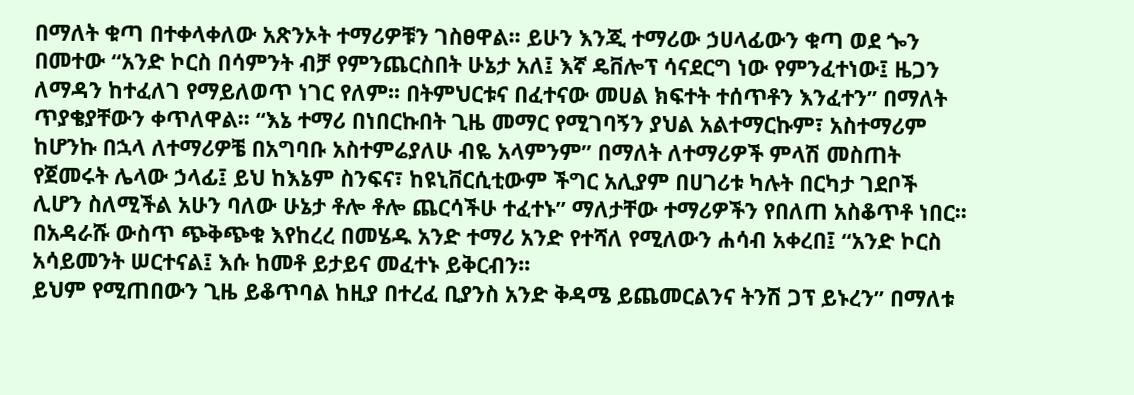በማለት ቁጣ በተቀላቀለው አጽንኦት ተማሪዎቹን ገስፀዋል፡፡ ይሁን እንጂ ተማሪው ኃሀላፊውን ቁጣ ወደ ጐን በመተው “አንድ ኮርስ በሳምንት ብቻ የምንጨርስበት ሁኔታ አለ፤ እኛ ዴቨሎፕ ሳናደርግ ነው የምንፈተነው፤ ዜጋን ለማዳን ከተፈለገ የማይለወጥ ነገር የለም፡፡ በትምህርቱና በፈተናው መሀል ክፍተት ተሰጥቶን እንፈተን” በማለት ጥያቄያቸውን ቀጥለዋል፡፡ “እኔ ተማሪ በነበርኩበት ጊዜ መማር የሚገባኝን ያህል አልተማርኩም፣ አስተማሪም ከሆንኩ በኋላ ለተማሪዎቼ በአግባቡ አስተምሬያለሁ ብዬ አላምንም” በማለት ለተማሪዎች ምላሽ መስጠት የጀመሩት ሌላው ኃላፊ፤ ይህ ከእኔም ስንፍና፣ ከዩኒቨርሲቲውም ችግር አሊያም በሀገሪቱ ካሉት በርካታ ገደቦች ሊሆን ስለሚችል አሁን ባለው ሁኔታ ቶሎ ቶሎ ጨርሳችሁ ተፈተኑ” ማለታቸው ተማሪዎችን የበለጠ አስቆጥቶ ነበር፡፡ በአዳራሹ ውስጥ ጭቅጭቁ እየከረረ በመሄዱ አንድ ተማሪ አንድ የተሻለ የሚለውን ሐሳብ አቀረበ፤ “አንድ ኮርስ አሳይመንት ሠርተናል፤ እሱ ከመቶ ይታይና መፈተኑ ይቅርብን፡፡
ይህም የሚጠበውን ጊዜ ይቆጥባል ከዚያ በተረፈ ቢያንስ አንድ ቅዳሜ ይጨመርልንና ትንሽ ጋፕ ይኑረን” በማለቱ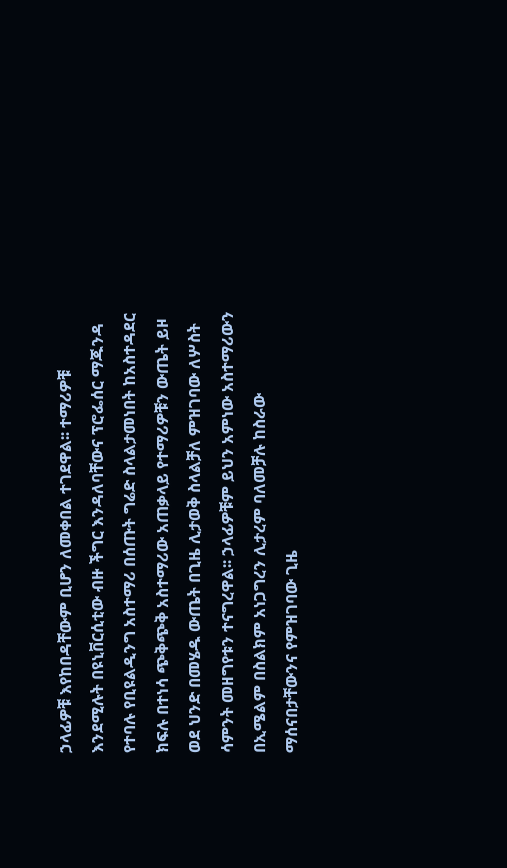ኃላፊዎቹ እየከበዳቸውም ቢሆን ለመቀበል ተገደዋል፡፡ ተማሪዎቹ እንደሚሉት በዩኒቨርሲቲው ብዙ ችግር እንዳለባቸውና ፕሮፌሰር ማጁንዳ የተባሉ የቢዩልዲንግ አስተማሪ በሰጡት ግሬድ ስላልታመነበት ከአስተዳደር ክፍሉ በተነሳ ጭቅጭቅ አስተማሪው አጠቃላይ የተማሪዎቹን ውጤት ይዞ ወደ ህንድ በመሄዱ ውጤት በጊዜ ሊታወቅ ስላልቻለ ምዝገባው ለሦስት ሳምንት መዘግየቱን ተናግረዋል፡፡ ኃላፊዎቹም ይህን አምነው አስተማሪውን በኢሜልም በስልክም አነጋግረን ሊታረም ባለመቻሉ ከስራው ማሰናበታቸውንና የምዝገባው ጊዜ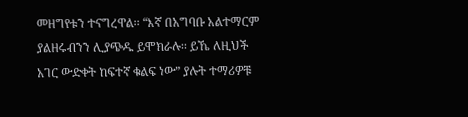መዘግየቱን ተናግረዋል፡፡ “እኛ በአግባቡ አልተማርም ያልዘሩብንን ሊያጭዱ ይሞክራሉ፡፡ ይኼ ለዚህች አገር ውድቀት ከፍተኛ ቁልፍ ነው” ያሉት ተማሪዎቹ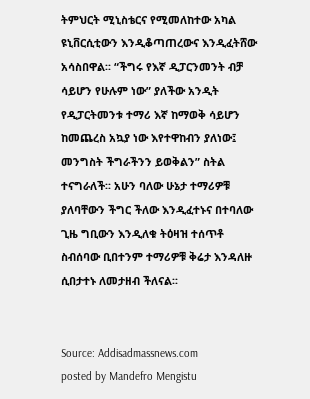ትምህርት ሚኒስቴርና የሚመለከተው አካል ዩኒቨርሲቲውን እንዲቆጣጠረውና እንዲፈትሸው አሳስበዋል፡፡ “ችግሩ የእኛ ዲፓርንመንት ብቻ ሳይሆን የሁሉም ነው” ያለችው አንዲት የዲፓርትመንቱ ተማሪ እኛ ከማወቅ ሳይሆን ከመጨረስ አኳያ ነው እየተዋከብን ያለነው፤ መንግስት ችግራችንን ይወቅልን” ስትል ተናግራለች፡፡ አሁን ባለው ሁኔታ ተማሪዎቹ ያለባቸውን ችግር ችለው እንዲፈተኑና በተባለው ጊዜ ግቢውን እንዲለቁ ትዕዛዝ ተሰጥቶ ስብሰባው ቢበተንም ተማሪዎቹ ቅሬታ እንዳለዙ ሲበታተኑ ለመታዘብ ችለናል፡፡


Source: Addisadmassnews.com
posted by Mandefro Mengistu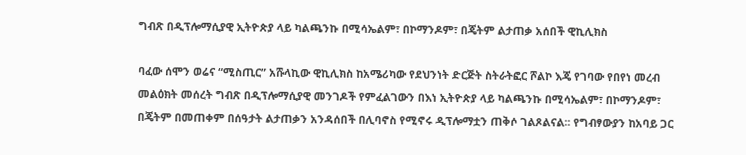ግብጽ በዲፕሎማሲያዊ ኢትዮጵያ ላይ ካልጫንኩ በሚሳኤልም፣ በኮማንዶም፣ በጄትም ልታጠቃ አሰበች ዊኪሊክስ

ባፈው ሰሞን ወሬና “ሚስጢር” አሹላኪው ዊኪሊክስ ከአሜሪካው የደህንነት ድርጅት ስትራትፎር ሾልኮ እጄ የገባው የበየነ መረብ መልዕክት መሰረት ግብጽ በዲፕሎማሲያዊ መንገዶች የምፈልገውን በእነ ኢትዮጵያ ላይ ካልጫንኩ በሚሳኤልም፣ በኮማንዶም፣ በጄትም በመጠቀም በሰዓታት ልታጠቃን አንዳሰበች በሊባኖስ የሚኖሩ ዲፕሎማቷን ጠቅሶ ገልጾልናል፡፡ የግብፃውያን ከአባይ ጋር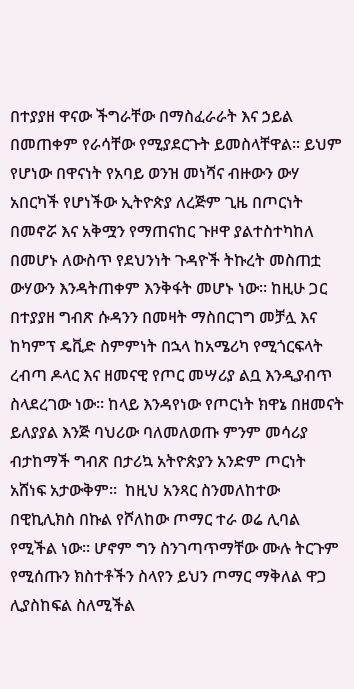በተያያዘ ዋናው ችግራቸው በማስፈራራት እና ኃይል በመጠቀም የራሳቸው የሚያደርጉት ይመስላቸዋል፡፡ ይህም የሆነው በዋናነት የአባይ ወንዝ መነሻና ብዙውን ውሃ አበርካች የሆነችው ኢትዮጵያ ለረጅም ጊዜ በጦርነት በመኖሯ እና አቅሟን የማጠናከር ጉዞዋ ያልተስተካከለ በመሆኑ ለውስጥ የደህንነት ጉዳዮች ትኩረት መስጠቷ ውሃውን እንዳትጠቀም እንቅፋት መሆኑ ነው፡፡ ከዚሁ ጋር በተያያዘ ግብጽ ሱዳንን በመዛት ማስበርገግ መቻሏ እና ከካምፕ ዴቪድ ስምምነት በኋላ ከአሜሪካ የሚጎርፍላት ረብጣ ዶላር እና ዘመናዊ የጦር መሣሪያ ልቧ እንዲያብጥ ስላደረገው ነው፡፡ ከላይ እንዳየነው የጦርነት ክዋኔ በዘመናት ይለያያል እንጅ ባህሪው ባለመለወጡ ምንም መሳሪያ ብታከማች ግብጽ በታሪኳ አትዮጵያን አንድም ጦርነት አሸነፍ አታውቅም፡፡  ከዚህ አንጻር ስንመለከተው በዊኪሊክስ በኩል የሾለከው ጦማር ተራ ወሬ ሊባል የሚችል ነው፡፡ ሆኖም ግን ስንገጣጥማቸው ሙሉ ትርጉም የሚሰጡን ክስተቶችን ስላየን ይህን ጦማር ማቅለል ዋጋ ሊያስከፍል ስለሚችል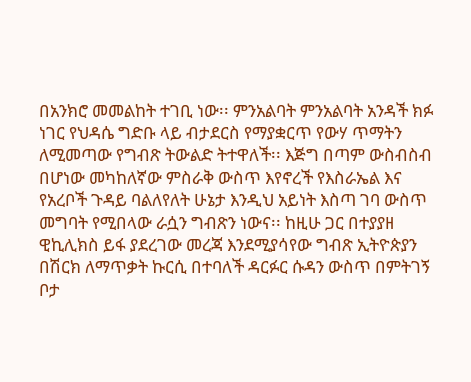በአንክሮ መመልከት ተገቢ ነው፡፡ ምንአልባት ምንአልባት አንዳች ክፉ ነገር የህዳሴ ግድቡ ላይ ብታደርስ የማያቋርጥ የውሃ ጥማትን ለሚመጣው የግብጽ ትውልድ ትተዋለች፡፡ እጅግ በጣም ውስብስብ በሆነው መካከለኛው ምስራቅ ውስጥ እየኖረች የእስራኤል እና የአረቦች ጉዳይ ባልለየለት ሁኔታ እንዲህ አይነት እስጣ ገባ ውስጥ መግባት የሚበላው ራሷን ግብጽን ነውና፡፡ ከዚሁ ጋር በተያያዘ ዊኪሊክስ ይፋ ያደረገው መረጃ እንደሚያሳየው ግብጽ ኢትዮጵያን በሽርክ ለማጥቃት ኩርሲ በተባለች ዳርፉር ሱዳን ውስጥ በምትገኝ ቦታ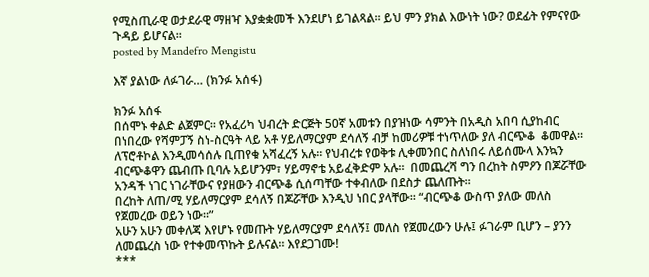የሚስጢራዊ ወታደራዊ ማዘዣ እያቋቋመች እንደሆነ ይገልጻል፡፡ ይህ ምን ያክል እውነት ነው? ወደፊት የምናየው ጉዳይ ይሆናል፡፡
posted by Mandefro Mengistu

እኛ ያልነው ለፉገራ… (ክንፉ አሰፋ)

ክንፉ አሰፋ
በሰሞኑ ቀልድ ልጀምር። የአፈሪካ ህብረት ድርጅት 50ኛ አመቱን በያዝነው ሳምንት በአዲስ አበባ ሲያከብር በነበረው የሻምፓኝ ስነ-ስርዓት ላይ አቶ ሃይለማርያም ደሳለኝ ብቻ ከመሪዎቹ ተነጥለው ያለ ብርጭቆ  ቆመዋል። ለፕሮቶኮል እንዲመሳሰሉ ቢጠየቁ አሻፈረኝ አሉ። የህብረቱ የወቅቱ ሊቀመንበር ስለነበሩ ለይሰሙላ እንኳን ብርጭቆዋን ጨብጡ ቢባሉ አይሆንም፣ ሃይማኖቴ አይፈቅድም አሉ።  በመጨረሻ ግን በረከት ስምዖን በጆሯቸው አንዳች ነገር ነገራቸውና የያዘውን ብርጭቆ ሲሰጣቸው ተቀብለው በደስታ ጨለጡት።
በረከት ለጠ/ሚ ሃይለማርያም ደሳለኝ በጆሯቸው እንዲህ ነበር ያላቸው። “ብርጭቆ ውስጥ ያለው መለስ የጀመረው ወይን ነው።”
አሁን አሁን መቀለጃ እየሆኑ የመጡት ሃይለማርያም ደሳለኝ፤ መለስ የጀመረውን ሁሉ፤ ፉገራም ቢሆን – ያንን ለመጨረስ ነው የተቀመጥኩት ይሉናል። እየደጋገሙ!
***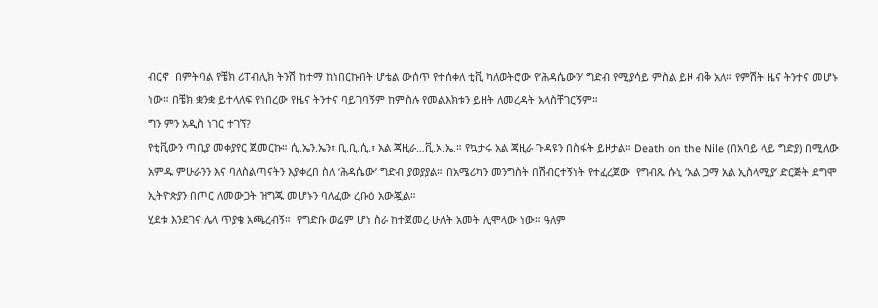ብርኖ  በምትባል የቼክ ሪፐብሊክ ትንሽ ከተማ ከነበርኩበት ሆቴል ውሰጥ የተሰቀለ ቲቪ ካለወትሮው የ’ሕዳሴውን’ ግድብ የሚያሳይ ምስል ይዞ ብቅ አለ። የምሽት ዜና ትንተና መሆኑ ነው። በቼክ ቋንቋ ይተላለፍ የነበረው የዜና ትንተና ባይገባኝም ከምስሉ የመልእክቱን ይዘት ለመረዳት አላስቸገርኝም።
ግን ምን አዲስ ነገር ተገኘ?
የቲቪውን ጣቢያ መቀያየር ጀመርኩ። ሲ.ኤን.ኤን፣ ቢ.ቢ.ሲ.፣ አል ጃዚራ…ቪ.ኦ.ኤ.። የኳታሩ አል ጃዚራ ጉዳዩን በስፋት ይዞታል። Death on the Nile (በአባይ ላይ ግድያ) በሚለው አምዱ ምሁራንን እና ባለስልጣናትን እያቀረበ ስለ ‘ሕዳሴው’ ግድብ ያወያያል። በአሜሪካን መንግስት በሽብርተኝነት የተፈረጀው  የግብጹ ሱኒ ‘አል ጋማ አል ኢስላሚያ’ ድርጅት ደግሞ ኢትዮጵያን በጦር ለመውጋት ዝግጁ መሆኑን ባለፈው ረቡዕ አውጇል።
ሂደቱ እንደገና ሌላ ጥያቄ አጫረብኝ።  የግድቡ ወሬም ሆነ ስራ ከተጀመረ ሁለት አመት ሊሞላው ነው። ዓለም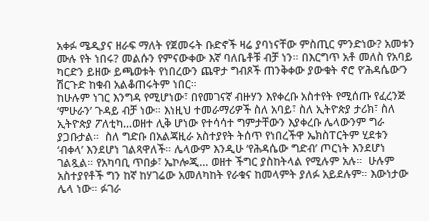አቀፉ ሜዲያና ዘራፍ ማለት የጀመሩት ቡድኖች ዛሬ ያባነናቸው ምስጢር ምንድነው? አመቱን ሙሉ የት ነበሩ? መልሱን የምናውቀው እኛ ባለቤቶቹ ብቻ ነን። በእርግጥ አቶ መለስ የአባይ ካርድን ይዘው ይጫወቱት የነበረውን ጨዋታ ግብጾች ጠንቅቀው ያውቁት ኖሮ የ’ሕዳሴው’ን ሽርጉድ ከቁብ አልቆጠሩትም ነበር።
ከሁሉም ነገር እንግዳ የሚሆነው፣ በየመገናኛ ብዙሃን እየቀረቡ አስተየት የሚሰጡ የፈረንጅ ‘ምሁራን’ ጉዳይ ብቻ ነው። እነዚህ ተመራማሪዎች ስለ አባይ፣ ስለ ኢትዮጵያ ታሪክ፣ ስለ ኢትዮጵያ ፖለቲካ…ወዘተ ሊቅ ሆነው የተሳሳተ ግምታቸውን እያቀረቡ ሌላውንም ግራ ያጋቡታል።  ስለ ግድቡ በአልጃዚራ አስተያየት ትሰጥ የነበረችዋ ኤክስፐርትም ሂደቱን ‘ብቀላ’ እንደሆነ ገልጻዋለች። ሌላውም እንዲሁ ‘የሕዳሴው ግድብ’ ጦርነት እንደሆነ ገልጿል። የአካባቢ ጥበቃ፣ ኤኮሎጂ… ወዘተ ችግር ያስከትላል የሚሉም አሉ።  ሁሉም አስተያየቶች ግን ከኛ ከሃገሬው አመለካከት የራቁና ከመላምት ያለፉ አይደሉም። እውነታው ሌላ ነው። ፉገራ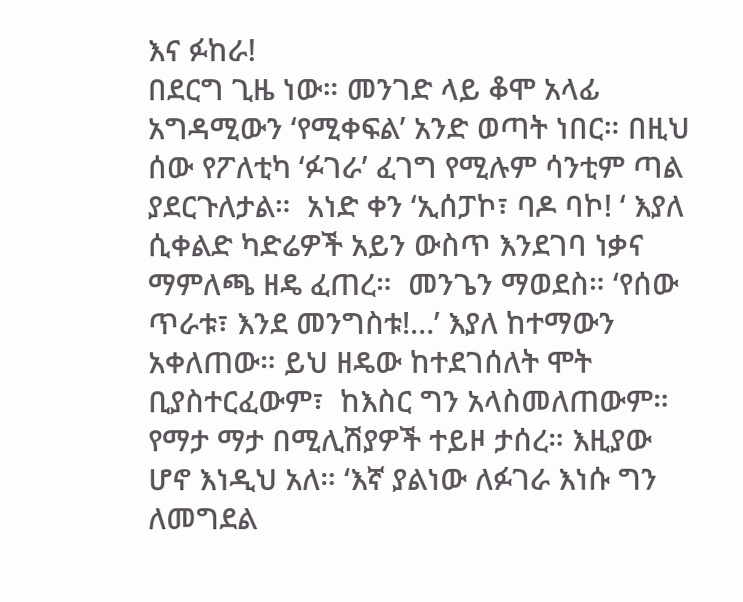እና ፉከራ!
በደርግ ጊዜ ነው። መንገድ ላይ ቆሞ አላፊ አግዳሚውን ‘የሚቀፍል’ አንድ ወጣት ነበር። በዚህ ሰው የፖለቲካ ‘ፉገራ’ ፈገግ የሚሉም ሳንቲም ጣል ያደርጉለታል።  አነድ ቀን ‘ኢሰፓኮ፣ ባዶ ባኮ! ‘ እያለ ሲቀልድ ካድሬዎች አይን ውስጥ እንደገባ ነቃና ማምለጫ ዘዴ ፈጠረ።  መንጌን ማወደስ። ‘የሰው ጥራቱ፣ እንደ መንግስቱ!…’ እያለ ከተማውን አቀለጠው። ይህ ዘዴው ከተደገሰለት ሞት ቢያስተርፈውም፣  ከእስር ግን አላስመለጠውም። የማታ ማታ በሚሊሽያዎች ተይዞ ታሰረ። እዚያው ሆኖ እነዲህ አለ። ‘እኛ ያልነው ለፉገራ እነሱ ግን ለመግደል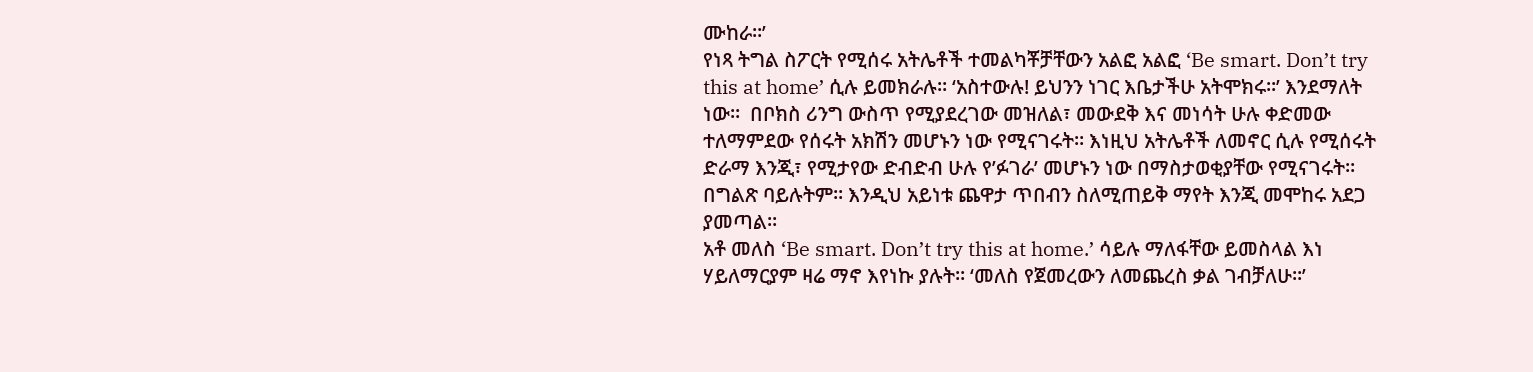ሙከራ።’
የነጻ ትግል ስፖርት የሚሰሩ አትሌቶች ተመልካቾቻቸውን አልፎ አልፎ ‘Be smart. Don’t try this at home’ ሲሉ ይመክራሉ። ‘አስተውሉ! ይህንን ነገር እቤታችሁ አትሞክሩ።’ እንደማለት ነው።  በቦክስ ሪንግ ውስጥ የሚያደረገው መዝለል፣ መውደቅ እና መነሳት ሁሉ ቀድመው ተለማምደው የሰሩት አክሽን መሆኑን ነው የሚናገሩት። እነዚህ አትሌቶች ለመኖር ሲሉ የሚሰሩት ድራማ እንጂ፣ የሚታየው ድብድብ ሁሉ የ’ፉገራ’ መሆኑን ነው በማስታወቂያቸው የሚናገሩት። በግልጽ ባይሉትም። እንዲህ አይነቱ ጨዋታ ጥበብን ስለሚጠይቅ ማየት እንጂ መሞከሩ አደጋ ያመጣል።
አቶ መለስ ‘Be smart. Don’t try this at home.’ ሳይሉ ማለፋቸው ይመስላል እነ ሃይለማርያም ዛሬ ማኖ እየነኩ ያሉት። ‘መለስ የጀመረውን ለመጨረስ ቃል ገብቻለሁ።’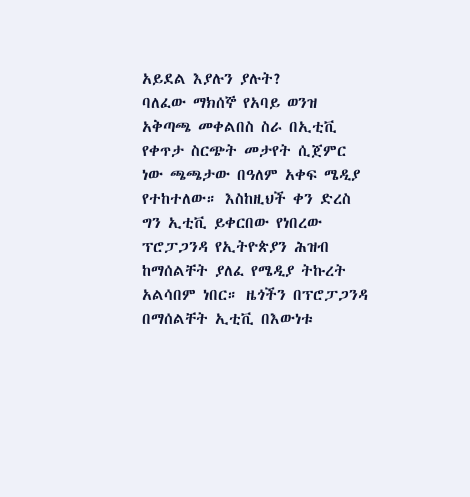አይደል እያሉን ያሉት?
ባለፈው ማክሰኞ የአባይ ወንዝ አቅጣጫ መቀልበስ ስራ በኢቲቪ የቀጥታ ስርጭት መታየት ሲጀምር ነው ጫጫታው በዓለም አቀፍ ሜዲያ  የተከተለው። እስከዚህች ቀን ድረስ ግን ኢቲቪ ይቀርበው የነበረው ፕሮፓጋንዳ የኢትዮጵያን ሕዝብ ከማሰልቸት ያለፈ የሜዲያ ትኩረት አልሳበም ነበር። ዜጎችን በፕሮፓጋንዳ በማሰልቸት ኢቲቪ በእውነቱ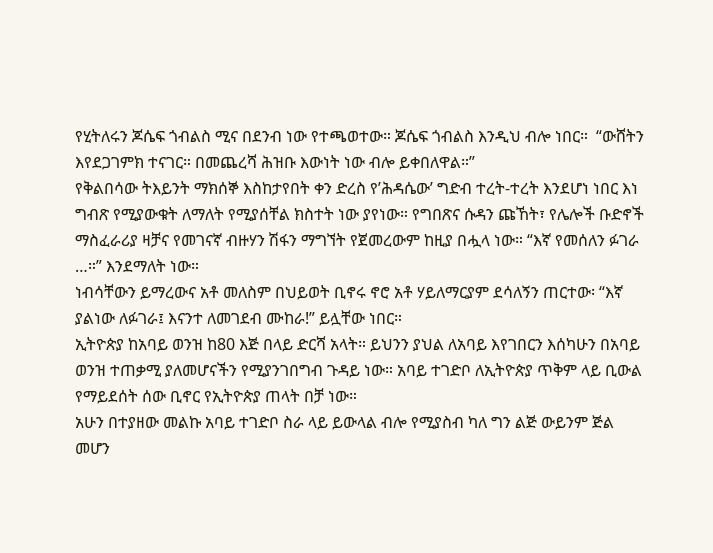የሂትለሩን ጆሴፍ ጎብልስ ሚና በደንብ ነው የተጫወተው። ጆሴፍ ጎብልስ እንዲህ ብሎ ነበር።  “ውሸትን እየደጋገምክ ተናገር። በመጨረሻ ሕዝቡ እውነት ነው ብሎ ይቀበለዋል።”
የቅልበሳው ትእይንት ማክሰኞ እስከታየበት ቀን ድረስ የ’ሕዳሴው’ ግድብ ተረት-ተረት እንደሆነ ነበር እነ ግብጽ የሚያውቁት ለማለት የሚያሰቸል ክስተት ነው ያየነው። የግበጽና ሱዳን ጩኸት፣ የሌሎች ቡድኖች ማስፈራሪያ ዛቻና የመገናኛ ብዙሃን ሽፋን ማግኘት የጀመረውም ከዚያ በሗላ ነው። “እኛ የመሰለን ፉገራ …።” እንደማለት ነው።
ነብሳቸውን ይማረውና አቶ መለስም በህይወት ቢኖሩ ኖሮ አቶ ሃይለማርያም ደሳለኝን ጠርተው፡ “እኛ ያልነው ለፉገራ፤ እናንተ ለመገደብ ሙከራ!” ይሏቸው ነበር።
ኢትዮጵያ ከአባይ ወንዝ ከ80 እጅ በላይ ድርሻ አላት። ይህንን ያህል ለአባይ እየገበርን እሰካሁን በአባይ ወንዝ ተጠቃሚ ያለመሆናችን የሚያንገበግብ ጉዳይ ነው። አባይ ተገድቦ ለኢትዮጵያ ጥቅም ላይ ቢውል የማይደሰት ሰው ቢኖር የኢትዮጵያ ጠላት በቻ ነው።
አሁን በተያዘው መልኩ አባይ ተገድቦ ስራ ላይ ይውላል ብሎ የሚያስብ ካለ ግን ልጅ ውይንም ጅል መሆን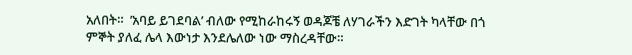አለበት።  ’አባይ ይገደባል’ ብለው የሚከራከሩኝ ወዳጆቼ ለሃገራችን እድገት ካላቸው በጎ ምኞት ያለፈ ሌላ እውነታ እንደሌለው ነው ማስረዳቸው።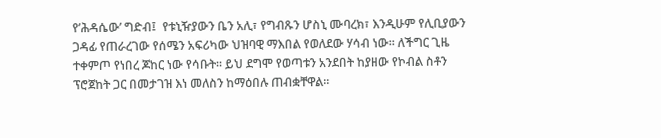የ’ሕዳሴው’ ግድብ፤  የቱኒዥያውን ቤን አሊ፣ የግብጹን ሆስኒ ሙባረክ፣ እንዲሁም የሊቢያውን ጋዳፊ የጠራረገው የሰሜን አፍሪካው ህዝባዊ ማእበል የወለደው ሃሳብ ነው። ለችግር ጊዜ ተቀምጦ የነበረ ጆከር ነው የሳቡት። ይህ ደግሞ የወጣቱን አንደበት ከያዘው የኮብል ስቶን ፕሮጀከት ጋር በመታገዝ እነ መለስን ከማዕበሉ ጠብቋቸዋል።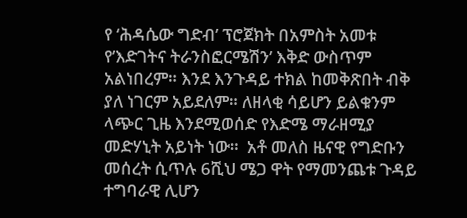የ ‘ሕዳሴው ግድብ’ ፕሮጀክት በአምስት አመቱ የ’እድገትና ትራንስፎርሜሽን’ እቅድ ውስጥም አልነበረም። እንደ እንጉዳይ ተክል ከመቅጽበት ብቅ ያለ ነገርም አይደለም። ለዘላቂ ሳይሆን ይልቁንም ላጭር ጊዜ እንደሚወሰድ የእድሜ ማራዘሚያ መድሃኒት አይነት ነው።  አቶ መለስ ዜናዊ የግድቡን መሰረት ሲጥሉ 6ሺህ ሜጋ ዋት የማመንጨቱ ጉዳይ ተግባራዊ ሊሆን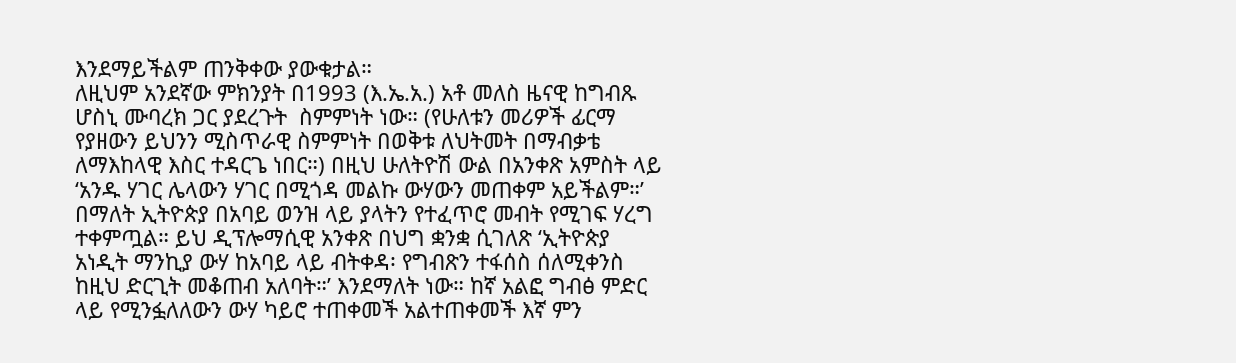እንደማይችልም ጠንቅቀው ያውቁታል።
ለዚህም አንደኛው ምክንያት በ1993 (እ.ኤ.አ.) አቶ መለስ ዜናዊ ከግብጹ ሆስኒ ሙባረክ ጋር ያደረጉት  ስምምነት ነው። (የሁለቱን መሪዎች ፊርማ የያዘውን ይህንን ሚስጥራዊ ስምምነት በወቅቱ ለህትመት በማብቃቴ ለማእከላዊ እስር ተዳርጌ ነበር።) በዚህ ሁለትዮሽ ውል በአንቀጽ አምስት ላይ ‘አንዱ ሃገር ሌላውን ሃገር በሚጎዳ መልኩ ውሃውን መጠቀም አይችልም።’  በማለት ኢትዮጵያ በአባይ ወንዝ ላይ ያላትን የተፈጥሮ መብት የሚገፍ ሃረግ ተቀምጧል። ይህ ዲፕሎማሲዊ አንቀጽ በህግ ቋንቋ ሲገለጽ ‘ኢትዮጵያ አነዲት ማንኪያ ውሃ ከአባይ ላይ ብትቀዳ፡ የግብጽን ተፋሰስ ሰለሚቀንስ ከዚህ ድርጊት መቆጠብ አለባት።’ እንደማለት ነው። ከኛ አልፎ ግብፅ ምድር ላይ የሚንፏለለውን ውሃ ካይሮ ተጠቀመች አልተጠቀመች እኛ ምን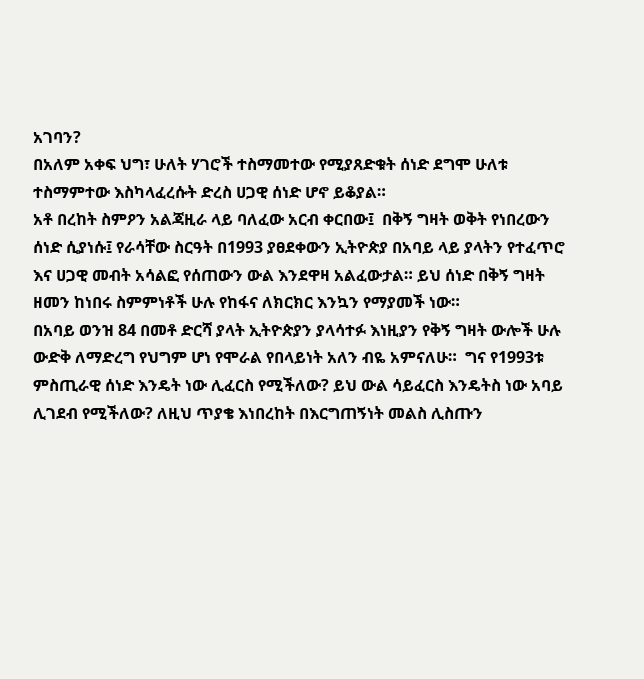አገባን?
በአለም አቀፍ ህግ፣ ሁለት ሃገሮች ተስማመተው የሚያጸድቁት ሰነድ ደግሞ ሁለቱ ተስማምተው እስካላፈረሱት ድረስ ሀጋዊ ሰነድ ሆኖ ይቆያል።
አቶ በረከት ስምዖን አልጃዚራ ላይ ባለፈው አርብ ቀርበው፤  በቅኝ ግዛት ወቅት የነበረውን ሰነድ ሲያነሱ፤ የራሳቸው ስርዓት በ1993 ያፀደቀውን ኢትዮጵያ በአባይ ላይ ያላትን የተፈጥሮ እና ሀጋዊ መብት አሳልፎ የሰጠውን ውል እንደዋዛ አልፈውታል። ይህ ሰነድ በቅኝ ግዛት ዘመን ከነበሩ ስምምነቶች ሁሉ የከፋና ለክርክር እንኳን የማያመች ነው።
በአባይ ወንዝ 84 በመቶ ድርሻ ያላት ኢትዮጵያን ያላሳተፉ እነዚያን የቅኝ ግዛት ውሎች ሁሉ ውድቅ ለማድረግ የህግም ሆነ የሞራል የበላይነት አለን ብዬ አምናለሁ።  ግና የ1993ቱ ምስጢራዊ ሰነድ እንዴት ነው ሊፈርስ የሚችለው? ይህ ውል ሳይፈርስ እንዴትስ ነው አባይ ሊገደብ የሚችለው? ለዚህ ጥያቄ እነበረከት በእርግጠኝነት መልስ ሊስጡን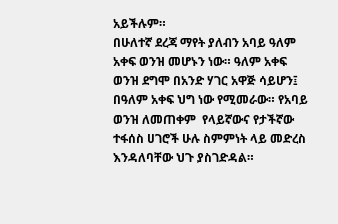አይችሉም።
በሁለተኛ ደረጃ ማየት ያለብን አባይ ዓለም አቀፍ ወንዝ መሆኑን ነው። ዓለም አቀፍ ወንዝ ደግሞ በአንድ ሃገር አዋጅ ሳይሆን፤ በዓለም አቀፍ ህግ ነው የሚመራው። የአባይ ወንዝ ለመጠቀም  የላይኛውና የታችኛው ተፋሰስ ሀገሮች ሁሉ ስምምነት ላይ መድረስ እንዳለባቸው ህጉ ያስገድዳል።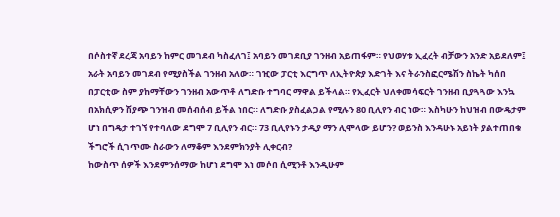በሶስተኛ ደረጃ አባይን ከምር መገደብ ካስፈለገ፤ አባይን መገደቢያ ገንዘብ አይጠፋም። የህወሃቱ ኢፈረት ብቻውን አንድ አይደለም፤ አራት አባይን መገደብ የሚያስችል ገንዘብ አለው። ገዢው ፓርቲ እርግጥ ለኢትዮጵያ እድገት እና ትራንስፎርሜሽን ስኬት ካሰበ በፓርቲው ስም ያከማቸውን ገንዘብ አውጥቶ ለግድቡ ተግባር ማዋል ይችላል። የኢፈርት ህለቀመሳፍርት ገንዘብ ቢያጓጓው እንኳ በአክሲዎን ሽያጭ ገንዝብ መሰብሰብ ይችል ነበር። ለግድቡ ያስፈልጋል የሚሉን 80 ቢሊየን ብር ነው። እስካሁን ከህዝብ በውዴታም ሆነ በግዴታ ተገኘ የተባለው ደግሞ 7 ቢሊየን ብር። 73 ቢሊየኑን ታዲያ ማን ሊሞላው ይሆን? ወይንስ እንዳሁኑ አይነት ያልተጠበቁ ችግሮች ሲገጥሙ ስራውን ለማቆም እንደምክንያት ሊቀርብ?
ከውስጥ ሰዎች እንደምንሰማው ከሆነ ደግሞ እነ መሶበ ሲሚንቶ እንዲሁም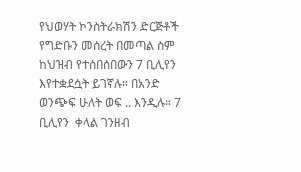የህወሃት ኮንስትራክሽን ድርጅቶች የግድቡን መሰረት በመጣል ስም ከህዝብ የተሰበሰበውን 7 ቢሊየን እየተቋደሷት ይገኛሉ። በአንድ ወንጭፍ ሁለት ወፍ .. እንዲሉ። 7 ቢሊየን  ቀላል ገንዘብ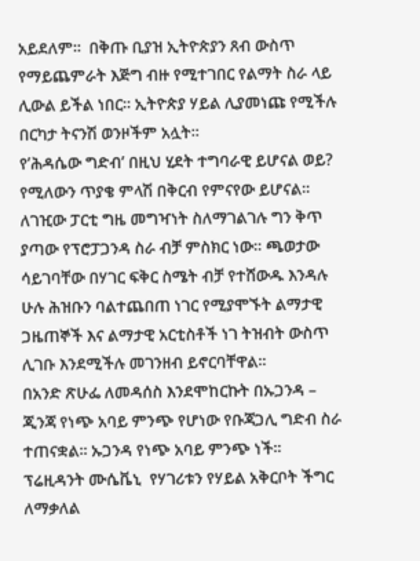አይደለም።  በቅጡ ቢያዝ ኢትዮጵያን ጸብ ውስጥ የማይጨምራት እጅግ ብዙ የሚተገበር የልማት ስራ ላይ ሊውል ይችል ነበር። ኢትዮጵያ ሃይል ሊያመነጩ የሚችሉ በርካታ ትናንሽ ወንዞችም አሏት።
የ’ሕዳሴው ግድብ’ በዚህ ሂደት ተግባራዊ ይሆናል ወይ?  የሚለውን ጥያቄ ምላሽ በቅርብ የምናየው ይሆናል።  ለገዢው ፓርቲ ግዜ መግዣነት ስለማገልገሉ ግን ቅጥ ያጣው የፕሮፓጋንዳ ስራ ብቻ ምስክር ነው። ጫወታው ሳይገባቸው በሃገር ፍቅር ስሜት ብቻ የተሸውዱ እንዳሉ ሁሉ ሕዝቡን ባልተጨበጠ ነገር የሚያሞኙት ልማታዊ ጋዜጠኞች እና ልማታዊ አርቲስቶች ነገ ትዝብት ውስጥ ሊገቡ እንደሚችሉ መገንዘብ ይኖርባቸዋል።
በአንድ ጽሁፌ ለመዳሰስ እንደሞከርኩት በኡጋንዳ – ጂንጃ የነጭ አባይ ምንጭ የሆነው የቡጃጋሊ ግድብ ስራ ተጠናቋል። ኡጋንዳ የነጭ አባይ ምንጭ ነች። ፕሬዚዳንት ሙሴቬኒ  የሃገሪቱን የሃይል አቅርቦት ችግር ለማቃለል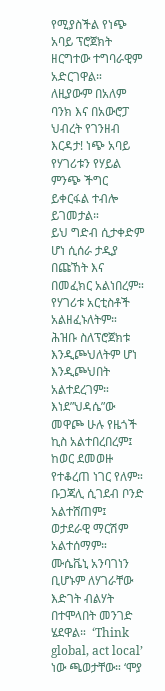የሚያስችል የነጭ አባይ ፕሮጀክት ዘርግተው ተግባራዊም አድርገዋል። ለዚያውም በአለም ባንክ እና በአውሮፓ ህብረት የገንዘብ እርዳታ! ነጭ አባይ የሃገሪቱን የሃይል ምንጭ ችግር ይቀርፋል ተብሎ ይገመታል።
ይህ ግድብ ሲታቀድም ሆነ ሲሰራ ታዲያ በጩኸት እና በመፈክር አልነበረም። የሃገሪቱ አርቲስቶች አልዘፈኑለትም። ሕዝቡ ስለፕሮጀክቱ እንዲጮህለትም ሆነ እንዲጮህበት አልተደረገም። እነደ”ህዳሴ”ው መዋጮ ሁሉ የዜጎች ኪስ አልተበረበረም፤ ከወር ደመወዙ የተቆረጠ ነገር የለም። ቡጋጃሊ ሲገደብ ቦንድ አልተሸጠም፤ ወታደራዊ ማርሽም አልተሰማም።  ሙሴቬኒ አንባገነን ቢሆኑም ለሃገራቸው እድገት ብልሃት በተሞላበት መንገድ ሄደዋል።  ‘Think global, act local’ ነው ጫወታቸው። ‘ሞያ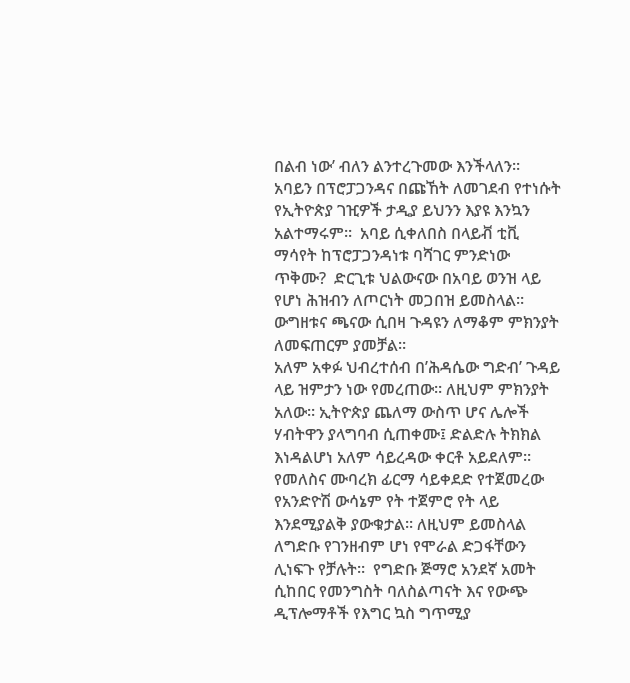በልብ ነው’ ብለን ልንተረጉመው እንችላለን።
አባይን በፕሮፓጋንዳና በጩኸት ለመገደብ የተነሱት የኢትዮጵያ ገዢዎች ታዲያ ይህንን እያዩ እንኳን አልተማሩም።  አባይ ሲቀለበስ በላይቭ ቲቪ ማሳየት ከፕሮፓጋንዳነቱ ባሻገር ምንድነው ጥቅሙ?  ድርጊቱ ህልውናው በአባይ ወንዝ ላይ የሆነ ሕዝብን ለጦርነት መጋበዝ ይመስላል። ውግዘቱና ጫናው ሲበዛ ጉዳዩን ለማቆም ምክንያት ለመፍጠርም ያመቻል።
አለም አቀፉ ህብረተሰብ በ’ሕዳሴው ግድብ’ ጉዳይ ላይ ዝምታን ነው የመረጠው። ለዚህም ምክንያት አለው። ኢትዮጵያ ጨለማ ውስጥ ሆና ሌሎች ሃብትዋን ያላግባብ ሲጠቀሙ፤ ድልድሉ ትክክል እነዳልሆነ አለም ሳይረዳው ቀርቶ አይደለም። የመለስና ሙባረክ ፊርማ ሳይቀደድ የተጀመረው የአንድዮሽ ውሳኔም የት ተጀምሮ የት ላይ እንደሚያልቅ ያውቁታል። ለዚህም ይመስላል ለግድቡ የገንዘብም ሆነ የሞራል ድጋፋቸውን ሊነፍጉ የቻሉት።  የግድቡ ጅማሮ አንደኛ አመት ሲከበር የመንግስት ባለስልጣናት እና የውጭ ዲፕሎማቶች የእግር ኳስ ግጥሚያ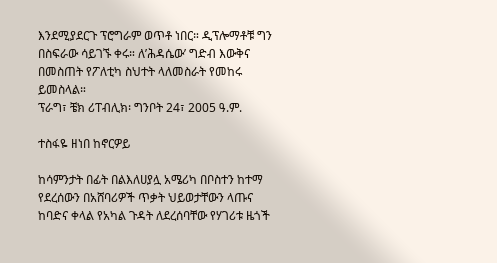እንደሚያደርጉ ፕሮግራም ወጥቶ ነበር። ዲፕሎማቶቹ ግን በስፍራው ሳይገኙ ቀሩ። ለ’ሕዳሴው’ ግድብ እውቅና በመስጠት የፖለቲካ ስህተት ላለመስራት የመከሩ ይመስላል።
ፕራግ፣ ቼክ ሪፐብሊክ፡ ግንቦት 24፣ 2005 ዓ.ም.

ተስፋዬ ዘነበ ከኖርዎይ

ከሳምንታት በፊት በልእለሀያሏ አሜሪካ በቦስተን ከተማ የደረሰውን በአሸባሪዎች ጥቃት ህይወታቸውን ላጡና ከባድና ቀላል የአካል ጉዳት ለደረሰባቸው የሃገሪቱ ዜጎች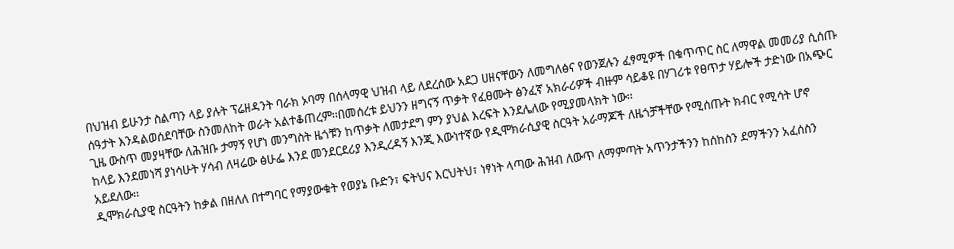በህዝብ ይሁንታ ስልጣን ላይ ያሉት ፕሬዘዳንት ባራክ ኦባማ በሰላማዊ ህዝብ ላይ ለደረሰው አደጋ ሀዘናቸውን ለመግለፅና የወንጀሉን ፈፃሚዎች በቁጥጥር ስር ለማዋል መመሪያ ሲሰጡ ሰዓታት እንዳልወሰደባቸው ስንመለከት ወራት አልተቆጠረም፡፡በመሰረቱ ይህንን ዘግናኝ ጥቃት የፈፀሙት ፅንፈኛ አክራሪዎች ብዙም ሳይቆዩ በሃገሪቱ የፀጥታ ሃይሎች ታድነው በአጭር ጊዜ ውስጥ መያዛቸው ለሕዝቡ ታማኝ የሆነ መንግስት ዜጎቹን ከጥቃት ለመታደግ ምን ያህል እረፍት እንደሌለው የሚያመላክት ነው፡፡
ከላይ እንደመነሻ ያነሳሁት ሃሳብ ለዛሬው ፅሁፌ እንደ መንደርደሪያ እንዲረዳኝ እንጂ እውነተኛው የዲሞክራሲያዊ ስርዓት አራማጆች ለዜጎቻችቸው የሚሰጡት ክብር የሚሳት ሆኖ አይደለው፡፡
ዲሞክራሲያዊ ስርዓትን ከቃል በዘለለ በተግባር የማያውቁት የወያኔ ቡድን፣ ፍትህና እርህትህ፣ ነፃነት ላጣው ሕዝብ ለውጥ ለማምጣት አጥንታችንን ከሰከስን ደማችንን አፈሰስን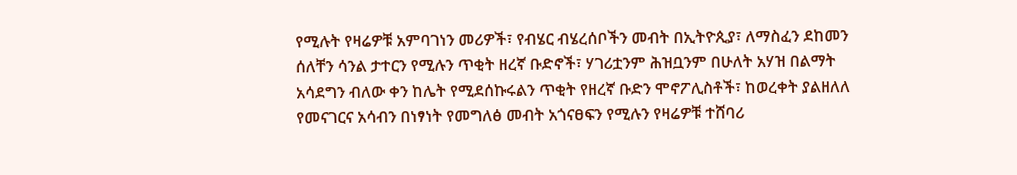የሚሉት የዛሬዎቹ አምባገነን መሪዎች፣ የብሄር ብሄረሰቦችን መብት በኢትዮጲያ፣ ለማስፈን ደከመን ሰለቸን ሳንል ታተርን የሚሉን ጥቂት ዘረኛ ቡድኖች፣ ሃገሪቷንም ሕዝቧንም በሁለት አሃዝ በልማት አሳደግን ብለው ቀን ከሌት የሚደሰኩሩልን ጥቂት የዘረኛ ቡድን ሞኖፖሊስቶች፣ ከወረቀት ያልዘለለ የመናገርና አሳብን በነፃነት የመግለፅ መብት አጎናፀፍን የሚሉን የዛሬዎቹ ተሸባሪ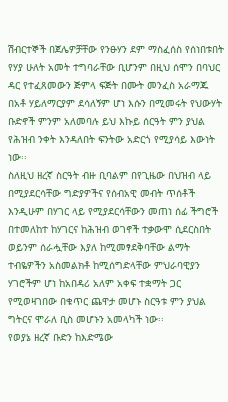ሽብርተኞች በጀሌዎቻቸው የንፁሃን ደም ማስፈሰስ የሰነበቱበት የሃያ ሁለት አመት ተግባራቸው ቢሆንም በዚህ ሰሞን በባህር ዳር የተፈጸመውን ጅምላ ፍጅት በሙት መንፈስ አራማጁ በአቶ ሃይለማርያም ደሳለኝም ሆነ እሱን በሚመሩት የህውሃት ቡድኖች ምንም አለመባሉ ይህ እኩይ ሰርዓት ምን ያህል የሕዝብ ንቀት እንዳለበት ፍንትው አድርጎ የሚያሳይ እውነት ነው፡፡
ስለዚህ ዘረኛ ስርዓት ብዙ ቢባልም በየጊዜው በህዝብ ላይ በሚያደርሳቸው ግድያዎችና የሰብአዊ መብት ጥሰቶች እንዲሁም በሃገር ላይ የሚያደርሳቸውን መጠነ ሰፊ ችግሮች በተመለከተ ከሃገርና ከሕዝብ ወገኖች ተቃውሞ ሲደርስበት ወይንም ሰራሗቸው እያለ ከሚመፃደቅባቸው ልማት ተብዬዎችን አስመልክቶ ከሚሰግድላቸው ምህራባዊያን ሃገሮችም ሆነ ከአበዳሪ አለም አቀፍ ተቋማት ጋር የሚወዛገበው በቁጥር ጨዋታ መሆኑ ስርዓቱ ምን ያህል ግትርና ሞራለ ቢስ መሆኑን አመላካች ነው፡፡
የወያኔ ዘረኛ ቡድን ከእድሜው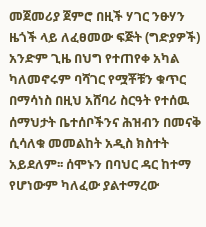መጀመሪያ ጀምሮ በዚች ሃገር ንፁሃን ዜጎች ላይ ለፈፀመው ፍጅት (ግድያዎች) አንድም ጊዜ በህግ የተጠየቀ አካል ካለመኖሩም ባሻገር የሟቾቹን ቁጥር በማሳነስ በዚህ አሸባሪ ስርዓት የተሰዉ ሰማህታት ቤተሰቦችንና ሕዝብን በመናቅ ሲሳለቁ መመልከት አዲስ ክስተት አይደለም፡፡ ሰሞኑን በባህር ዳር ከተማ የሆነውም ካለፈው ያልተማረው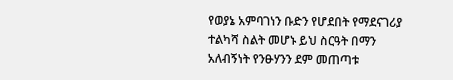የወያኔ አምባገነን ቡድን የሆደበት የማደናገሪያ ተልካሻ ስልት መሆኑ ይህ ስርዓት በማን አለብኝነት የንፁሃንን ደም መጠጣቱ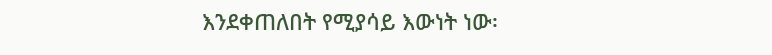እንደቀጠለበት የሚያሳይ እውነት ነው፡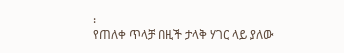፡
የጠለቀ ጥላቻ በዚች ታላቅ ሃገር ላይ ያለው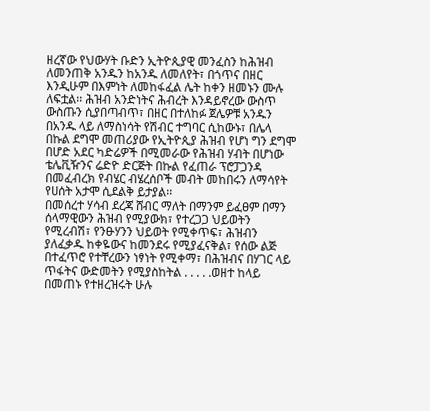ዘረኛው የህውሃት ቡድን ኢትዮጲያዊ መንፈስን ከሕዝብ ለመንጠቅ አንዱን ከአንዱ ለመለየት፣ በጎጥና በዘር እንዲሁም በእምነት ለመከፋፈል ሌት ከቀን ዘመኑን ሙሉ ለፍቷል፡፡ ሕዝብ አንድነትና ሕብረት እንዳይኖረው ውስጥ ውስጡን ሲያበጣብጥ፣ በዘር በተለከፉ ጀሌዎቹ አንዱን በአንዱ ላይ ለማስነሳት የሽብር ተግባር ሲከውኑ፣ በሌላ በኩል ደግሞ መጠሪያው የኢትዮጲያ ሕዝብ የሆነ ግን ደግሞ በሆድ አደር ካድሬዎች በሚመራው የሕዝብ ሃብት በሆነው ቴሌቪዥንና ሬድዮ ድርጅት በኩል የፈጠራ ፕሮፓጋንዳ በመፈብረክ የብሄር ብሄረሰቦች መብት መከበሩን ለማሳየት የሀሰት አታሞ ሲደልቅ ይታያል፡፡
በመሰረተ ሃሳብ ደረጃ ሸብር ማለት በማንም ይፈፀም በማን ሰላማዊውን ሕዝብ የሚያውክ፣ የተረጋጋ ህይወትን የሚረብሽ፣ የንፁሃንን ህይወት የሚቀጥፍ፣ ሕዝብን ያለፈቃዱ ከቀዬውና ከመንደሩ የሚያፈናቅል፣ የሰው ልጅ በተፈጥሮ የተቸረውን ነፃነት የሚቀማ፣ በሕዝብና በሃገር ላይ ጥፋትና ውድመትን የሚያስከትል . . . . .ወዘተ ከላይ በመጠኑ የተዘረዝሩት ሁሉ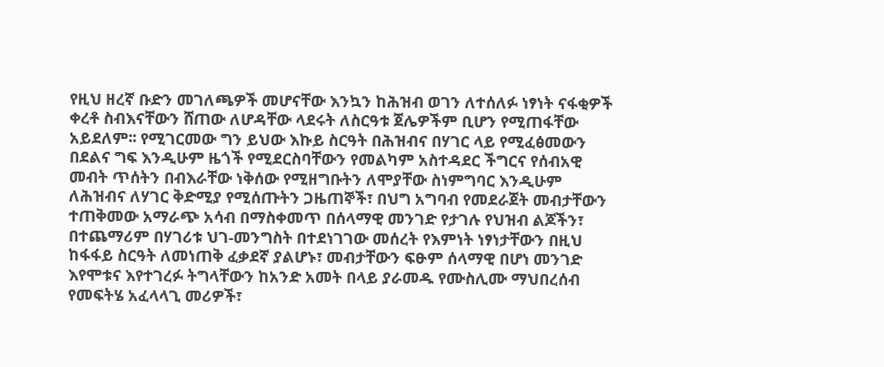የዚህ ዘረኛ ቡድን መገለጫዎች መሆናቸው እንኳን ከሕዝብ ወገን ለተሰለፉ ነፃነት ናፋቂዎች ቀረቶ ስብእናቸውን ሸጠው ለሆዳቸው ላደሩት ለስርዓቱ ጀሌዎችም ቢሆን የሚጠፋቸው አይደለም፡፡ የሚገርመው ግን ይህው እኩይ ስርዓት በሕዝብና በሃገር ላይ የሚፈፅመውን በደልና ግፍ እንዲሁም ዜጎች የሚደርስባቸውን የመልካም አስተዳደር ችግርና የሰብአዊ መብት ጥሰትን በብእራቸው ነቅሰው የሚዘግቡትን ለሞያቸው ስነምግባር እንዲሁም ለሕዝብና ለሃገር ቅድሚያ የሚሰጡትን ጋዜጠኞች፣ በህግ አግባብ የመደራጀት መብታቸውን ተጠቅመው አማራጭ አሳብ በማስቀመጥ በሰላማዊ መንገድ የታገሉ የህዝብ ልጆችን፣ በተጨማሪም በሃገሪቱ ህገ-መንግስት በተደነገገው መሰረት የእምነት ነፃነታቸውን በዚህ ከፋፋይ ስርዓት ለመነጠቅ ፈቃደኛ ያልሆኑ፣ መብታቸውን ፍፁም ሰላማዊ በሆነ መንገድ እየሞቱና እየተገረፉ ትግላቸውን ከአንድ አመት በላይ ያራመዱ የሙስሊሙ ማህበረሰብ የመፍትሄ አፈላላጊ መሪዎች፣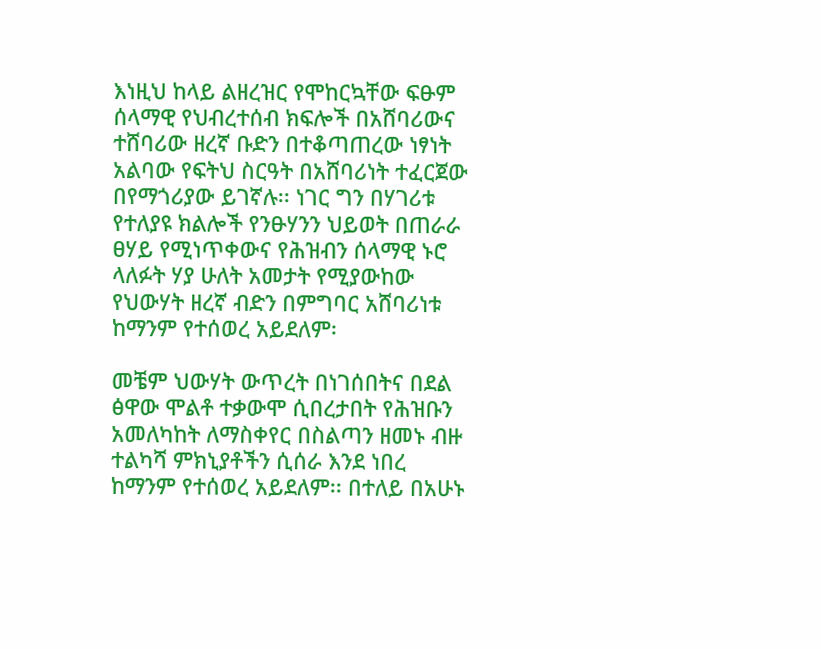እነዚህ ከላይ ልዘረዝር የሞከርኳቸው ፍፁም ሰላማዊ የህብረተሰብ ክፍሎች በአሸባሪውና ተሸባሪው ዘረኛ ቡድን በተቆጣጠረው ነፃነት አልባው የፍትህ ስርዓት በአሸባሪነት ተፈርጀው በየማጎሪያው ይገኛሉ፡፡ ነገር ግን በሃገሪቱ የተለያዩ ክልሎች የንፁሃንን ህይወት በጠራራ ፀሃይ የሚነጥቀውና የሕዝብን ሰላማዊ ኑሮ ላለፉት ሃያ ሁለት አመታት የሚያውከው የህውሃት ዘረኛ ብድን በምግባር አሸባሪነቱ ከማንም የተሰወረ አይደለም፡

መቼም ህውሃት ውጥረት በነገሰበትና በደል ፅዋው ሞልቶ ተቃውሞ ሲበረታበት የሕዝቡን አመለካከት ለማስቀየር በስልጣን ዘመኑ ብዙ ተልካሻ ምክኒያቶችን ሲሰራ እንደ ነበረ ከማንም የተሰወረ አይደለም፡፡ በተለይ በአሁኑ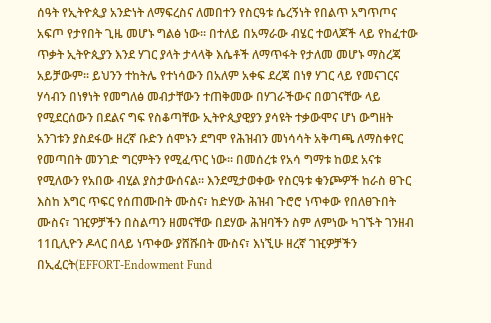ሰዓት የኢትዮጲያ አንድነት ለማፍረስና ለመበተን የስርዓቱ ሴረኝነት የበልጥ አግጥጦና አፍጦ የታየበት ጊዜ መሆኑ ግልፅ ነው፡፡ በተለይ በአማራው ብሄር ተወላጆች ላይ የከፈተው ጥቃት ኢትዮጲያን እንደ ሃገር ያላት ታላላቅ እሴቶች ለማጥፋት የታለመ መሆኑ ማስረጃ አይቻውም፡፡ ይህንን ተከትሌ የተነሳውን በአለም አቀፍ ደረጃ በነፃ ሃገር ላይ የመናገርና ሃሳብን በነፃነት የመግለፅ መብታቸውን ተጠቅመው በሃገራችውና በወገናቸው ላይ የሚደርሰውን በደልና ግፍ የስቆጣቸው ኢትዮጲያዊያን ያሳዩት ተቃውሞና ሆነ ውግዘት አንገቱን ያስደፋው ዘረኛ ቡድን ሰሞኑን ደግሞ የሕዝብን መነሳሳት አቅጣጫ ለማስቀየር የመጣበት መንገድ ግርምትን የሚፈጥር ነው፡፡ በመሰረቱ የአሳ ግማቱ ከወደ አናቱ የሚለውን የአበው ብሂል ያስታውሰናል፡፡ እንደሚታወቀው የስርዓቱ ቁንጮዎች ከራስ ፀጉር እስከ እግር ጥፍር የሰጠሙበት ሙስና፣ ከድሃው ሕዝብ ጉሮሮ ነጥቀው የበለፀጉበት ሙስና፣ ገዢዎቻችን በስልጣን ዘመናቸው በደሃው ሕዝባችን ስም ለምነው ካገኙት ገንዘብ 11ቢሊዮን ዶላር በላይ ነጥቀው ያሸሹበት ሙስና፣ እነኚሁ ዘረኛ ገዢዎቻችን በኢፈርት(EFFORT-Endowment Fund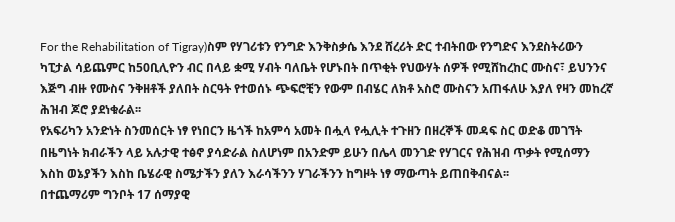For the Rehabilitation of Tigray)ስም የሃገሪቱን የንግድ እንቅስቃሴ እንደ ሸረሪት ድር ተብትበው የንግድና እንደስትሪውን ካፒታል ሳይጨምር ከ50ቢሊዮን ብር በላይ ቋሚ ሃብት ባለቤት የሆኑበት በጥቂት የህውሃት ሰዎች የሚሸከረከር ሙስና፣ ይህንንና እጅግ ብዙ የሙስና ንቅዘቶች ያለበት ስርዓት የተወሰኑ ጭፍሮቺን የውም በብሄር ለክቶ አስሮ ሙስናን አጠፋለሁ እያለ የዛን መከረኛ ሕዝብ ጆሮ ያደነቁራል፡፡
የአፍሪካን አንድነት ስንመሰርት ነፃ የነበርን ዜጎች ከአምሳ አመት በሗላ የሗሊት ተጉዘን በዘረኞች መዳፍ ስር ወድቆ መገኘት በዜግነት ክብራችን ላይ አሉታዊ ተፅኖ ያሳድራል ስለሆነም በአንድም ይሁን በሌላ መንገድ የሃገርና የሕዝብ ጥቃት የሚሰማን እስከ ወኔያችን እስከ ቤሄራዊ ስሜታችን ያለን እራሳችንን ሃገራችንን ከግዞት ነፃ ማውጣት ይጠበቅብናል፡፡
በተጨማሪም ግንቦት 17 ሰማያዊ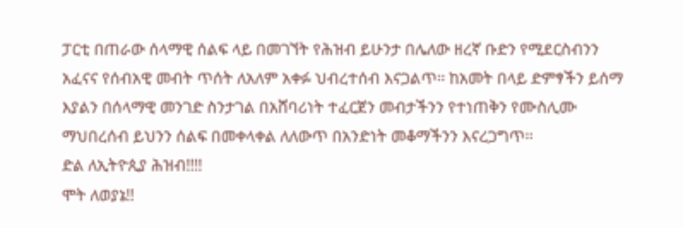ፓርቲ በጠራው ሰላማዊ ሰልፍ ላይ በመገኘት የሕዝብ ይሁንታ በሌለው ዘረኛ ቡድን የሚደርስብንን አፈናና የሰብአዊ መብት ጥሰት ለአለም አቀፉ ህብረተሰብ እናጋልጥ፡፡ ከአመት በላይ ድምፃችን ይሰማ እያልን በሰላማዊ መንገድ ስንታገል በአሸባሪነት ተፈርጀን መብታችንን የተነጠቅን የሙስሊሙ ማህበረሰብ ይህንን ሰልፍ በመቀላቀል ለለውጥ በአንድነት መቆማችንን እናረጋግጥ፡፡
ድል ለኢትዮጲያ ሕዝብ!!!!
ሞት ለወያኔ!!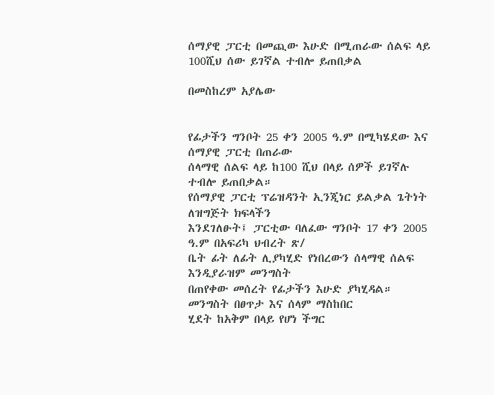ሰማያዊ ፓርቲ በመጪው እሁድ በሚጠራው ሰልፍ ላይ 100ሺህ ሰው ይገኛል ተብሎ ይጠበቃል

በመስከረም አያሌው


የፊታችን ግንቦት 25 ቀን 2005 ዓ.ም በሚካሄደው እና ሰማያዊ ፓርቲ በጠራው
ሰላማዊ ሰልፍ ላይ ከ100 ሺህ በላይ ሰዎች ይገኛሉ ተብሎ ይጠበቃል።
የሰማያዊ ፓርቲ ፕሬዝዳንት ኢንጂነር ይልቃል ጌትነት ለዝግጅት ክፍላችን
እንደገለፁት፤ ፓርቲው ባለፈው ግንቦት 17 ቀን 2005 ዓ.ም በአፍሪካ ህብረት ጽ/
ቤት ፊት ለፊት ሊያካሂድ የነበረውን ሰላማዊ ሰልፍ እንዲያራዝም መንግስት
በጠየቀው መሰረት የፊታችን እሁድ ያካሂዳል። መንግስት በፀጥታ እና ሰላም ማስከበር
ሂደት ከአቅም በላይ የሆነ ችግር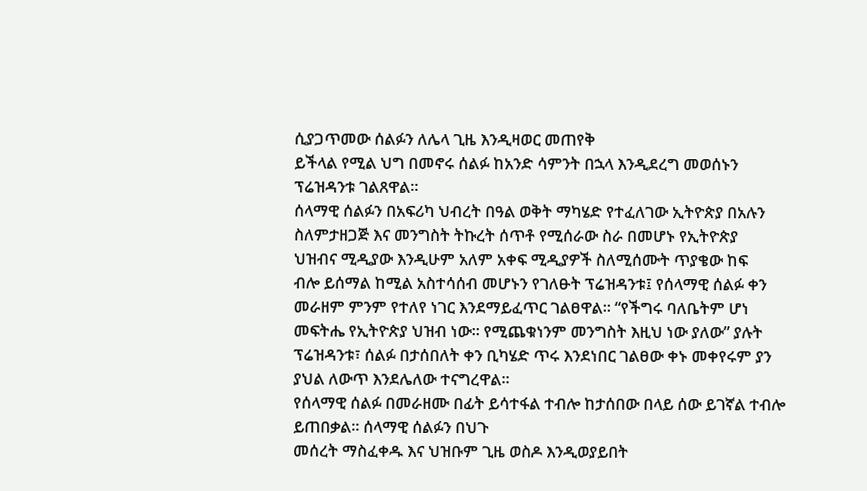ሲያጋጥመው ሰልፉን ለሌላ ጊዜ እንዲዛወር መጠየቅ
ይችላል የሚል ህግ በመኖሩ ሰልፉ ከአንድ ሳምንት በኋላ እንዲደረግ መወሰኑን
ፕሬዝዳንቱ ገልጸዋል።
ሰላማዊ ሰልፉን በአፍሪካ ህብረት በዓል ወቅት ማካሄድ የተፈለገው ኢትዮጵያ በአሉን
ስለምታዘጋጅ እና መንግስት ትኩረት ሰጥቶ የሚሰራው ስራ በመሆኑ የኢትዮጵያ
ህዝብና ሚዲያው እንዲሁም አለም አቀፍ ሚዲያዎች ስለሚሰሙት ጥያቄው ከፍ
ብሎ ይሰማል ከሚል አስተሳሰብ መሆኑን የገለፁት ፕሬዝዳንቱ፤ የሰላማዊ ሰልፉ ቀን
መራዘም ምንም የተለየ ነገር እንደማይፈጥር ገልፀዋል። “የችግሩ ባለቤትም ሆነ
መፍትሔ የኢትዮጵያ ህዝብ ነው። የሚጨቁነንም መንግስት እዚህ ነው ያለው” ያሉት
ፕሬዝዳንቱ፣ ሰልፉ በታሰበለት ቀን ቢካሄድ ጥሩ እንደነበር ገልፀው ቀኑ መቀየሩም ያን
ያህል ለውጥ እንደሌለው ተናግረዋል።
የሰላማዊ ሰልፉ በመራዘሙ በፊት ይሳተፋል ተብሎ ከታሰበው በላይ ሰው ይገኛል ተብሎ ይጠበቃል። ሰላማዊ ሰልፉን በህጉ
መሰረት ማስፈቀዱ እና ህዝቡም ጊዜ ወስዶ እንዲወያይበት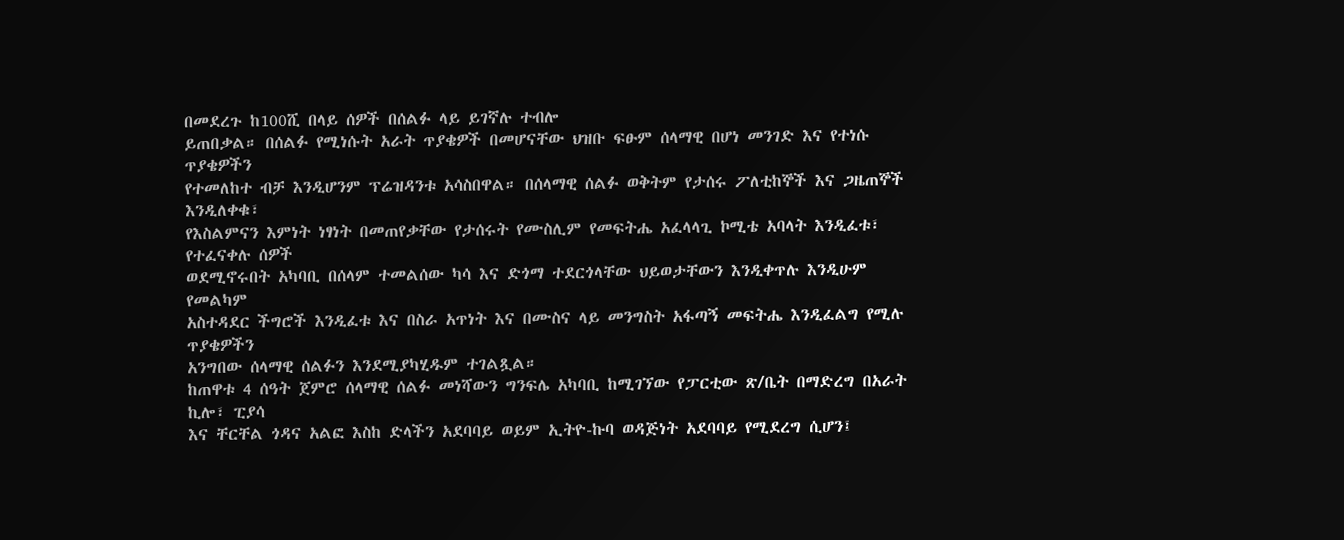በመደረጉ ከ100ሺ በላይ ሰዎች በሰልፉ ላይ ይገኛሉ ተብሎ
ይጠበቃል። በሰልፉ የሚነሱት አራት ጥያቄዎች በመሆናቸው ህዝቡ ፍፁም ሰላማዊ በሆነ መንገድ እና የተነሱ ጥያቄዎችን
የተመለከተ ብቻ እንዲሆንም ፕሬዝዳንቱ አሳስበዋል። በሰላማዊ ሰልፉ ወቅትም የታሰሩ ፖለቲከኞች እና ጋዜጠኞች እንዲለቀቁ፣
የእስልምናን እምነት ነፃነት በመጠየቃቸው የታሰሩት የሙስሊም የመፍትሔ አፈላላጊ ኮሚቴ አባላት እንዲፈቱ፣ የተፈናቀሉ ሰዎች
ወደሚኖሩበት አካባቢ በሰላም ተመልሰው ካሳ እና ድጎማ ተደርጎላቸው ህይወታቸውን እንዲቀጥሉ እንዲሁም የመልካም
አስተዳደር ችግሮች እንዲፈቱ እና በስራ አጥነት እና በሙስና ላይ መንግስት አፋጣኝ መፍትሔ እንዲፈልግ የሚሉ ጥያቄዎችን
አንግበው ሰላማዊ ሰልፉን እንደሚያካሂዱም ተገልጿል።
ከጠዋቱ 4 ሰዓት ጀምሮ ሰላማዊ ሰልፉ መነሻውን ግንፍሌ አካባቢ ከሚገኘው የፓርቲው ጽ/ቤት በማድረግ በአራት ኪሎ፣ ፒያሳ
እና ቸርቸል ጎዳና አልፎ እስከ ድላችን አደባባይ ወይም ኢትዮ-ኩባ ወዳጅነት አደባባይ የሚደረግ ሲሆን፤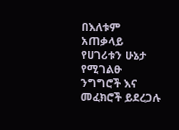በእለቱም አጠቃላይ
የሀገሪቱን ሁኔታ የሚገልፁ ንግግሮች እና መፈክሮች ይደረጋሉ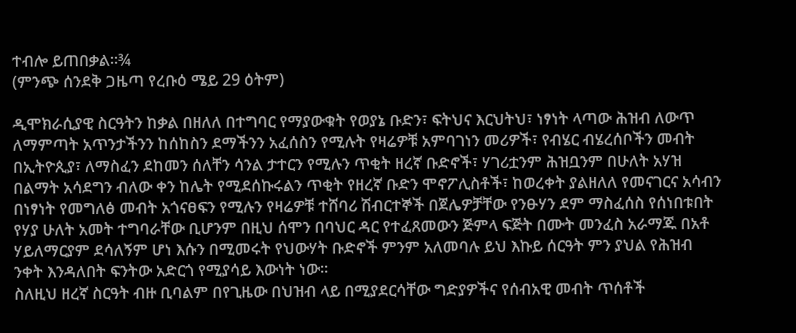ተብሎ ይጠበቃል።¾
(ምንጭ ሰንደቅ ጋዜጣ የረቡዕ ሜይ 29 ዕትም)

ዲሞክራሲያዊ ስርዓትን ከቃል በዘለለ በተግባር የማያውቁት የወያኔ ቡድን፣ ፍትህና እርህትህ፣ ነፃነት ላጣው ሕዝብ ለውጥ ለማምጣት አጥንታችንን ከሰከስን ደማችንን አፈሰስን የሚሉት የዛሬዎቹ አምባገነን መሪዎች፣ የብሄር ብሄረሰቦችን መብት በኢትዮጲያ፣ ለማስፈን ደከመን ሰለቸን ሳንል ታተርን የሚሉን ጥቂት ዘረኛ ቡድኖች፣ ሃገሪቷንም ሕዝቧንም በሁለት አሃዝ በልማት አሳደግን ብለው ቀን ከሌት የሚደሰኩሩልን ጥቂት የዘረኛ ቡድን ሞኖፖሊስቶች፣ ከወረቀት ያልዘለለ የመናገርና አሳብን በነፃነት የመግለፅ መብት አጎናፀፍን የሚሉን የዛሬዎቹ ተሸባሪ ሽብርተኞች በጀሌዎቻቸው የንፁሃን ደም ማስፈሰስ የሰነበቱበት የሃያ ሁለት አመት ተግባራቸው ቢሆንም በዚህ ሰሞን በባህር ዳር የተፈጸመውን ጅምላ ፍጅት በሙት መንፈስ አራማጁ በአቶ ሃይለማርያም ደሳለኝም ሆነ እሱን በሚመሩት የህውሃት ቡድኖች ምንም አለመባሉ ይህ እኩይ ሰርዓት ምን ያህል የሕዝብ ንቀት እንዳለበት ፍንትው አድርጎ የሚያሳይ እውነት ነው፡፡
ስለዚህ ዘረኛ ስርዓት ብዙ ቢባልም በየጊዜው በህዝብ ላይ በሚያደርሳቸው ግድያዎችና የሰብአዊ መብት ጥሰቶች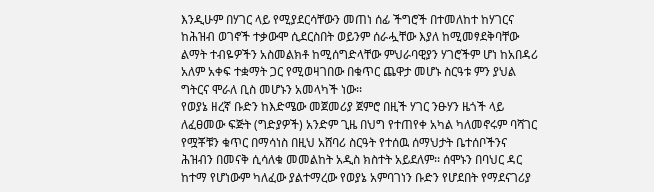እንዲሁም በሃገር ላይ የሚያደርሳቸውን መጠነ ሰፊ ችግሮች በተመለከተ ከሃገርና ከሕዝብ ወገኖች ተቃውሞ ሲደርስበት ወይንም ሰራሗቸው እያለ ከሚመፃደቅባቸው ልማት ተብዬዎችን አስመልክቶ ከሚሰግድላቸው ምህራባዊያን ሃገሮችም ሆነ ከአበዳሪ አለም አቀፍ ተቋማት ጋር የሚወዛገበው በቁጥር ጨዋታ መሆኑ ስርዓቱ ምን ያህል ግትርና ሞራለ ቢስ መሆኑን አመላካች ነው፡፡
የወያኔ ዘረኛ ቡድን ከእድሜው መጀመሪያ ጀምሮ በዚች ሃገር ንፁሃን ዜጎች ላይ ለፈፀመው ፍጅት (ግድያዎች) አንድም ጊዜ በህግ የተጠየቀ አካል ካለመኖሩም ባሻገር የሟቾቹን ቁጥር በማሳነስ በዚህ አሸባሪ ስርዓት የተሰዉ ሰማህታት ቤተሰቦችንና ሕዝብን በመናቅ ሲሳለቁ መመልከት አዲስ ክስተት አይደለም፡፡ ሰሞኑን በባህር ዳር ከተማ የሆነውም ካለፈው ያልተማረው የወያኔ አምባገነን ቡድን የሆደበት የማደናገሪያ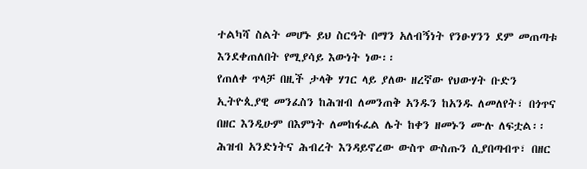ተልካሻ ስልት መሆኑ ይህ ስርዓት በማን አለብኝነት የንፁሃንን ደም መጠጣቱ እንደቀጠለበት የሚያሳይ እውነት ነው፡፡
የጠለቀ ጥላቻ በዚች ታላቅ ሃገር ላይ ያለው ዘረኛው የህውሃት ቡድን ኢትዮጲያዊ መንፈስን ከሕዝብ ለመንጠቅ አንዱን ከአንዱ ለመለየት፣ በጎጥና በዘር እንዲሁም በእምነት ለመከፋፈል ሌት ከቀን ዘመኑን ሙሉ ለፍቷል፡፡ ሕዝብ አንድነትና ሕብረት እንዳይኖረው ውስጥ ውስጡን ሲያበጣብጥ፣ በዘር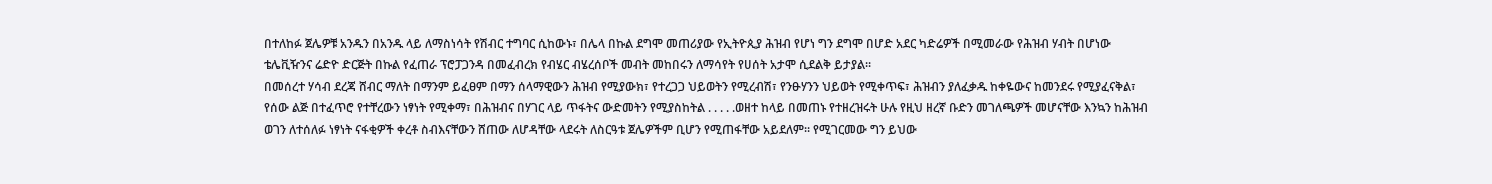በተለከፉ ጀሌዎቹ አንዱን በአንዱ ላይ ለማስነሳት የሽብር ተግባር ሲከውኑ፣ በሌላ በኩል ደግሞ መጠሪያው የኢትዮጲያ ሕዝብ የሆነ ግን ደግሞ በሆድ አደር ካድሬዎች በሚመራው የሕዝብ ሃብት በሆነው ቴሌቪዥንና ሬድዮ ድርጅት በኩል የፈጠራ ፕሮፓጋንዳ በመፈብረክ የብሄር ብሄረሰቦች መብት መከበሩን ለማሳየት የሀሰት አታሞ ሲደልቅ ይታያል፡፡
በመሰረተ ሃሳብ ደረጃ ሸብር ማለት በማንም ይፈፀም በማን ሰላማዊውን ሕዝብ የሚያውክ፣ የተረጋጋ ህይወትን የሚረብሽ፣ የንፁሃንን ህይወት የሚቀጥፍ፣ ሕዝብን ያለፈቃዱ ከቀዬውና ከመንደሩ የሚያፈናቅል፣ የሰው ልጅ በተፈጥሮ የተቸረውን ነፃነት የሚቀማ፣ በሕዝብና በሃገር ላይ ጥፋትና ውድመትን የሚያስከትል . . . . .ወዘተ ከላይ በመጠኑ የተዘረዝሩት ሁሉ የዚህ ዘረኛ ቡድን መገለጫዎች መሆናቸው እንኳን ከሕዝብ ወገን ለተሰለፉ ነፃነት ናፋቂዎች ቀረቶ ስብእናቸውን ሸጠው ለሆዳቸው ላደሩት ለስርዓቱ ጀሌዎችም ቢሆን የሚጠፋቸው አይደለም፡፡ የሚገርመው ግን ይህው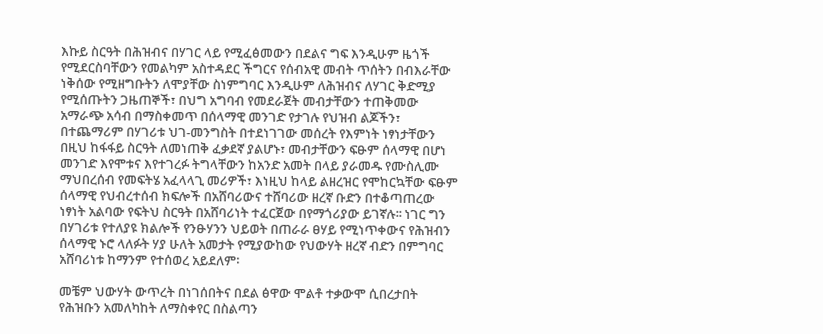እኩይ ስርዓት በሕዝብና በሃገር ላይ የሚፈፅመውን በደልና ግፍ እንዲሁም ዜጎች የሚደርስባቸውን የመልካም አስተዳደር ችግርና የሰብአዊ መብት ጥሰትን በብእራቸው ነቅሰው የሚዘግቡትን ለሞያቸው ስነምግባር እንዲሁም ለሕዝብና ለሃገር ቅድሚያ የሚሰጡትን ጋዜጠኞች፣ በህግ አግባብ የመደራጀት መብታቸውን ተጠቅመው አማራጭ አሳብ በማስቀመጥ በሰላማዊ መንገድ የታገሉ የህዝብ ልጆችን፣ በተጨማሪም በሃገሪቱ ህገ-መንግስት በተደነገገው መሰረት የእምነት ነፃነታቸውን በዚህ ከፋፋይ ስርዓት ለመነጠቅ ፈቃደኛ ያልሆኑ፣ መብታቸውን ፍፁም ሰላማዊ በሆነ መንገድ እየሞቱና እየተገረፉ ትግላቸውን ከአንድ አመት በላይ ያራመዱ የሙስሊሙ ማህበረሰብ የመፍትሄ አፈላላጊ መሪዎች፣ እነዚህ ከላይ ልዘረዝር የሞከርኳቸው ፍፁም ሰላማዊ የህብረተሰብ ክፍሎች በአሸባሪውና ተሸባሪው ዘረኛ ቡድን በተቆጣጠረው ነፃነት አልባው የፍትህ ስርዓት በአሸባሪነት ተፈርጀው በየማጎሪያው ይገኛሉ፡፡ ነገር ግን በሃገሪቱ የተለያዩ ክልሎች የንፁሃንን ህይወት በጠራራ ፀሃይ የሚነጥቀውና የሕዝብን ሰላማዊ ኑሮ ላለፉት ሃያ ሁለት አመታት የሚያውከው የህውሃት ዘረኛ ብድን በምግባር አሸባሪነቱ ከማንም የተሰወረ አይደለም፡

መቼም ህውሃት ውጥረት በነገሰበትና በደል ፅዋው ሞልቶ ተቃውሞ ሲበረታበት የሕዝቡን አመለካከት ለማስቀየር በስልጣን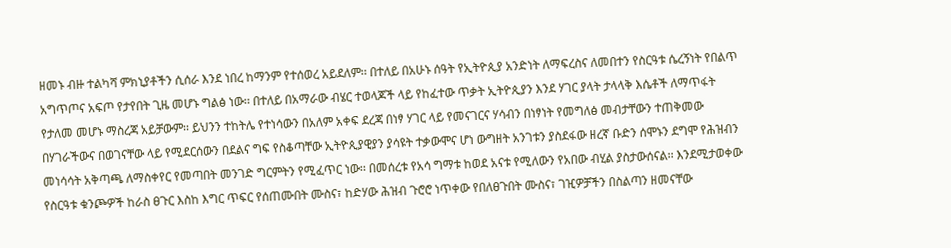ዘመኑ ብዙ ተልካሻ ምክኒያቶችን ሲሰራ እንደ ነበረ ከማንም የተሰወረ አይደለም፡፡ በተለይ በአሁኑ ሰዓት የኢትዮጲያ አንድነት ለማፍረስና ለመበተን የስርዓቱ ሴረኝነት የበልጥ አግጥጦና አፍጦ የታየበት ጊዜ መሆኑ ግልፅ ነው፡፡ በተለይ በአማራው ብሄር ተወላጆች ላይ የከፈተው ጥቃት ኢትዮጲያን እንደ ሃገር ያላት ታላላቅ እሴቶች ለማጥፋት የታለመ መሆኑ ማስረጃ አይቻውም፡፡ ይህንን ተከትሌ የተነሳውን በአለም አቀፍ ደረጃ በነፃ ሃገር ላይ የመናገርና ሃሳብን በነፃነት የመግለፅ መብታቸውን ተጠቅመው በሃገራችውና በወገናቸው ላይ የሚደርሰውን በደልና ግፍ የስቆጣቸው ኢትዮጲያዊያን ያሳዩት ተቃውሞና ሆነ ውግዘት አንገቱን ያስደፋው ዘረኛ ቡድን ሰሞኑን ደግሞ የሕዝብን መነሳሳት አቅጣጫ ለማስቀየር የመጣበት መንገድ ግርምትን የሚፈጥር ነው፡፡ በመሰረቱ የአሳ ግማቱ ከወደ አናቱ የሚለውን የአበው ብሂል ያስታውሰናል፡፡ እንደሚታወቀው የስርዓቱ ቁንጮዎች ከራስ ፀጉር እስከ እግር ጥፍር የሰጠሙበት ሙስና፣ ከድሃው ሕዝብ ጉሮሮ ነጥቀው የበለፀጉበት ሙስና፣ ገዢዎቻችን በስልጣን ዘመናቸው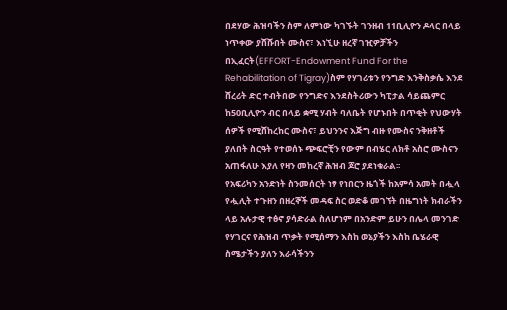በደሃው ሕዝባችን ስም ለምነው ካገኙት ገንዘብ 11ቢሊዮን ዶላር በላይ ነጥቀው ያሸሹበት ሙስና፣ እነኚሁ ዘረኛ ገዢዎቻችን በኢፈርት(EFFORT-Endowment Fund For the Rehabilitation of Tigray)ስም የሃገሪቱን የንግድ እንቅስቃሴ እንደ ሸረሪት ድር ተብትበው የንግድና እንደስትሪውን ካፒታል ሳይጨምር ከ50ቢሊዮን ብር በላይ ቋሚ ሃብት ባለቤት የሆኑበት በጥቂት የህውሃት ሰዎች የሚሸከረከር ሙስና፣ ይህንንና እጅግ ብዙ የሙስና ንቅዘቶች ያለበት ስርዓት የተወሰኑ ጭፍሮቺን የውም በብሄር ለክቶ አስሮ ሙስናን አጠፋለሁ እያለ የዛን መከረኛ ሕዝብ ጆሮ ያደነቁራል፡፡
የአፍሪካን አንድነት ስንመሰርት ነፃ የነበርን ዜጎች ከአምሳ አመት በሗላ የሗሊት ተጉዘን በዘረኞች መዳፍ ስር ወድቆ መገኘት በዜግነት ክብራችን ላይ አሉታዊ ተፅኖ ያሳድራል ስለሆነም በአንድም ይሁን በሌላ መንገድ የሃገርና የሕዝብ ጥቃት የሚሰማን እስከ ወኔያችን እስከ ቤሄራዊ ስሜታችን ያለን እራሳችንን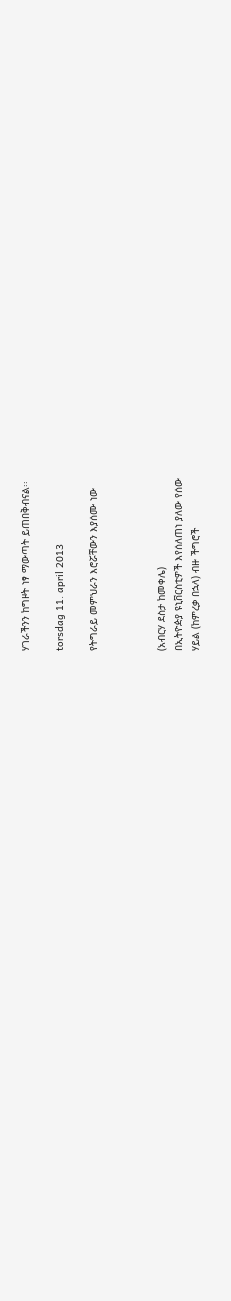ሃገራችንን ከግዞት ነፃ ማውጣት ይጠበቅብናል፡፡

torsdag 11. april 2013

የትግራይ መምህራን እሮሯቸውን እያሰሙ ነው



(አብርሃ ደስታ ከመቀሌ)
በኢትዮዽያ ዩኒቨርስቲዎች እየሰለጠነ ያለው የሰው
ሃይል (ከምረቃ በኋላ) ብዙ ችግሮች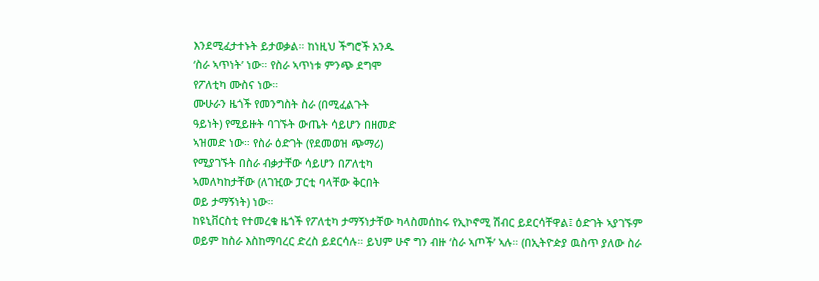እንደሚፈታተኑት ይታወቃል። ከነዚህ ችግሮች አንዱ
‘ስራ ኣጥነት’ ነው። የስራ ኣጥነቱ ምንጭ ደግሞ
የፖለቲካ ሙስና ነው።
ሙሁራን ዜጎች የመንግስት ስራ (በሚፈልጉት
ዓይነት) የሚይዙት ባገኙት ውጤት ሳይሆን በዘመድ
ኣዝመድ ነው። የስራ ዕድገት (የደመወዝ ጭማሪ)
የሚያገኙት በስራ ብቃታቸው ሳይሆን በፖለቲካ
ኣመለካከታቸው (ለገዢው ፓርቲ ባላቸው ቅርበት
ወይ ታማኝነት) ነው።
ከዩኒቨርስቲ የተመረቁ ዜጎች የፖለቲካ ታማኝነታቸው ካላስመሰከሩ የኢኮኖሚ ሽብር ይደርሳቸዋል፤ ዕድገት ኣያገኙም
ወይም ከስራ እስከማባረር ድረስ ይደርሳሉ። ይህም ሁኖ ግን ብዙ ‘ስራ ኣጦች’ ኣሉ። (በኢትዮዽያ ዉስጥ ያለው ስራ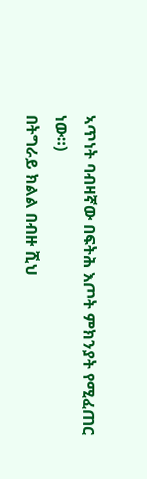ኣጥነት ባብዛኛው በፍትሕ እጦት ምክንያት የሚፈጠር ነው።)
በትግራይ ክልል በብዙ ሺህ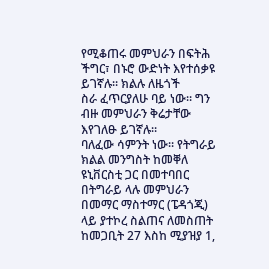የሚቆጠሩ መምህራን በፍትሕ ችግር፣ በኑሮ ውድነት እየተሰቃዩ ይገኛሉ። ክልሉ ለዜጎች
ስራ ፈጥርያለሁ ባይ ነው። ግን ብዙ መምህራን ቅሬታቸው እየገለፁ ይገኛሉ።
ባለፈው ሳምንት ነው። የትግራይ ክልል መንግስት ከመቐለ ዩኒቨርስቲ ጋር በመተባበር በትግራይ ላሉ መምህራን
በመማር ማስተማር (ፔዳጎጂ) ላይ ያተኮረ ስልጠና ለመስጠት ከመጋቢት 27 እስከ ሚያዝያ 1,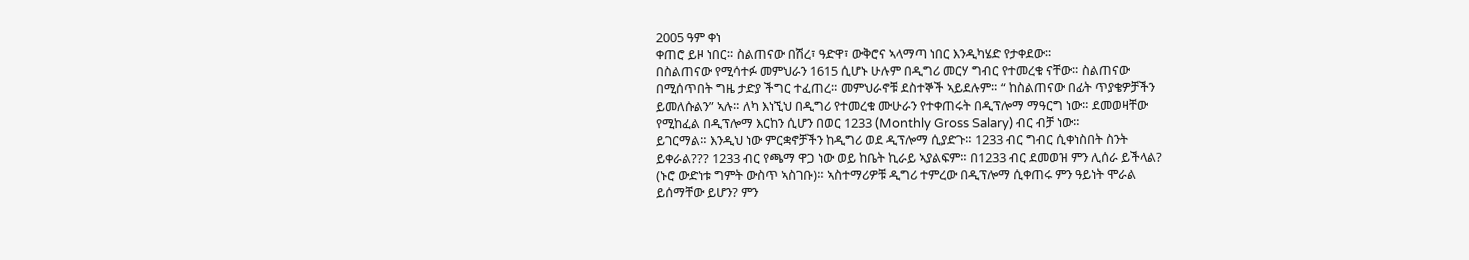2005 ዓም ቀነ
ቀጠሮ ይዞ ነበር። ስልጠናው በሽረ፣ ዓድዋ፣ ውቅሮና ኣላማጣ ነበር እንዲካሄድ የታቀደው።
በስልጠናው የሚሳተፉ መምህራን 1615 ሲሆኑ ሁሉም በዲግሪ መርሃ ግብር የተመረቁ ናቸው። ስልጠናው
በሚሰጥበት ግዜ ታድያ ችግር ተፈጠረ። መምህራኖቹ ደስተኞች ኣይደሉም። “ ከስልጠናው በፊት ጥያቄዎቻችን
ይመለሱልን” ኣሉ። ለካ እነኚህ በዲግሪ የተመረቁ ሙሁራን የተቀጠሩት በዲፕሎማ ማዓርግ ነው። ደመወዛቸው
የሚከፈል በዲፕሎማ እርከን ሲሆን በወር 1233 (Monthly Gross Salary) ብር ብቻ ነው።
ይገርማል። እንዲህ ነው ምርቋኖቻችን ከዲግሪ ወደ ዲፕሎማ ሲያድጉ። 1233 ብር ግብር ሲቀነስበት ስንት
ይቀራል??? 1233 ብር የጫማ ዋጋ ነው ወይ ከቤት ኪራይ ኣያልፍም። በ1233 ብር ደመወዝ ምን ሊሰራ ይችላል?
(ኑሮ ውድነቱ ግምት ውስጥ ኣስገቡ)። ኣስተማሪዎቹ ዲግሪ ተምረው በዲፕሎማ ሲቀጠሩ ምን ዓይነት ሞራል
ይሰማቸው ይሆን? ምን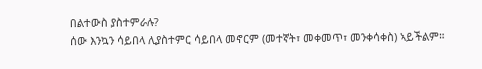በልተውስ ያስተምራሉ?
ሰው እንኳን ሳይበላ ሊያስተምር ሳይበላ መኖርም (መተኛት፣ መቀመጥ፣ መንቀሳቀስ) ኣይችልም።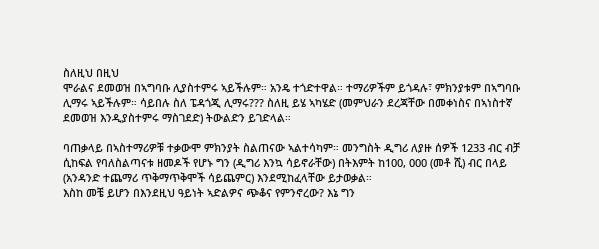ስለዚህ በዚህ
ሞራልና ደመወዝ በኣግባቡ ሊያስተምሩ ኣይችሉም። አንዴ ተጎድተዋል። ተማሪዎችም ይጎዳሉ፣ ምክንያቱም በኣግባቡ
ሊማሩ ኣይችሉም። ሳይበሉ ስለ ፔዳጎጂ ሊማሩ??? ስለዚ ይሄ ኣካሄድ (መምህራን ደረጃቸው በመቀነስና በኣነስተኛ
ደመወዝ እንዲያስተምሩ ማስገደድ) ትውልድን ይገድላል።

ባጠቃላይ በኣስተማሪዎቹ ተቃውሞ ምክንያት ስልጠናው ኣልተሳካም። መንግስት ዲግሪ ለያዙ ሰዎች 1233 ብር ብቻ
ሲከፍል የባለስልጣናቱ ዘመዶች የሆኑ ግን (ዲግሪ እንኳ ሳይኖራቸው) በትእምት ከ100, 000 (መቶ ሺ) ብር በላይ
(አንዳንድ ተጨማሪ ጥቅማጥቅሞች ሳይጨምር) እንደሚከፈላቸው ይታወቃል።
እስከ መቼ ይሆን በእንደዚህ ዓይነት ኣድልዎና ጭቆና የምንኖረው? እኔ ግን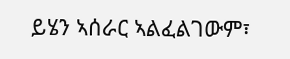ይሄን ኣሰራር ኣልፈልገውም፣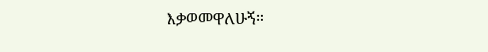እቃወመዋለሁኝ።